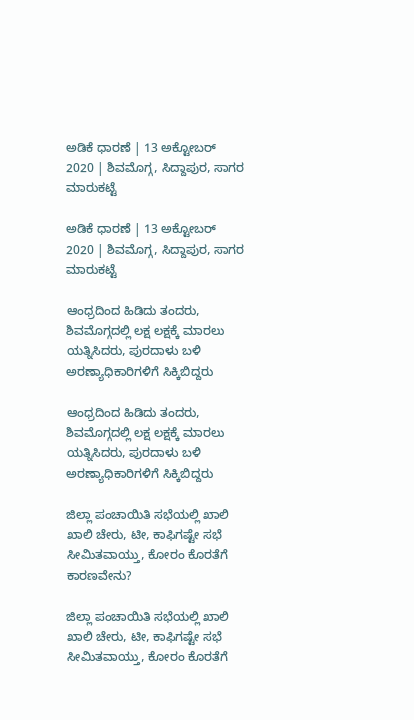ಅಡಿಕೆ ಧಾರಣೆ | 13 ಅಕ್ಟೋಬರ್ 2020 | ಶಿವಮೊಗ್ಗ, ಸಿದ್ದಾಪುರ, ಸಾಗರ ಮಾರುಕಟ್ಟೆ

ಅಡಿಕೆ ಧಾರಣೆ | 13 ಅಕ್ಟೋಬರ್ 2020 | ಶಿವಮೊಗ್ಗ, ಸಿದ್ದಾಪುರ, ಸಾಗರ ಮಾರುಕಟ್ಟೆ

ಆಂಧ್ರದಿಂದ ಹಿಡಿದು ತಂದರು, ಶಿವಮೊಗ್ಗದಲ್ಲಿ ಲಕ್ಷ ಲಕ್ಷಕ್ಕೆ ಮಾರಲು ಯತ್ನಿಸಿದರು, ಪುರದಾಳು ಬಳಿ ಅರಣ್ಯಾಧಿಕಾರಿಗಳಿಗೆ ಸಿಕ್ಕಿಬಿದ್ದರು

ಆಂಧ್ರದಿಂದ ಹಿಡಿದು ತಂದರು, ಶಿವಮೊಗ್ಗದಲ್ಲಿ ಲಕ್ಷ ಲಕ್ಷಕ್ಕೆ ಮಾರಲು ಯತ್ನಿಸಿದರು, ಪುರದಾಳು ಬಳಿ ಅರಣ್ಯಾಧಿಕಾರಿಗಳಿಗೆ ಸಿಕ್ಕಿಬಿದ್ದರು

ಜಿಲ್ಲಾ ಪಂಚಾಯಿತಿ ಸಭೆಯಲ್ಲಿ ಖಾಲಿ ಖಾಲಿ ಚೇರು, ಟೀ, ಕಾಫಿಗಷ್ಟೇ ಸಭೆ ಸೀಮಿತವಾಯ್ತು, ಕೋರಂ ಕೊರತೆಗೆ ಕಾರಣವೇನು?

ಜಿಲ್ಲಾ ಪಂಚಾಯಿತಿ ಸಭೆಯಲ್ಲಿ ಖಾಲಿ ಖಾಲಿ ಚೇರು, ಟೀ, ಕಾಫಿಗಷ್ಟೇ ಸಭೆ ಸೀಮಿತವಾಯ್ತು, ಕೋರಂ ಕೊರತೆಗೆ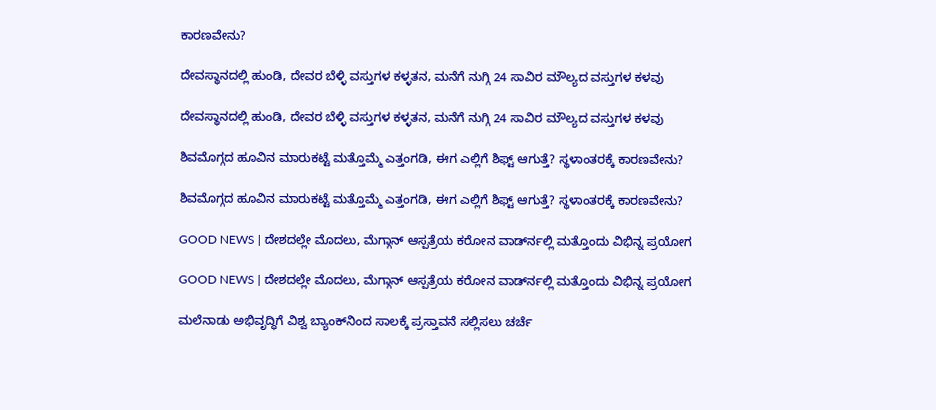ಕಾರಣವೇನು?

ದೇವಸ್ಥಾನದಲ್ಲಿ ಹುಂಡಿ, ದೇವರ ಬೆಳ್ಳಿ ವಸ್ತುಗಳ ಕಳ್ಳತನ, ಮನೆಗೆ ನುಗ್ಗಿ 24 ಸಾವಿರ ಮೌಲ್ಯದ ವಸ್ತುಗಳ ಕಳವು

ದೇವಸ್ಥಾನದಲ್ಲಿ ಹುಂಡಿ, ದೇವರ ಬೆಳ್ಳಿ ವಸ್ತುಗಳ ಕಳ್ಳತನ, ಮನೆಗೆ ನುಗ್ಗಿ 24 ಸಾವಿರ ಮೌಲ್ಯದ ವಸ್ತುಗಳ ಕಳವು

ಶಿವಮೊಗ್ಗದ ಹೂವಿನ ಮಾರುಕಟ್ಟೆ ಮತ್ತೊಮ್ಮೆ ಎತ್ತಂಗಡಿ, ಈಗ ಎಲ್ಲಿಗೆ ಶಿಫ್ಟ್ ಆಗುತ್ತೆ? ಸ್ಥಳಾಂತರಕ್ಕೆ ಕಾರಣವೇನು?

ಶಿವಮೊಗ್ಗದ ಹೂವಿನ ಮಾರುಕಟ್ಟೆ ಮತ್ತೊಮ್ಮೆ ಎತ್ತಂಗಡಿ, ಈಗ ಎಲ್ಲಿಗೆ ಶಿಫ್ಟ್ ಆಗುತ್ತೆ? ಸ್ಥಳಾಂತರಕ್ಕೆ ಕಾರಣವೇನು?

GOOD NEWS | ದೇಶದಲ್ಲೇ ಮೊದಲು, ಮೆಗ್ಗಾನ್ ಆಸ್ಪತ್ರೆಯ ಕರೋನ ವಾರ್ಡ್‍ನಲ್ಲಿ ಮತ್ತೊಂದು ವಿಭಿನ್ನ ಪ್ರಯೋಗ

GOOD NEWS | ದೇಶದಲ್ಲೇ ಮೊದಲು, ಮೆಗ್ಗಾನ್ ಆಸ್ಪತ್ರೆಯ ಕರೋನ ವಾರ್ಡ್‍ನಲ್ಲಿ ಮತ್ತೊಂದು ವಿಭಿನ್ನ ಪ್ರಯೋಗ

ಮಲೆನಾಡು ಅಭಿವೃದ್ಧಿಗೆ ವಿಶ್ವ ಬ್ಯಾಂಕ್‌ನಿಂದ ಸಾಲಕ್ಕೆ ಪ್ರಸ್ತಾವನೆ ಸಲ್ಲಿಸಲು ಚರ್ಚೆ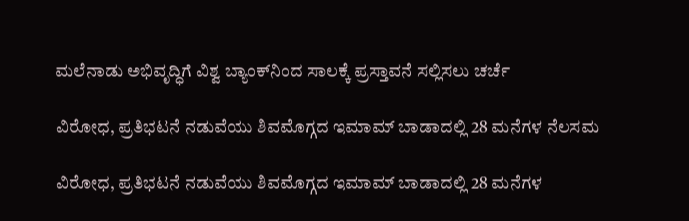ಮಲೆನಾಡು ಅಭಿವೃದ್ಧಿಗೆ ವಿಶ್ವ ಬ್ಯಾಂಕ್‌ನಿಂದ ಸಾಲಕ್ಕೆ ಪ್ರಸ್ತಾವನೆ ಸಲ್ಲಿಸಲು ಚರ್ಚೆ

ವಿರೋಧ, ಪ್ರತಿಭಟನೆ ನಡುವೆಯು ಶಿವಮೊಗ್ಗದ ಇಮಾಮ್ ಬಾಡಾದಲ್ಲಿ 28 ಮನೆಗಳ ನೆಲಸಮ

ವಿರೋಧ, ಪ್ರತಿಭಟನೆ ನಡುವೆಯು ಶಿವಮೊಗ್ಗದ ಇಮಾಮ್ ಬಾಡಾದಲ್ಲಿ 28 ಮನೆಗಳ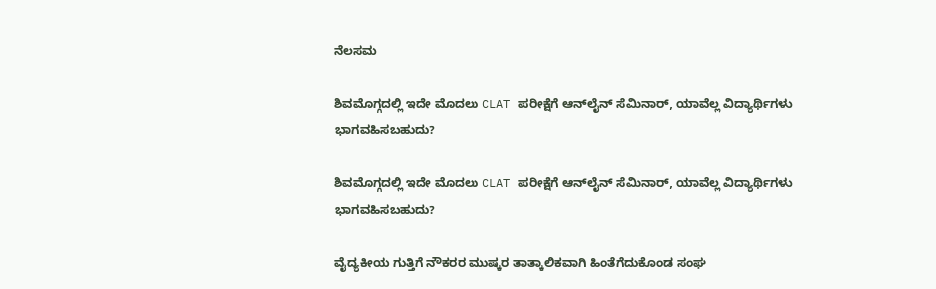ನೆಲಸಮ

ಶಿವಮೊಗ್ಗದಲ್ಲಿ ಇದೇ ಮೊದಲು CLAT ಪರೀಕ್ಷೆಗೆ ಆನ್‍ಲೈನ್ ಸೆಮಿನಾರ್, ಯಾವೆಲ್ಲ ವಿದ್ಯಾರ್ಥಿಗಳು ಭಾಗವಹಿಸಬಹುದು?

ಶಿವಮೊಗ್ಗದಲ್ಲಿ ಇದೇ ಮೊದಲು CLAT ಪರೀಕ್ಷೆಗೆ ಆನ್‍ಲೈನ್ ಸೆಮಿನಾರ್, ಯಾವೆಲ್ಲ ವಿದ್ಯಾರ್ಥಿಗಳು ಭಾಗವಹಿಸಬಹುದು?

ವೈದ್ಯಕೀಯ ಗುತ್ತಿಗೆ ನೌಕರರ ಮುಷ್ಕರ ತಾತ್ಕಾಲಿಕವಾಗಿ ಹಿಂತೆಗೆದುಕೊಂಡ ಸಂಘ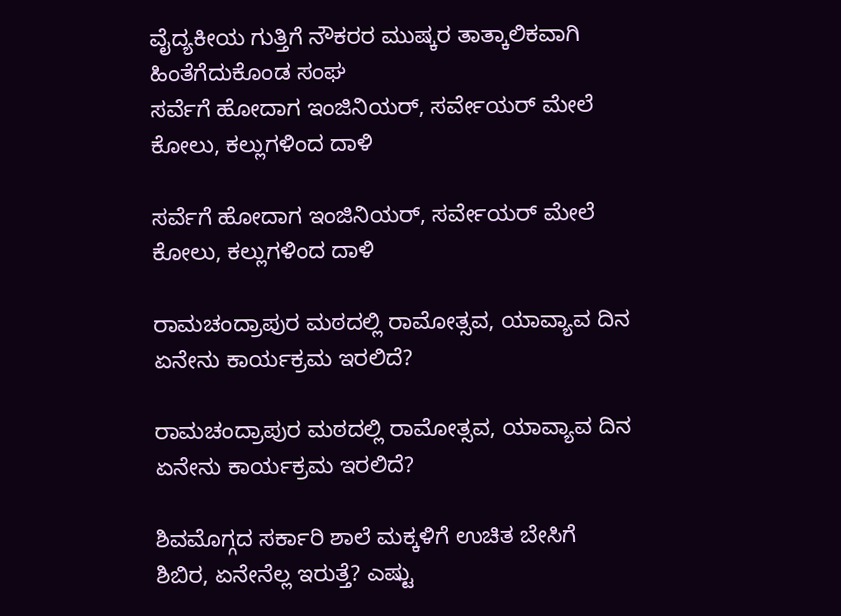ವೈದ್ಯಕೀಯ ಗುತ್ತಿಗೆ ನೌಕರರ ಮುಷ್ಕರ ತಾತ್ಕಾಲಿಕವಾಗಿ ಹಿಂತೆಗೆದುಕೊಂಡ ಸಂಘ
ಸರ್ವೆಗೆ ಹೋದಾಗ ಇಂಜಿನಿಯರ್‌, ಸರ್ವೇಯರ್‌ ಮೇಲೆ ಕೋಲು, ಕಲ್ಲುಗಳಿಂದ ದಾಳಿ

ಸರ್ವೆಗೆ ಹೋದಾಗ ಇಂಜಿನಿಯರ್‌, ಸರ್ವೇಯರ್‌ ಮೇಲೆ ಕೋಲು, ಕಲ್ಲುಗಳಿಂದ ದಾಳಿ

ರಾಮಚಂದ್ರಾಪುರ ಮಠದಲ್ಲಿ ರಾಮೋತ್ಸವ, ಯಾವ್ಯಾವ ದಿನ ಏನೇನು ಕಾರ್ಯಕ್ರಮ ಇರಲಿದೆ?

ರಾಮಚಂದ್ರಾಪುರ ಮಠದಲ್ಲಿ ರಾಮೋತ್ಸವ, ಯಾವ್ಯಾವ ದಿನ ಏನೇನು ಕಾರ್ಯಕ್ರಮ ಇರಲಿದೆ?

ಶಿವಮೊಗ್ಗದ ಸರ್ಕಾರಿ ಶಾಲೆ ಮಕ್ಕಳಿಗೆ ಉಚಿತ ಬೇಸಿಗೆ ಶಿಬಿರ, ಏನೇನೆಲ್ಲ ಇರುತ್ತೆ? ಎಷ್ಟು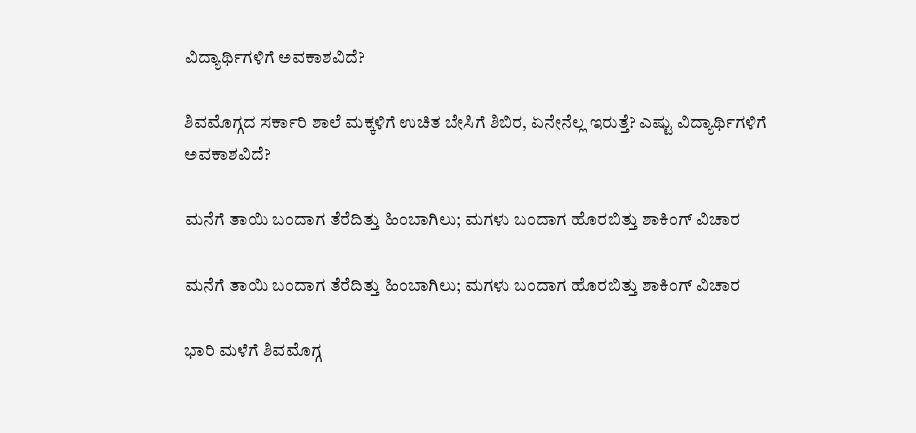ವಿದ್ಯಾರ್ಥಿಗಳಿಗೆ ಅವಕಾಶವಿದೆ?

ಶಿವಮೊಗ್ಗದ ಸರ್ಕಾರಿ ಶಾಲೆ ಮಕ್ಕಳಿಗೆ ಉಚಿತ ಬೇಸಿಗೆ ಶಿಬಿರ, ಏನೇನೆಲ್ಲ ಇರುತ್ತೆ? ಎಷ್ಟು ವಿದ್ಯಾರ್ಥಿಗಳಿಗೆ ಅವಕಾಶವಿದೆ?

ಮನೆಗೆ ತಾಯಿ ಬಂದಾಗ ತೆರೆದಿತ್ತು ಹಿಂಬಾಗಿಲು; ಮಗಳು ಬಂದಾಗ ಹೊರಬಿತ್ತು ಶಾಕಿಂಗ್‌ ವಿಚಾರ

ಮನೆಗೆ ತಾಯಿ ಬಂದಾಗ ತೆರೆದಿತ್ತು ಹಿಂಬಾಗಿಲು; ಮಗಳು ಬಂದಾಗ ಹೊರಬಿತ್ತು ಶಾಕಿಂಗ್‌ ವಿಚಾರ

ಭಾರಿ ಮಳೆಗೆ ಶಿವಮೊಗ್ಗ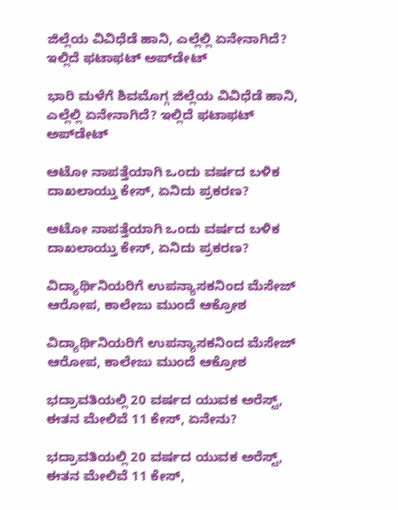ಜಿಲ್ಲೆಯ ವಿವಿಧೆಡೆ ಹಾನಿ, ಎಲ್ಲೆಲ್ಲಿ ಏನೇನಾಗಿದೆ? ಇಲ್ಲಿದೆ ಫಟಾಫಟ್‌ ಅಪ್‌ಡೇಟ್‌

ಭಾರಿ ಮಳೆಗೆ ಶಿವಮೊಗ್ಗ ಜಿಲ್ಲೆಯ ವಿವಿಧೆಡೆ ಹಾನಿ, ಎಲ್ಲೆಲ್ಲಿ ಏನೇನಾಗಿದೆ? ಇಲ್ಲಿದೆ ಫಟಾಫಟ್‌ ಅಪ್‌ಡೇಟ್‌

ಆಟೋ ನಾಪತ್ತೆಯಾಗಿ ಒಂದು ವರ್ಷದ ಬಳಿಕ ದಾಖಲಾಯ್ತು ಕೇಸ್‌, ಏನಿದು ಪ್ರಕರಣ?

ಆಟೋ ನಾಪತ್ತೆಯಾಗಿ ಒಂದು ವರ್ಷದ ಬಳಿಕ ದಾಖಲಾಯ್ತು ಕೇಸ್‌, ಏನಿದು ಪ್ರಕರಣ?

ವಿದ್ಯಾರ್ಥಿನಿಯರಿಗೆ ಉಪನ್ಯಾಸಕನಿಂದ ಮೆಸೇಜ್‌ ಆರೋಪ, ಕಾಲೇಜು ಮುಂದೆ ಆಕ್ರೋಶ

ವಿದ್ಯಾರ್ಥಿನಿಯರಿಗೆ ಉಪನ್ಯಾಸಕನಿಂದ ಮೆಸೇಜ್‌ ಆರೋಪ, ಕಾಲೇಜು ಮುಂದೆ ಆಕ್ರೋಶ

ಭದ್ರಾವತಿಯಲ್ಲಿ 20 ವರ್ಷದ ಯುವಕ ಅರೆಸ್ಟ್‌, ಈತನ ಮೇಲಿವೆ 11 ಕೇಸ್‌, ಏನೇನು?

ಭದ್ರಾವತಿಯಲ್ಲಿ 20 ವರ್ಷದ ಯುವಕ ಅರೆಸ್ಟ್‌, ಈತನ ಮೇಲಿವೆ 11 ಕೇಸ್‌,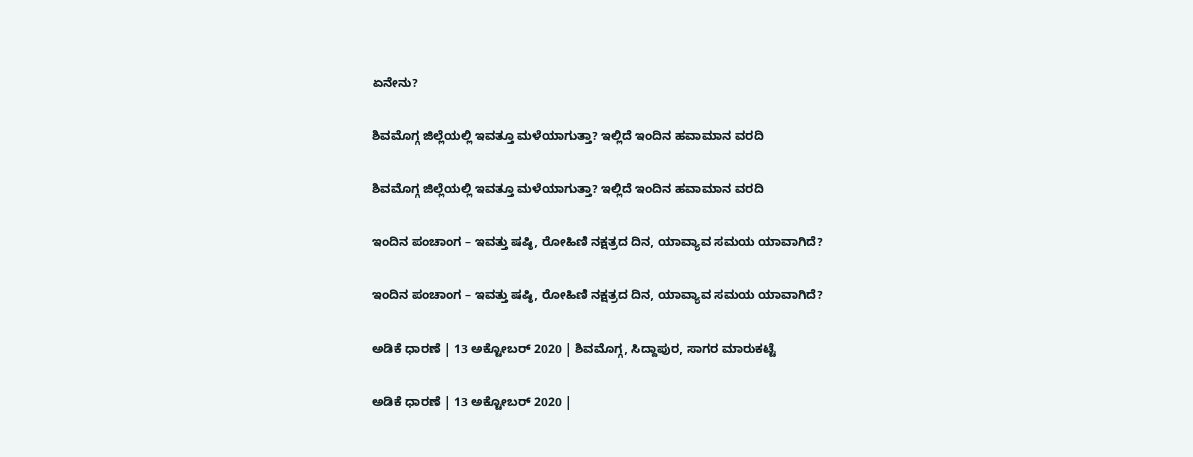ಏನೇನು?

ಶಿವಮೊಗ್ಗ ಜಿಲ್ಲೆಯಲ್ಲಿ ಇವತ್ತೂ ಮಳೆಯಾಗುತ್ತಾ? ಇಲ್ಲಿದೆ ಇಂದಿನ ಹವಾಮಾನ ವರದಿ

ಶಿವಮೊಗ್ಗ ಜಿಲ್ಲೆಯಲ್ಲಿ ಇವತ್ತೂ ಮಳೆಯಾಗುತ್ತಾ? ಇಲ್ಲಿದೆ ಇಂದಿನ ಹವಾಮಾನ ವರದಿ

ಇಂದಿನ ಪಂಚಾಂಗ – ಇವತ್ತು ಷಷ್ಠಿ, ರೋಹಿಣಿ ನಕ್ಷತ್ರದ ದಿನ, ಯಾವ್ಯಾವ ಸಮಯ ಯಾವಾಗಿದೆ?

ಇಂದಿನ ಪಂಚಾಂಗ – ಇವತ್ತು ಷಷ್ಠಿ, ರೋಹಿಣಿ ನಕ್ಷತ್ರದ ದಿನ, ಯಾವ್ಯಾವ ಸಮಯ ಯಾವಾಗಿದೆ?

ಅಡಿಕೆ ಧಾರಣೆ | 13 ಅಕ್ಟೋಬರ್ 2020 | ಶಿವಮೊಗ್ಗ, ಸಿದ್ದಾಪುರ, ಸಾಗರ ಮಾರುಕಟ್ಟೆ

ಅಡಿಕೆ ಧಾರಣೆ | 13 ಅಕ್ಟೋಬರ್ 2020 |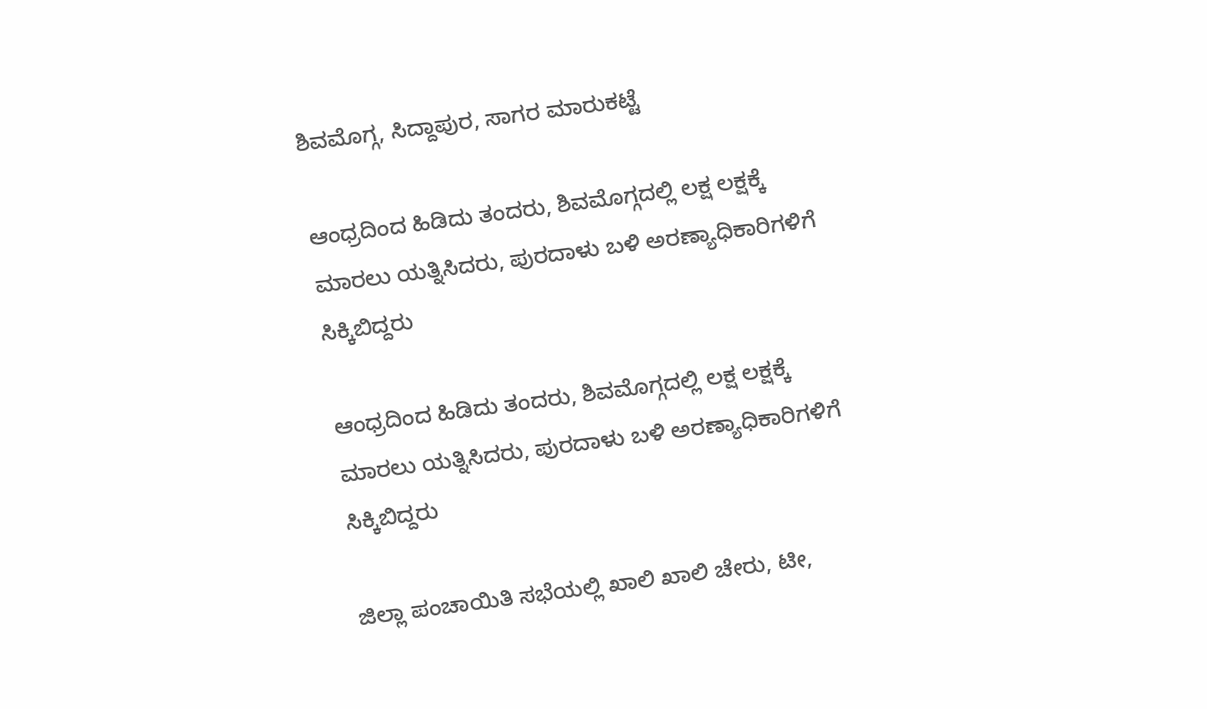ಶಿವಮೊಗ್ಗ, ಸಿದ್ದಾಪುರ, ಸಾಗರ ಮಾರುಕಟ್ಟೆ

ಆಂಧ್ರದಿಂದ ಹಿಡಿದು ತಂದರು, ಶಿವಮೊಗ್ಗದಲ್ಲಿ ಲಕ್ಷ ಲಕ್ಷಕ್ಕೆ ಮಾರಲು ಯತ್ನಿಸಿದರು, ಪುರದಾಳು ಬಳಿ ಅರಣ್ಯಾಧಿಕಾರಿಗಳಿಗೆ ಸಿಕ್ಕಿಬಿದ್ದರು

ಆಂಧ್ರದಿಂದ ಹಿಡಿದು ತಂದರು, ಶಿವಮೊಗ್ಗದಲ್ಲಿ ಲಕ್ಷ ಲಕ್ಷಕ್ಕೆ ಮಾರಲು ಯತ್ನಿಸಿದರು, ಪುರದಾಳು ಬಳಿ ಅರಣ್ಯಾಧಿಕಾರಿಗಳಿಗೆ ಸಿಕ್ಕಿಬಿದ್ದರು

ಜಿಲ್ಲಾ ಪಂಚಾಯಿತಿ ಸಭೆಯಲ್ಲಿ ಖಾಲಿ ಖಾಲಿ ಚೇರು, ಟೀ,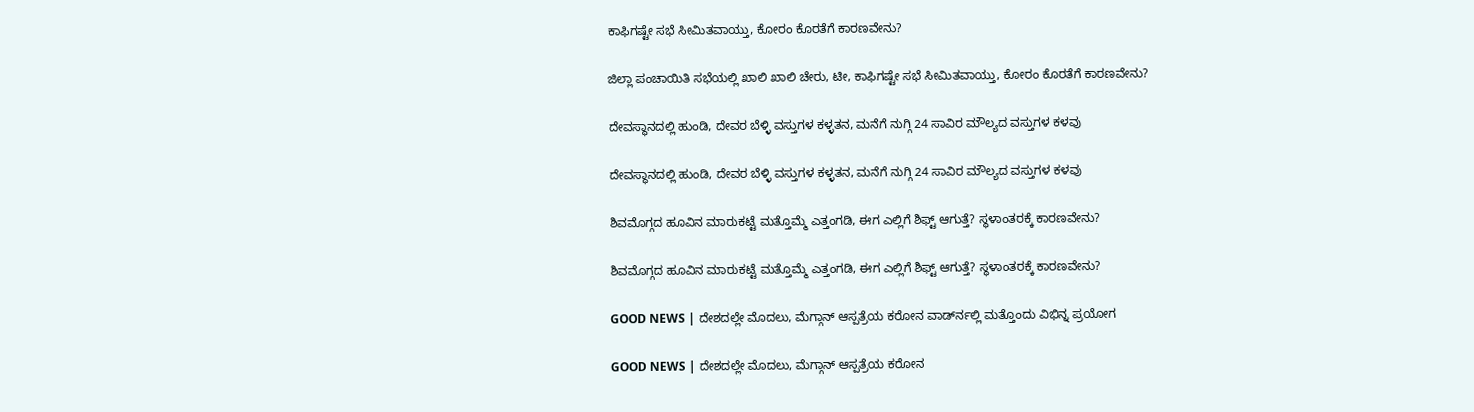ಕಾಫಿಗಷ್ಟೇ ಸಭೆ ಸೀಮಿತವಾಯ್ತು, ಕೋರಂ ಕೊರತೆಗೆ ಕಾರಣವೇನು?

ಜಿಲ್ಲಾ ಪಂಚಾಯಿತಿ ಸಭೆಯಲ್ಲಿ ಖಾಲಿ ಖಾಲಿ ಚೇರು, ಟೀ, ಕಾಫಿಗಷ್ಟೇ ಸಭೆ ಸೀಮಿತವಾಯ್ತು, ಕೋರಂ ಕೊರತೆಗೆ ಕಾರಣವೇನು?

ದೇವಸ್ಥಾನದಲ್ಲಿ ಹುಂಡಿ, ದೇವರ ಬೆಳ್ಳಿ ವಸ್ತುಗಳ ಕಳ್ಳತನ, ಮನೆಗೆ ನುಗ್ಗಿ 24 ಸಾವಿರ ಮೌಲ್ಯದ ವಸ್ತುಗಳ ಕಳವು

ದೇವಸ್ಥಾನದಲ್ಲಿ ಹುಂಡಿ, ದೇವರ ಬೆಳ್ಳಿ ವಸ್ತುಗಳ ಕಳ್ಳತನ, ಮನೆಗೆ ನುಗ್ಗಿ 24 ಸಾವಿರ ಮೌಲ್ಯದ ವಸ್ತುಗಳ ಕಳವು

ಶಿವಮೊಗ್ಗದ ಹೂವಿನ ಮಾರುಕಟ್ಟೆ ಮತ್ತೊಮ್ಮೆ ಎತ್ತಂಗಡಿ, ಈಗ ಎಲ್ಲಿಗೆ ಶಿಫ್ಟ್ ಆಗುತ್ತೆ? ಸ್ಥಳಾಂತರಕ್ಕೆ ಕಾರಣವೇನು?

ಶಿವಮೊಗ್ಗದ ಹೂವಿನ ಮಾರುಕಟ್ಟೆ ಮತ್ತೊಮ್ಮೆ ಎತ್ತಂಗಡಿ, ಈಗ ಎಲ್ಲಿಗೆ ಶಿಫ್ಟ್ ಆಗುತ್ತೆ? ಸ್ಥಳಾಂತರಕ್ಕೆ ಕಾರಣವೇನು?

GOOD NEWS | ದೇಶದಲ್ಲೇ ಮೊದಲು, ಮೆಗ್ಗಾನ್ ಆಸ್ಪತ್ರೆಯ ಕರೋನ ವಾರ್ಡ್‍ನಲ್ಲಿ ಮತ್ತೊಂದು ವಿಭಿನ್ನ ಪ್ರಯೋಗ

GOOD NEWS | ದೇಶದಲ್ಲೇ ಮೊದಲು, ಮೆಗ್ಗಾನ್ ಆಸ್ಪತ್ರೆಯ ಕರೋನ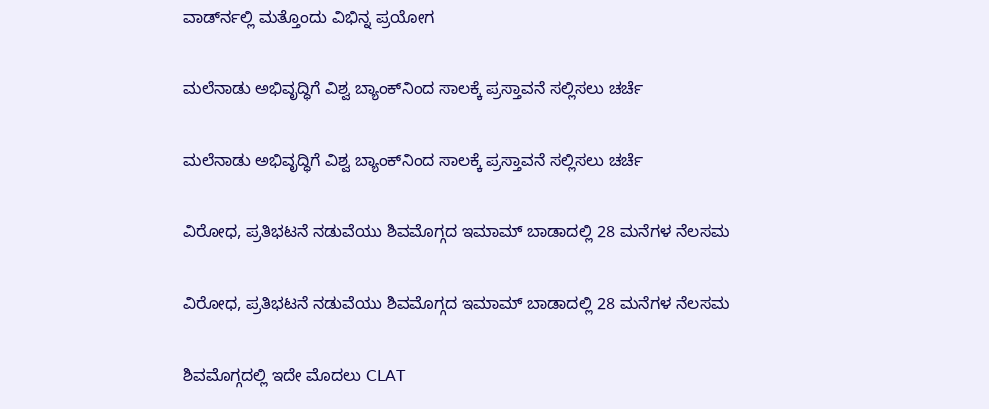ವಾರ್ಡ್‍ನಲ್ಲಿ ಮತ್ತೊಂದು ವಿಭಿನ್ನ ಪ್ರಯೋಗ

ಮಲೆನಾಡು ಅಭಿವೃದ್ಧಿಗೆ ವಿಶ್ವ ಬ್ಯಾಂಕ್‌ನಿಂದ ಸಾಲಕ್ಕೆ ಪ್ರಸ್ತಾವನೆ ಸಲ್ಲಿಸಲು ಚರ್ಚೆ

ಮಲೆನಾಡು ಅಭಿವೃದ್ಧಿಗೆ ವಿಶ್ವ ಬ್ಯಾಂಕ್‌ನಿಂದ ಸಾಲಕ್ಕೆ ಪ್ರಸ್ತಾವನೆ ಸಲ್ಲಿಸಲು ಚರ್ಚೆ

ವಿರೋಧ, ಪ್ರತಿಭಟನೆ ನಡುವೆಯು ಶಿವಮೊಗ್ಗದ ಇಮಾಮ್ ಬಾಡಾದಲ್ಲಿ 28 ಮನೆಗಳ ನೆಲಸಮ

ವಿರೋಧ, ಪ್ರತಿಭಟನೆ ನಡುವೆಯು ಶಿವಮೊಗ್ಗದ ಇಮಾಮ್ ಬಾಡಾದಲ್ಲಿ 28 ಮನೆಗಳ ನೆಲಸಮ

ಶಿವಮೊಗ್ಗದಲ್ಲಿ ಇದೇ ಮೊದಲು CLAT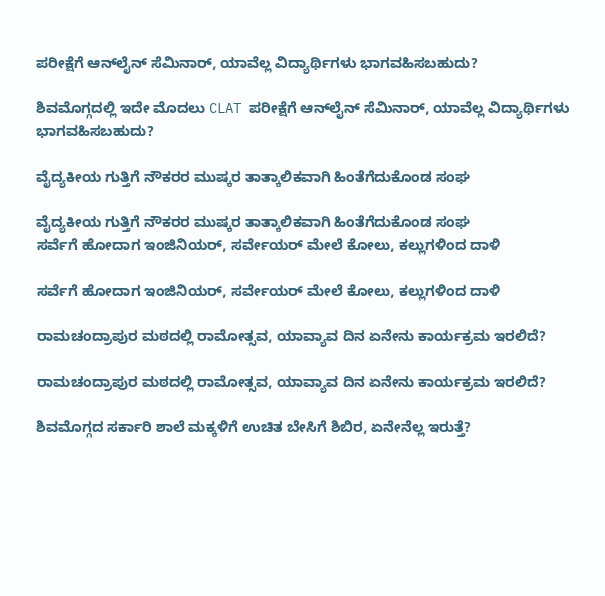ಪರೀಕ್ಷೆಗೆ ಆನ್‍ಲೈನ್ ಸೆಮಿನಾರ್, ಯಾವೆಲ್ಲ ವಿದ್ಯಾರ್ಥಿಗಳು ಭಾಗವಹಿಸಬಹುದು?

ಶಿವಮೊಗ್ಗದಲ್ಲಿ ಇದೇ ಮೊದಲು CLAT ಪರೀಕ್ಷೆಗೆ ಆನ್‍ಲೈನ್ ಸೆಮಿನಾರ್, ಯಾವೆಲ್ಲ ವಿದ್ಯಾರ್ಥಿಗಳು ಭಾಗವಹಿಸಬಹುದು?

ವೈದ್ಯಕೀಯ ಗುತ್ತಿಗೆ ನೌಕರರ ಮುಷ್ಕರ ತಾತ್ಕಾಲಿಕವಾಗಿ ಹಿಂತೆಗೆದುಕೊಂಡ ಸಂಘ

ವೈದ್ಯಕೀಯ ಗುತ್ತಿಗೆ ನೌಕರರ ಮುಷ್ಕರ ತಾತ್ಕಾಲಿಕವಾಗಿ ಹಿಂತೆಗೆದುಕೊಂಡ ಸಂಘ
ಸರ್ವೆಗೆ ಹೋದಾಗ ಇಂಜಿನಿಯರ್‌, ಸರ್ವೇಯರ್‌ ಮೇಲೆ ಕೋಲು, ಕಲ್ಲುಗಳಿಂದ ದಾಳಿ

ಸರ್ವೆಗೆ ಹೋದಾಗ ಇಂಜಿನಿಯರ್‌, ಸರ್ವೇಯರ್‌ ಮೇಲೆ ಕೋಲು, ಕಲ್ಲುಗಳಿಂದ ದಾಳಿ

ರಾಮಚಂದ್ರಾಪುರ ಮಠದಲ್ಲಿ ರಾಮೋತ್ಸವ, ಯಾವ್ಯಾವ ದಿನ ಏನೇನು ಕಾರ್ಯಕ್ರಮ ಇರಲಿದೆ?

ರಾಮಚಂದ್ರಾಪುರ ಮಠದಲ್ಲಿ ರಾಮೋತ್ಸವ, ಯಾವ್ಯಾವ ದಿನ ಏನೇನು ಕಾರ್ಯಕ್ರಮ ಇರಲಿದೆ?

ಶಿವಮೊಗ್ಗದ ಸರ್ಕಾರಿ ಶಾಲೆ ಮಕ್ಕಳಿಗೆ ಉಚಿತ ಬೇಸಿಗೆ ಶಿಬಿರ, ಏನೇನೆಲ್ಲ ಇರುತ್ತೆ?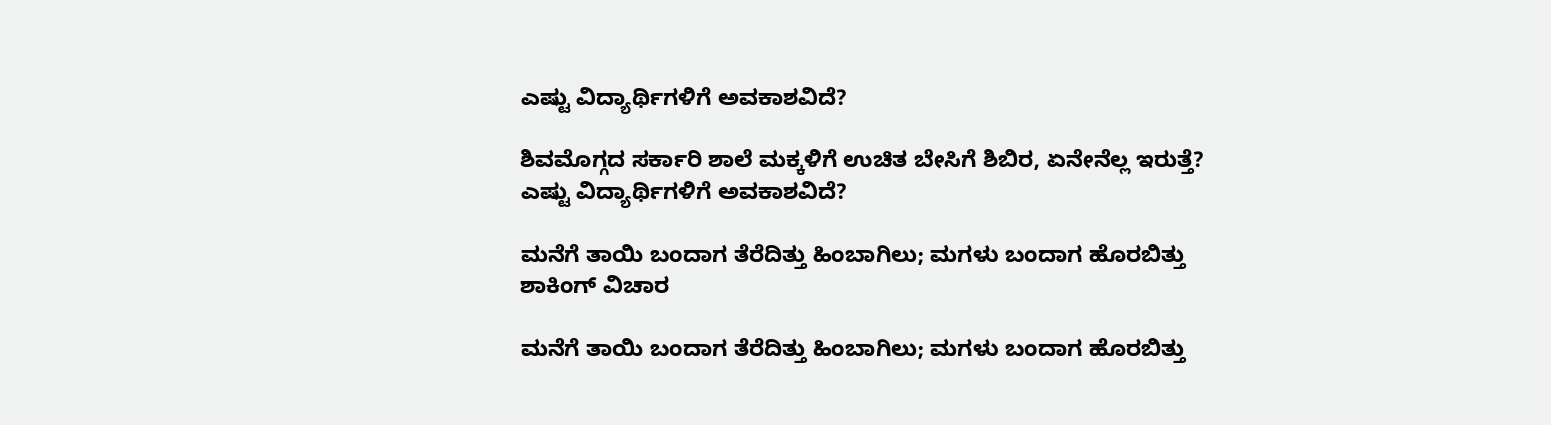ಎಷ್ಟು ವಿದ್ಯಾರ್ಥಿಗಳಿಗೆ ಅವಕಾಶವಿದೆ?

ಶಿವಮೊಗ್ಗದ ಸರ್ಕಾರಿ ಶಾಲೆ ಮಕ್ಕಳಿಗೆ ಉಚಿತ ಬೇಸಿಗೆ ಶಿಬಿರ, ಏನೇನೆಲ್ಲ ಇರುತ್ತೆ? ಎಷ್ಟು ವಿದ್ಯಾರ್ಥಿಗಳಿಗೆ ಅವಕಾಶವಿದೆ?

ಮನೆಗೆ ತಾಯಿ ಬಂದಾಗ ತೆರೆದಿತ್ತು ಹಿಂಬಾಗಿಲು; ಮಗಳು ಬಂದಾಗ ಹೊರಬಿತ್ತು ಶಾಕಿಂಗ್‌ ವಿಚಾರ

ಮನೆಗೆ ತಾಯಿ ಬಂದಾಗ ತೆರೆದಿತ್ತು ಹಿಂಬಾಗಿಲು; ಮಗಳು ಬಂದಾಗ ಹೊರಬಿತ್ತು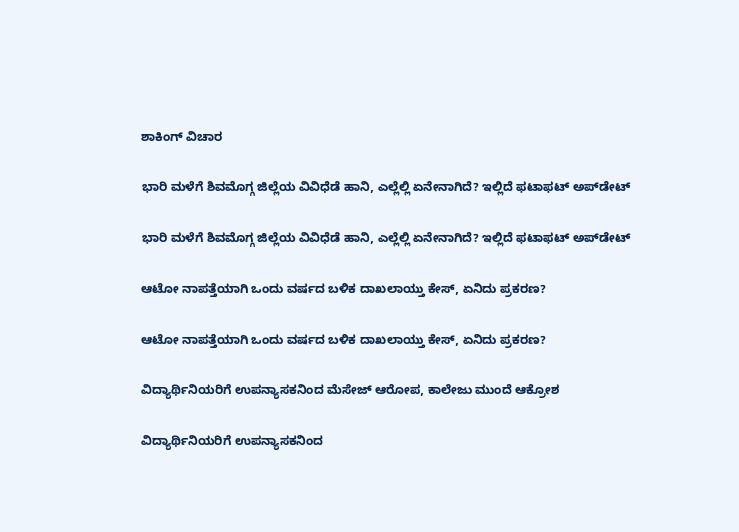ಶಾಕಿಂಗ್‌ ವಿಚಾರ

ಭಾರಿ ಮಳೆಗೆ ಶಿವಮೊಗ್ಗ ಜಿಲ್ಲೆಯ ವಿವಿಧೆಡೆ ಹಾನಿ, ಎಲ್ಲೆಲ್ಲಿ ಏನೇನಾಗಿದೆ? ಇಲ್ಲಿದೆ ಫಟಾಫಟ್‌ ಅಪ್‌ಡೇಟ್‌

ಭಾರಿ ಮಳೆಗೆ ಶಿವಮೊಗ್ಗ ಜಿಲ್ಲೆಯ ವಿವಿಧೆಡೆ ಹಾನಿ, ಎಲ್ಲೆಲ್ಲಿ ಏನೇನಾಗಿದೆ? ಇಲ್ಲಿದೆ ಫಟಾಫಟ್‌ ಅಪ್‌ಡೇಟ್‌

ಆಟೋ ನಾಪತ್ತೆಯಾಗಿ ಒಂದು ವರ್ಷದ ಬಳಿಕ ದಾಖಲಾಯ್ತು ಕೇಸ್‌, ಏನಿದು ಪ್ರಕರಣ?

ಆಟೋ ನಾಪತ್ತೆಯಾಗಿ ಒಂದು ವರ್ಷದ ಬಳಿಕ ದಾಖಲಾಯ್ತು ಕೇಸ್‌, ಏನಿದು ಪ್ರಕರಣ?

ವಿದ್ಯಾರ್ಥಿನಿಯರಿಗೆ ಉಪನ್ಯಾಸಕನಿಂದ ಮೆಸೇಜ್‌ ಆರೋಪ, ಕಾಲೇಜು ಮುಂದೆ ಆಕ್ರೋಶ

ವಿದ್ಯಾರ್ಥಿನಿಯರಿಗೆ ಉಪನ್ಯಾಸಕನಿಂದ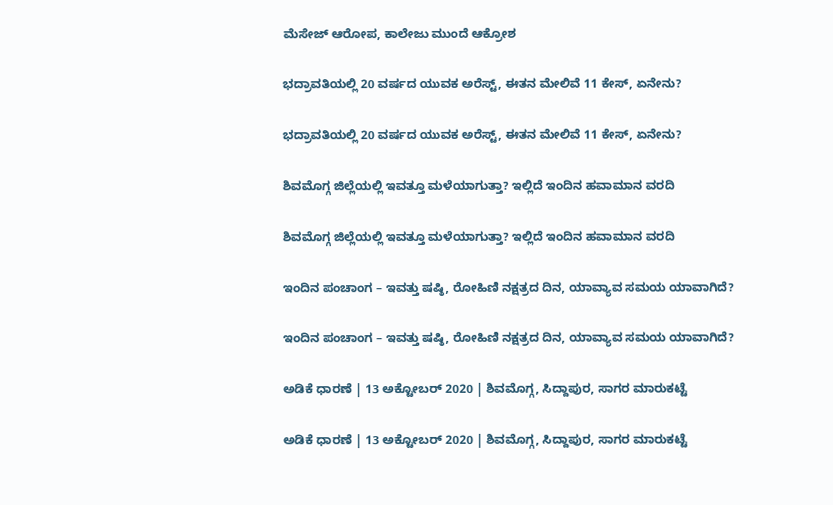ಮೆಸೇಜ್‌ ಆರೋಪ, ಕಾಲೇಜು ಮುಂದೆ ಆಕ್ರೋಶ

ಭದ್ರಾವತಿಯಲ್ಲಿ 20 ವರ್ಷದ ಯುವಕ ಅರೆಸ್ಟ್‌, ಈತನ ಮೇಲಿವೆ 11 ಕೇಸ್‌, ಏನೇನು?

ಭದ್ರಾವತಿಯಲ್ಲಿ 20 ವರ್ಷದ ಯುವಕ ಅರೆಸ್ಟ್‌, ಈತನ ಮೇಲಿವೆ 11 ಕೇಸ್‌, ಏನೇನು?

ಶಿವಮೊಗ್ಗ ಜಿಲ್ಲೆಯಲ್ಲಿ ಇವತ್ತೂ ಮಳೆಯಾಗುತ್ತಾ? ಇಲ್ಲಿದೆ ಇಂದಿನ ಹವಾಮಾನ ವರದಿ

ಶಿವಮೊಗ್ಗ ಜಿಲ್ಲೆಯಲ್ಲಿ ಇವತ್ತೂ ಮಳೆಯಾಗುತ್ತಾ? ಇಲ್ಲಿದೆ ಇಂದಿನ ಹವಾಮಾನ ವರದಿ

ಇಂದಿನ ಪಂಚಾಂಗ – ಇವತ್ತು ಷಷ್ಠಿ, ರೋಹಿಣಿ ನಕ್ಷತ್ರದ ದಿನ, ಯಾವ್ಯಾವ ಸಮಯ ಯಾವಾಗಿದೆ?

ಇಂದಿನ ಪಂಚಾಂಗ – ಇವತ್ತು ಷಷ್ಠಿ, ರೋಹಿಣಿ ನಕ್ಷತ್ರದ ದಿನ, ಯಾವ್ಯಾವ ಸಮಯ ಯಾವಾಗಿದೆ?

ಅಡಿಕೆ ಧಾರಣೆ | 13 ಅಕ್ಟೋಬರ್ 2020 | ಶಿವಮೊಗ್ಗ, ಸಿದ್ದಾಪುರ, ಸಾಗರ ಮಾರುಕಟ್ಟೆ

ಅಡಿಕೆ ಧಾರಣೆ | 13 ಅಕ್ಟೋಬರ್ 2020 | ಶಿವಮೊಗ್ಗ, ಸಿದ್ದಾಪುರ, ಸಾಗರ ಮಾರುಕಟ್ಟೆ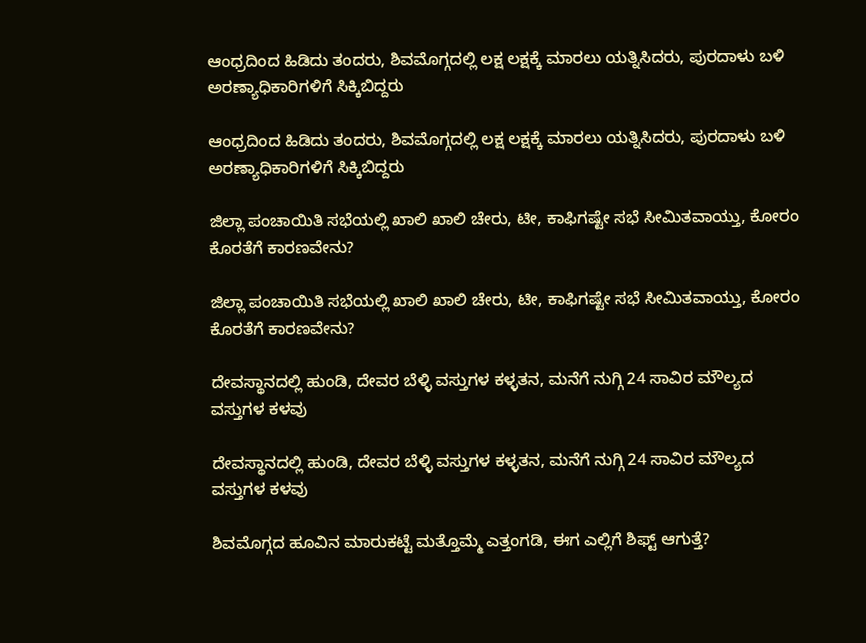ಆಂಧ್ರದಿಂದ ಹಿಡಿದು ತಂದರು, ಶಿವಮೊಗ್ಗದಲ್ಲಿ ಲಕ್ಷ ಲಕ್ಷಕ್ಕೆ ಮಾರಲು ಯತ್ನಿಸಿದರು, ಪುರದಾಳು ಬಳಿ ಅರಣ್ಯಾಧಿಕಾರಿಗಳಿಗೆ ಸಿಕ್ಕಿಬಿದ್ದರು

ಆಂಧ್ರದಿಂದ ಹಿಡಿದು ತಂದರು, ಶಿವಮೊಗ್ಗದಲ್ಲಿ ಲಕ್ಷ ಲಕ್ಷಕ್ಕೆ ಮಾರಲು ಯತ್ನಿಸಿದರು, ಪುರದಾಳು ಬಳಿ ಅರಣ್ಯಾಧಿಕಾರಿಗಳಿಗೆ ಸಿಕ್ಕಿಬಿದ್ದರು

ಜಿಲ್ಲಾ ಪಂಚಾಯಿತಿ ಸಭೆಯಲ್ಲಿ ಖಾಲಿ ಖಾಲಿ ಚೇರು, ಟೀ, ಕಾಫಿಗಷ್ಟೇ ಸಭೆ ಸೀಮಿತವಾಯ್ತು, ಕೋರಂ ಕೊರತೆಗೆ ಕಾರಣವೇನು?

ಜಿಲ್ಲಾ ಪಂಚಾಯಿತಿ ಸಭೆಯಲ್ಲಿ ಖಾಲಿ ಖಾಲಿ ಚೇರು, ಟೀ, ಕಾಫಿಗಷ್ಟೇ ಸಭೆ ಸೀಮಿತವಾಯ್ತು, ಕೋರಂ ಕೊರತೆಗೆ ಕಾರಣವೇನು?

ದೇವಸ್ಥಾನದಲ್ಲಿ ಹುಂಡಿ, ದೇವರ ಬೆಳ್ಳಿ ವಸ್ತುಗಳ ಕಳ್ಳತನ, ಮನೆಗೆ ನುಗ್ಗಿ 24 ಸಾವಿರ ಮೌಲ್ಯದ ವಸ್ತುಗಳ ಕಳವು

ದೇವಸ್ಥಾನದಲ್ಲಿ ಹುಂಡಿ, ದೇವರ ಬೆಳ್ಳಿ ವಸ್ತುಗಳ ಕಳ್ಳತನ, ಮನೆಗೆ ನುಗ್ಗಿ 24 ಸಾವಿರ ಮೌಲ್ಯದ ವಸ್ತುಗಳ ಕಳವು

ಶಿವಮೊಗ್ಗದ ಹೂವಿನ ಮಾರುಕಟ್ಟೆ ಮತ್ತೊಮ್ಮೆ ಎತ್ತಂಗಡಿ, ಈಗ ಎಲ್ಲಿಗೆ ಶಿಫ್ಟ್ ಆಗುತ್ತೆ?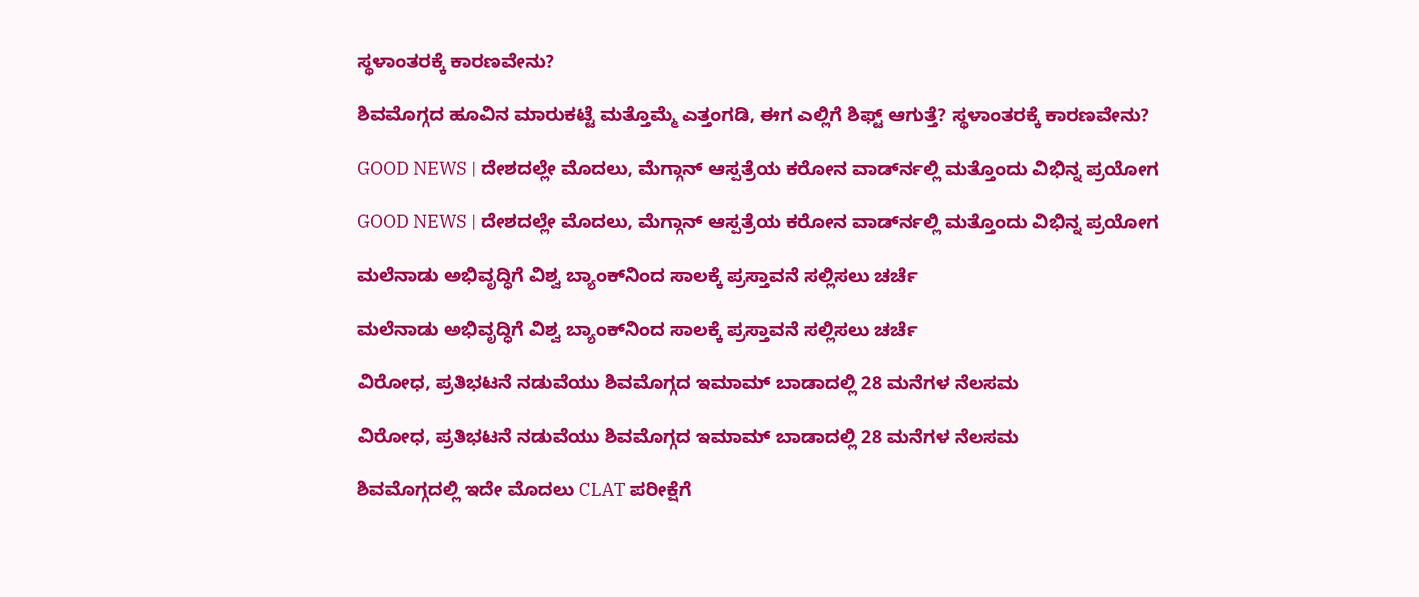ಸ್ಥಳಾಂತರಕ್ಕೆ ಕಾರಣವೇನು?

ಶಿವಮೊಗ್ಗದ ಹೂವಿನ ಮಾರುಕಟ್ಟೆ ಮತ್ತೊಮ್ಮೆ ಎತ್ತಂಗಡಿ, ಈಗ ಎಲ್ಲಿಗೆ ಶಿಫ್ಟ್ ಆಗುತ್ತೆ? ಸ್ಥಳಾಂತರಕ್ಕೆ ಕಾರಣವೇನು?

GOOD NEWS | ದೇಶದಲ್ಲೇ ಮೊದಲು, ಮೆಗ್ಗಾನ್ ಆಸ್ಪತ್ರೆಯ ಕರೋನ ವಾರ್ಡ್‍ನಲ್ಲಿ ಮತ್ತೊಂದು ವಿಭಿನ್ನ ಪ್ರಯೋಗ

GOOD NEWS | ದೇಶದಲ್ಲೇ ಮೊದಲು, ಮೆಗ್ಗಾನ್ ಆಸ್ಪತ್ರೆಯ ಕರೋನ ವಾರ್ಡ್‍ನಲ್ಲಿ ಮತ್ತೊಂದು ವಿಭಿನ್ನ ಪ್ರಯೋಗ

ಮಲೆನಾಡು ಅಭಿವೃದ್ಧಿಗೆ ವಿಶ್ವ ಬ್ಯಾಂಕ್‌ನಿಂದ ಸಾಲಕ್ಕೆ ಪ್ರಸ್ತಾವನೆ ಸಲ್ಲಿಸಲು ಚರ್ಚೆ

ಮಲೆನಾಡು ಅಭಿವೃದ್ಧಿಗೆ ವಿಶ್ವ ಬ್ಯಾಂಕ್‌ನಿಂದ ಸಾಲಕ್ಕೆ ಪ್ರಸ್ತಾವನೆ ಸಲ್ಲಿಸಲು ಚರ್ಚೆ

ವಿರೋಧ, ಪ್ರತಿಭಟನೆ ನಡುವೆಯು ಶಿವಮೊಗ್ಗದ ಇಮಾಮ್ ಬಾಡಾದಲ್ಲಿ 28 ಮನೆಗಳ ನೆಲಸಮ

ವಿರೋಧ, ಪ್ರತಿಭಟನೆ ನಡುವೆಯು ಶಿವಮೊಗ್ಗದ ಇಮಾಮ್ ಬಾಡಾದಲ್ಲಿ 28 ಮನೆಗಳ ನೆಲಸಮ

ಶಿವಮೊಗ್ಗದಲ್ಲಿ ಇದೇ ಮೊದಲು CLAT ಪರೀಕ್ಷೆಗೆ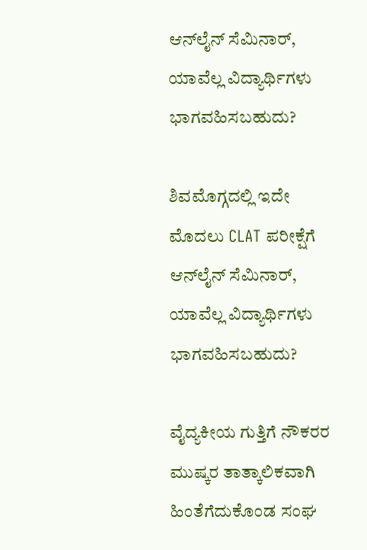ಆನ್‍ಲೈನ್ ಸೆಮಿನಾರ್, ಯಾವೆಲ್ಲ ವಿದ್ಯಾರ್ಥಿಗಳು ಭಾಗವಹಿಸಬಹುದು?

ಶಿವಮೊಗ್ಗದಲ್ಲಿ ಇದೇ ಮೊದಲು CLAT ಪರೀಕ್ಷೆಗೆ ಆನ್‍ಲೈನ್ ಸೆಮಿನಾರ್, ಯಾವೆಲ್ಲ ವಿದ್ಯಾರ್ಥಿಗಳು ಭಾಗವಹಿಸಬಹುದು?

ವೈದ್ಯಕೀಯ ಗುತ್ತಿಗೆ ನೌಕರರ ಮುಷ್ಕರ ತಾತ್ಕಾಲಿಕವಾಗಿ ಹಿಂತೆಗೆದುಕೊಂಡ ಸಂಘ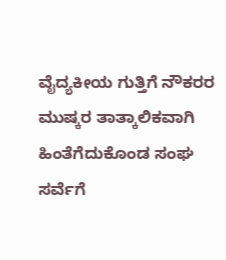ವೈದ್ಯಕೀಯ ಗುತ್ತಿಗೆ ನೌಕರರ ಮುಷ್ಕರ ತಾತ್ಕಾಲಿಕವಾಗಿ ಹಿಂತೆಗೆದುಕೊಂಡ ಸಂಘ
ಸರ್ವೆಗೆ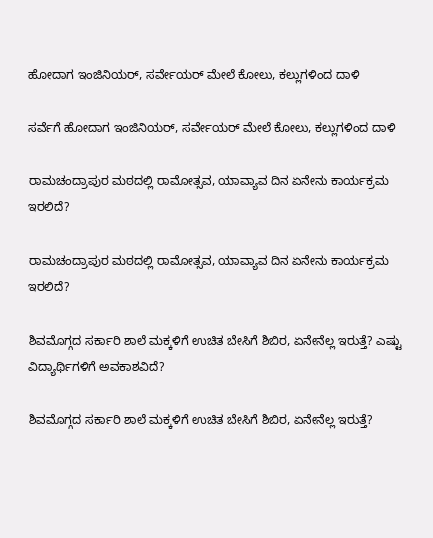ಹೋದಾಗ ಇಂಜಿನಿಯರ್‌, ಸರ್ವೇಯರ್‌ ಮೇಲೆ ಕೋಲು, ಕಲ್ಲುಗಳಿಂದ ದಾಳಿ

ಸರ್ವೆಗೆ ಹೋದಾಗ ಇಂಜಿನಿಯರ್‌, ಸರ್ವೇಯರ್‌ ಮೇಲೆ ಕೋಲು, ಕಲ್ಲುಗಳಿಂದ ದಾಳಿ

ರಾಮಚಂದ್ರಾಪುರ ಮಠದಲ್ಲಿ ರಾಮೋತ್ಸವ, ಯಾವ್ಯಾವ ದಿನ ಏನೇನು ಕಾರ್ಯಕ್ರಮ ಇರಲಿದೆ?

ರಾಮಚಂದ್ರಾಪುರ ಮಠದಲ್ಲಿ ರಾಮೋತ್ಸವ, ಯಾವ್ಯಾವ ದಿನ ಏನೇನು ಕಾರ್ಯಕ್ರಮ ಇರಲಿದೆ?

ಶಿವಮೊಗ್ಗದ ಸರ್ಕಾರಿ ಶಾಲೆ ಮಕ್ಕಳಿಗೆ ಉಚಿತ ಬೇಸಿಗೆ ಶಿಬಿರ, ಏನೇನೆಲ್ಲ ಇರುತ್ತೆ? ಎಷ್ಟು ವಿದ್ಯಾರ್ಥಿಗಳಿಗೆ ಅವಕಾಶವಿದೆ?

ಶಿವಮೊಗ್ಗದ ಸರ್ಕಾರಿ ಶಾಲೆ ಮಕ್ಕಳಿಗೆ ಉಚಿತ ಬೇಸಿಗೆ ಶಿಬಿರ, ಏನೇನೆಲ್ಲ ಇರುತ್ತೆ?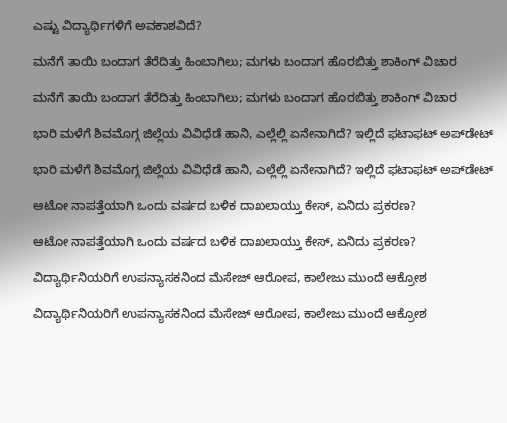ಎಷ್ಟು ವಿದ್ಯಾರ್ಥಿಗಳಿಗೆ ಅವಕಾಶವಿದೆ?

ಮನೆಗೆ ತಾಯಿ ಬಂದಾಗ ತೆರೆದಿತ್ತು ಹಿಂಬಾಗಿಲು; ಮಗಳು ಬಂದಾಗ ಹೊರಬಿತ್ತು ಶಾಕಿಂಗ್‌ ವಿಚಾರ

ಮನೆಗೆ ತಾಯಿ ಬಂದಾಗ ತೆರೆದಿತ್ತು ಹಿಂಬಾಗಿಲು; ಮಗಳು ಬಂದಾಗ ಹೊರಬಿತ್ತು ಶಾಕಿಂಗ್‌ ವಿಚಾರ

ಭಾರಿ ಮಳೆಗೆ ಶಿವಮೊಗ್ಗ ಜಿಲ್ಲೆಯ ವಿವಿಧೆಡೆ ಹಾನಿ, ಎಲ್ಲೆಲ್ಲಿ ಏನೇನಾಗಿದೆ? ಇಲ್ಲಿದೆ ಫಟಾಫಟ್‌ ಅಪ್‌ಡೇಟ್‌

ಭಾರಿ ಮಳೆಗೆ ಶಿವಮೊಗ್ಗ ಜಿಲ್ಲೆಯ ವಿವಿಧೆಡೆ ಹಾನಿ, ಎಲ್ಲೆಲ್ಲಿ ಏನೇನಾಗಿದೆ? ಇಲ್ಲಿದೆ ಫಟಾಫಟ್‌ ಅಪ್‌ಡೇಟ್‌

ಆಟೋ ನಾಪತ್ತೆಯಾಗಿ ಒಂದು ವರ್ಷದ ಬಳಿಕ ದಾಖಲಾಯ್ತು ಕೇಸ್‌, ಏನಿದು ಪ್ರಕರಣ?

ಆಟೋ ನಾಪತ್ತೆಯಾಗಿ ಒಂದು ವರ್ಷದ ಬಳಿಕ ದಾಖಲಾಯ್ತು ಕೇಸ್‌, ಏನಿದು ಪ್ರಕರಣ?

ವಿದ್ಯಾರ್ಥಿನಿಯರಿಗೆ ಉಪನ್ಯಾಸಕನಿಂದ ಮೆಸೇಜ್‌ ಆರೋಪ, ಕಾಲೇಜು ಮುಂದೆ ಆಕ್ರೋಶ

ವಿದ್ಯಾರ್ಥಿನಿಯರಿಗೆ ಉಪನ್ಯಾಸಕನಿಂದ ಮೆಸೇಜ್‌ ಆರೋಪ, ಕಾಲೇಜು ಮುಂದೆ ಆಕ್ರೋಶ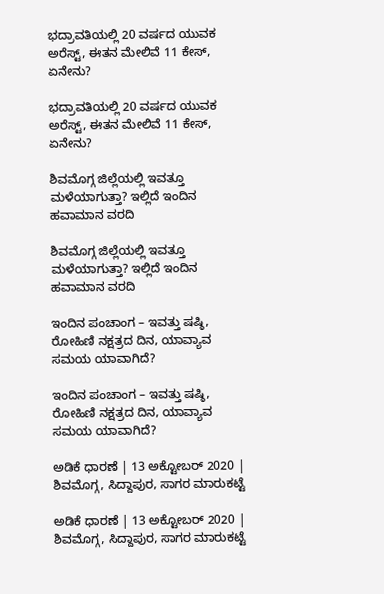ಭದ್ರಾವತಿಯಲ್ಲಿ 20 ವರ್ಷದ ಯುವಕ ಅರೆಸ್ಟ್‌, ಈತನ ಮೇಲಿವೆ 11 ಕೇಸ್‌, ಏನೇನು?

ಭದ್ರಾವತಿಯಲ್ಲಿ 20 ವರ್ಷದ ಯುವಕ ಅರೆಸ್ಟ್‌, ಈತನ ಮೇಲಿವೆ 11 ಕೇಸ್‌, ಏನೇನು?

ಶಿವಮೊಗ್ಗ ಜಿಲ್ಲೆಯಲ್ಲಿ ಇವತ್ತೂ ಮಳೆಯಾಗುತ್ತಾ? ಇಲ್ಲಿದೆ ಇಂದಿನ ಹವಾಮಾನ ವರದಿ

ಶಿವಮೊಗ್ಗ ಜಿಲ್ಲೆಯಲ್ಲಿ ಇವತ್ತೂ ಮಳೆಯಾಗುತ್ತಾ? ಇಲ್ಲಿದೆ ಇಂದಿನ ಹವಾಮಾನ ವರದಿ

ಇಂದಿನ ಪಂಚಾಂಗ – ಇವತ್ತು ಷಷ್ಠಿ, ರೋಹಿಣಿ ನಕ್ಷತ್ರದ ದಿನ, ಯಾವ್ಯಾವ ಸಮಯ ಯಾವಾಗಿದೆ?

ಇಂದಿನ ಪಂಚಾಂಗ – ಇವತ್ತು ಷಷ್ಠಿ, ರೋಹಿಣಿ ನಕ್ಷತ್ರದ ದಿನ, ಯಾವ್ಯಾವ ಸಮಯ ಯಾವಾಗಿದೆ?

ಅಡಿಕೆ ಧಾರಣೆ | 13 ಅಕ್ಟೋಬರ್ 2020 | ಶಿವಮೊಗ್ಗ, ಸಿದ್ದಾಪುರ, ಸಾಗರ ಮಾರುಕಟ್ಟೆ

ಅಡಿಕೆ ಧಾರಣೆ | 13 ಅಕ್ಟೋಬರ್ 2020 | ಶಿವಮೊಗ್ಗ, ಸಿದ್ದಾಪುರ, ಸಾಗರ ಮಾರುಕಟ್ಟೆ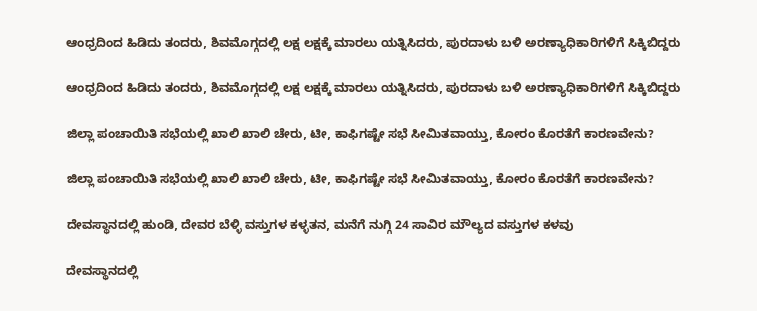ಆಂಧ್ರದಿಂದ ಹಿಡಿದು ತಂದರು, ಶಿವಮೊಗ್ಗದಲ್ಲಿ ಲಕ್ಷ ಲಕ್ಷಕ್ಕೆ ಮಾರಲು ಯತ್ನಿಸಿದರು, ಪುರದಾಳು ಬಳಿ ಅರಣ್ಯಾಧಿಕಾರಿಗಳಿಗೆ ಸಿಕ್ಕಿಬಿದ್ದರು

ಆಂಧ್ರದಿಂದ ಹಿಡಿದು ತಂದರು, ಶಿವಮೊಗ್ಗದಲ್ಲಿ ಲಕ್ಷ ಲಕ್ಷಕ್ಕೆ ಮಾರಲು ಯತ್ನಿಸಿದರು, ಪುರದಾಳು ಬಳಿ ಅರಣ್ಯಾಧಿಕಾರಿಗಳಿಗೆ ಸಿಕ್ಕಿಬಿದ್ದರು

ಜಿಲ್ಲಾ ಪಂಚಾಯಿತಿ ಸಭೆಯಲ್ಲಿ ಖಾಲಿ ಖಾಲಿ ಚೇರು, ಟೀ, ಕಾಫಿಗಷ್ಟೇ ಸಭೆ ಸೀಮಿತವಾಯ್ತು, ಕೋರಂ ಕೊರತೆಗೆ ಕಾರಣವೇನು?

ಜಿಲ್ಲಾ ಪಂಚಾಯಿತಿ ಸಭೆಯಲ್ಲಿ ಖಾಲಿ ಖಾಲಿ ಚೇರು, ಟೀ, ಕಾಫಿಗಷ್ಟೇ ಸಭೆ ಸೀಮಿತವಾಯ್ತು, ಕೋರಂ ಕೊರತೆಗೆ ಕಾರಣವೇನು?

ದೇವಸ್ಥಾನದಲ್ಲಿ ಹುಂಡಿ, ದೇವರ ಬೆಳ್ಳಿ ವಸ್ತುಗಳ ಕಳ್ಳತನ, ಮನೆಗೆ ನುಗ್ಗಿ 24 ಸಾವಿರ ಮೌಲ್ಯದ ವಸ್ತುಗಳ ಕಳವು

ದೇವಸ್ಥಾನದಲ್ಲಿ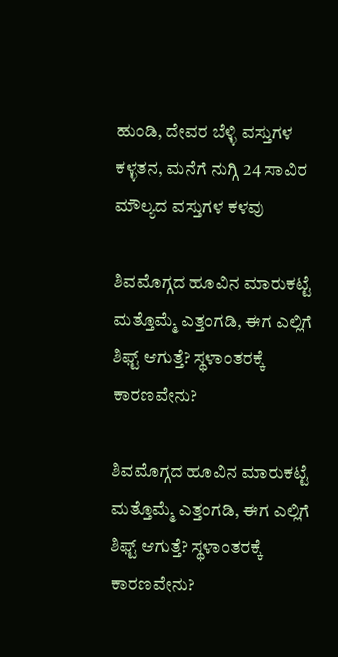ಹುಂಡಿ, ದೇವರ ಬೆಳ್ಳಿ ವಸ್ತುಗಳ ಕಳ್ಳತನ, ಮನೆಗೆ ನುಗ್ಗಿ 24 ಸಾವಿರ ಮೌಲ್ಯದ ವಸ್ತುಗಳ ಕಳವು

ಶಿವಮೊಗ್ಗದ ಹೂವಿನ ಮಾರುಕಟ್ಟೆ ಮತ್ತೊಮ್ಮೆ ಎತ್ತಂಗಡಿ, ಈಗ ಎಲ್ಲಿಗೆ ಶಿಫ್ಟ್ ಆಗುತ್ತೆ? ಸ್ಥಳಾಂತರಕ್ಕೆ ಕಾರಣವೇನು?

ಶಿವಮೊಗ್ಗದ ಹೂವಿನ ಮಾರುಕಟ್ಟೆ ಮತ್ತೊಮ್ಮೆ ಎತ್ತಂಗಡಿ, ಈಗ ಎಲ್ಲಿಗೆ ಶಿಫ್ಟ್ ಆಗುತ್ತೆ? ಸ್ಥಳಾಂತರಕ್ಕೆ ಕಾರಣವೇನು?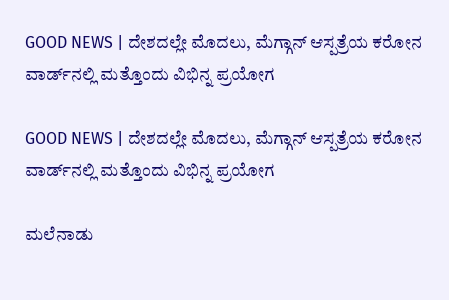GOOD NEWS | ದೇಶದಲ್ಲೇ ಮೊದಲು, ಮೆಗ್ಗಾನ್ ಆಸ್ಪತ್ರೆಯ ಕರೋನ ವಾರ್ಡ್‍ನಲ್ಲಿ ಮತ್ತೊಂದು ವಿಭಿನ್ನ ಪ್ರಯೋಗ

GOOD NEWS | ದೇಶದಲ್ಲೇ ಮೊದಲು, ಮೆಗ್ಗಾನ್ ಆಸ್ಪತ್ರೆಯ ಕರೋನ ವಾರ್ಡ್‍ನಲ್ಲಿ ಮತ್ತೊಂದು ವಿಭಿನ್ನ ಪ್ರಯೋಗ

ಮಲೆನಾಡು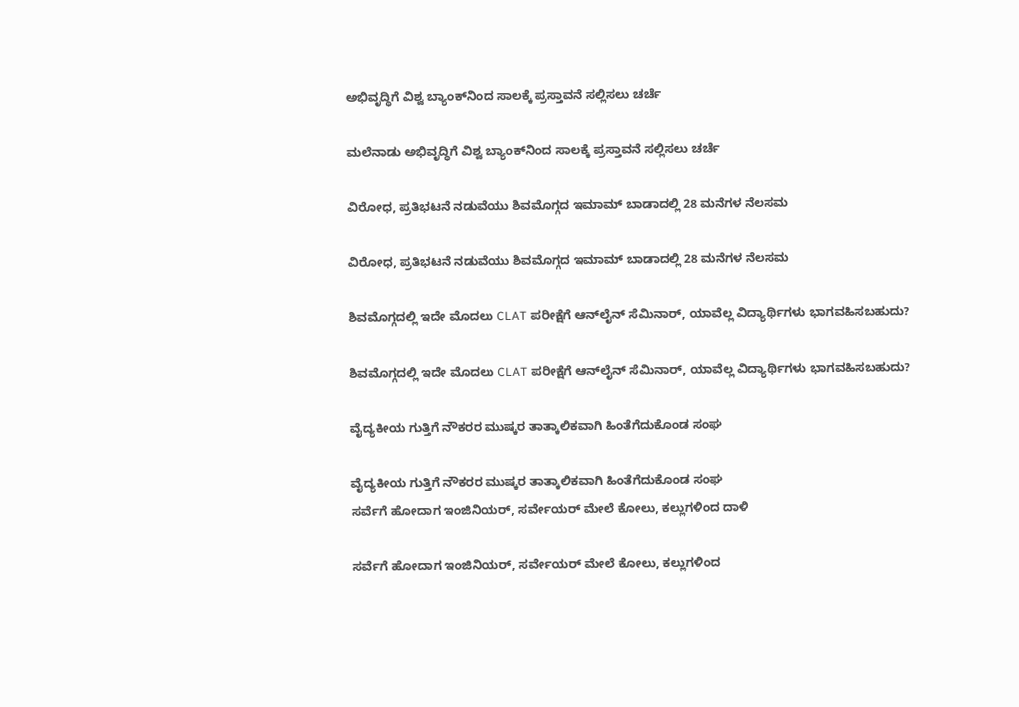ಅಭಿವೃದ್ಧಿಗೆ ವಿಶ್ವ ಬ್ಯಾಂಕ್‌ನಿಂದ ಸಾಲಕ್ಕೆ ಪ್ರಸ್ತಾವನೆ ಸಲ್ಲಿಸಲು ಚರ್ಚೆ

ಮಲೆನಾಡು ಅಭಿವೃದ್ಧಿಗೆ ವಿಶ್ವ ಬ್ಯಾಂಕ್‌ನಿಂದ ಸಾಲಕ್ಕೆ ಪ್ರಸ್ತಾವನೆ ಸಲ್ಲಿಸಲು ಚರ್ಚೆ

ವಿರೋಧ, ಪ್ರತಿಭಟನೆ ನಡುವೆಯು ಶಿವಮೊಗ್ಗದ ಇಮಾಮ್ ಬಾಡಾದಲ್ಲಿ 28 ಮನೆಗಳ ನೆಲಸಮ

ವಿರೋಧ, ಪ್ರತಿಭಟನೆ ನಡುವೆಯು ಶಿವಮೊಗ್ಗದ ಇಮಾಮ್ ಬಾಡಾದಲ್ಲಿ 28 ಮನೆಗಳ ನೆಲಸಮ

ಶಿವಮೊಗ್ಗದಲ್ಲಿ ಇದೇ ಮೊದಲು CLAT ಪರೀಕ್ಷೆಗೆ ಆನ್‍ಲೈನ್ ಸೆಮಿನಾರ್, ಯಾವೆಲ್ಲ ವಿದ್ಯಾರ್ಥಿಗಳು ಭಾಗವಹಿಸಬಹುದು?

ಶಿವಮೊಗ್ಗದಲ್ಲಿ ಇದೇ ಮೊದಲು CLAT ಪರೀಕ್ಷೆಗೆ ಆನ್‍ಲೈನ್ ಸೆಮಿನಾರ್, ಯಾವೆಲ್ಲ ವಿದ್ಯಾರ್ಥಿಗಳು ಭಾಗವಹಿಸಬಹುದು?

ವೈದ್ಯಕೀಯ ಗುತ್ತಿಗೆ ನೌಕರರ ಮುಷ್ಕರ ತಾತ್ಕಾಲಿಕವಾಗಿ ಹಿಂತೆಗೆದುಕೊಂಡ ಸಂಘ

ವೈದ್ಯಕೀಯ ಗುತ್ತಿಗೆ ನೌಕರರ ಮುಷ್ಕರ ತಾತ್ಕಾಲಿಕವಾಗಿ ಹಿಂತೆಗೆದುಕೊಂಡ ಸಂಘ
ಸರ್ವೆಗೆ ಹೋದಾಗ ಇಂಜಿನಿಯರ್‌, ಸರ್ವೇಯರ್‌ ಮೇಲೆ ಕೋಲು, ಕಲ್ಲುಗಳಿಂದ ದಾಳಿ

ಸರ್ವೆಗೆ ಹೋದಾಗ ಇಂಜಿನಿಯರ್‌, ಸರ್ವೇಯರ್‌ ಮೇಲೆ ಕೋಲು, ಕಲ್ಲುಗಳಿಂದ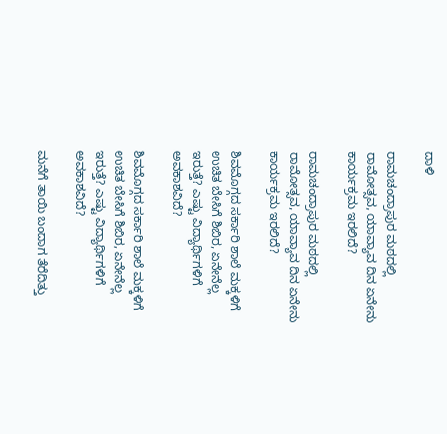ದಾಳಿ

ರಾಮಚಂದ್ರಾಪುರ ಮಠದಲ್ಲಿ ರಾಮೋತ್ಸವ, ಯಾವ್ಯಾವ ದಿನ ಏನೇನು ಕಾರ್ಯಕ್ರಮ ಇರಲಿದೆ?

ರಾಮಚಂದ್ರಾಪುರ ಮಠದಲ್ಲಿ ರಾಮೋತ್ಸವ, ಯಾವ್ಯಾವ ದಿನ ಏನೇನು ಕಾರ್ಯಕ್ರಮ ಇರಲಿದೆ?

ಶಿವಮೊಗ್ಗದ ಸರ್ಕಾರಿ ಶಾಲೆ ಮಕ್ಕಳಿಗೆ ಉಚಿತ ಬೇಸಿಗೆ ಶಿಬಿರ, ಏನೇನೆಲ್ಲ ಇರುತ್ತೆ? ಎಷ್ಟು ವಿದ್ಯಾರ್ಥಿಗಳಿಗೆ ಅವಕಾಶವಿದೆ?

ಶಿವಮೊಗ್ಗದ ಸರ್ಕಾರಿ ಶಾಲೆ ಮಕ್ಕಳಿಗೆ ಉಚಿತ ಬೇಸಿಗೆ ಶಿಬಿರ, ಏನೇನೆಲ್ಲ ಇರುತ್ತೆ? ಎಷ್ಟು ವಿದ್ಯಾರ್ಥಿಗಳಿಗೆ ಅವಕಾಶವಿದೆ?

ಮನೆಗೆ ತಾಯಿ ಬಂದಾಗ ತೆರೆದಿತ್ತು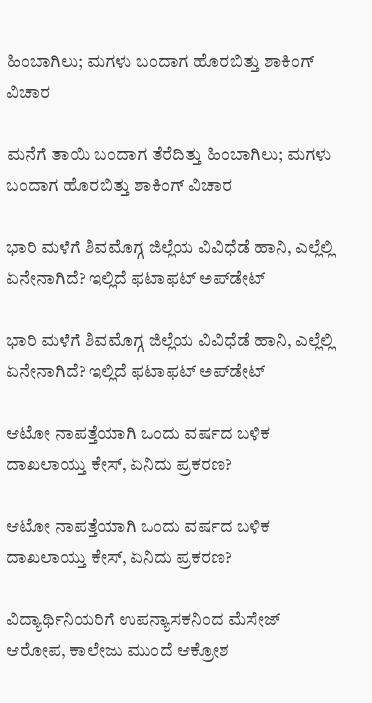ಹಿಂಬಾಗಿಲು; ಮಗಳು ಬಂದಾಗ ಹೊರಬಿತ್ತು ಶಾಕಿಂಗ್‌ ವಿಚಾರ

ಮನೆಗೆ ತಾಯಿ ಬಂದಾಗ ತೆರೆದಿತ್ತು ಹಿಂಬಾಗಿಲು; ಮಗಳು ಬಂದಾಗ ಹೊರಬಿತ್ತು ಶಾಕಿಂಗ್‌ ವಿಚಾರ

ಭಾರಿ ಮಳೆಗೆ ಶಿವಮೊಗ್ಗ ಜಿಲ್ಲೆಯ ವಿವಿಧೆಡೆ ಹಾನಿ, ಎಲ್ಲೆಲ್ಲಿ ಏನೇನಾಗಿದೆ? ಇಲ್ಲಿದೆ ಫಟಾಫಟ್‌ ಅಪ್‌ಡೇಟ್‌

ಭಾರಿ ಮಳೆಗೆ ಶಿವಮೊಗ್ಗ ಜಿಲ್ಲೆಯ ವಿವಿಧೆಡೆ ಹಾನಿ, ಎಲ್ಲೆಲ್ಲಿ ಏನೇನಾಗಿದೆ? ಇಲ್ಲಿದೆ ಫಟಾಫಟ್‌ ಅಪ್‌ಡೇಟ್‌

ಆಟೋ ನಾಪತ್ತೆಯಾಗಿ ಒಂದು ವರ್ಷದ ಬಳಿಕ ದಾಖಲಾಯ್ತು ಕೇಸ್‌, ಏನಿದು ಪ್ರಕರಣ?

ಆಟೋ ನಾಪತ್ತೆಯಾಗಿ ಒಂದು ವರ್ಷದ ಬಳಿಕ ದಾಖಲಾಯ್ತು ಕೇಸ್‌, ಏನಿದು ಪ್ರಕರಣ?

ವಿದ್ಯಾರ್ಥಿನಿಯರಿಗೆ ಉಪನ್ಯಾಸಕನಿಂದ ಮೆಸೇಜ್‌ ಆರೋಪ, ಕಾಲೇಜು ಮುಂದೆ ಆಕ್ರೋಶ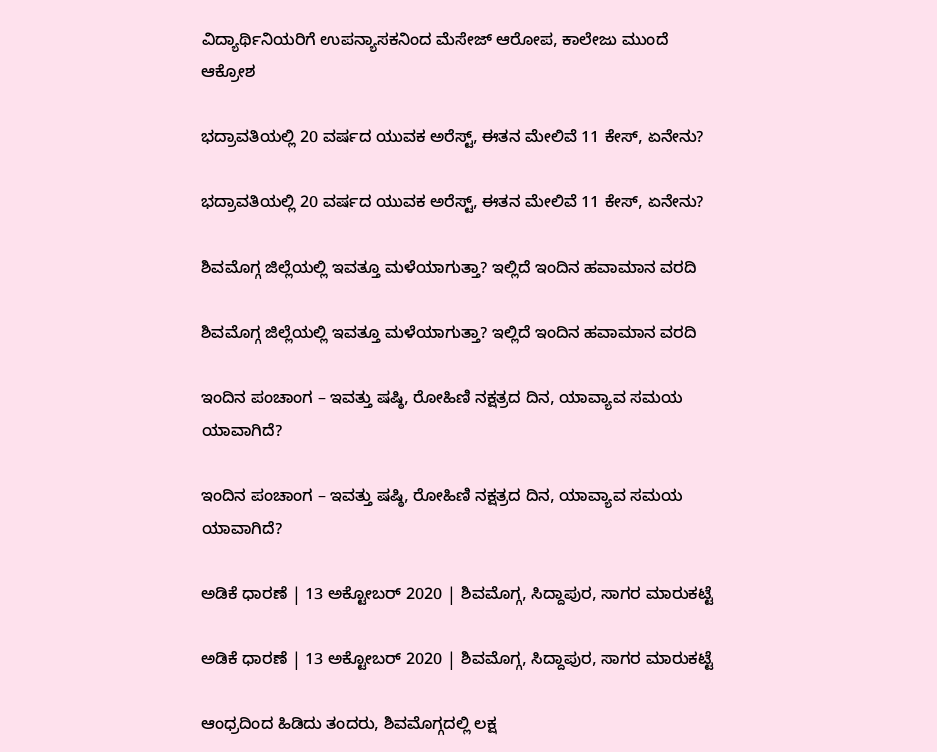ವಿದ್ಯಾರ್ಥಿನಿಯರಿಗೆ ಉಪನ್ಯಾಸಕನಿಂದ ಮೆಸೇಜ್‌ ಆರೋಪ, ಕಾಲೇಜು ಮುಂದೆ ಆಕ್ರೋಶ

ಭದ್ರಾವತಿಯಲ್ಲಿ 20 ವರ್ಷದ ಯುವಕ ಅರೆಸ್ಟ್‌, ಈತನ ಮೇಲಿವೆ 11 ಕೇಸ್‌, ಏನೇನು?

ಭದ್ರಾವತಿಯಲ್ಲಿ 20 ವರ್ಷದ ಯುವಕ ಅರೆಸ್ಟ್‌, ಈತನ ಮೇಲಿವೆ 11 ಕೇಸ್‌, ಏನೇನು?

ಶಿವಮೊಗ್ಗ ಜಿಲ್ಲೆಯಲ್ಲಿ ಇವತ್ತೂ ಮಳೆಯಾಗುತ್ತಾ? ಇಲ್ಲಿದೆ ಇಂದಿನ ಹವಾಮಾನ ವರದಿ

ಶಿವಮೊಗ್ಗ ಜಿಲ್ಲೆಯಲ್ಲಿ ಇವತ್ತೂ ಮಳೆಯಾಗುತ್ತಾ? ಇಲ್ಲಿದೆ ಇಂದಿನ ಹವಾಮಾನ ವರದಿ

ಇಂದಿನ ಪಂಚಾಂಗ – ಇವತ್ತು ಷಷ್ಠಿ, ರೋಹಿಣಿ ನಕ್ಷತ್ರದ ದಿನ, ಯಾವ್ಯಾವ ಸಮಯ ಯಾವಾಗಿದೆ?

ಇಂದಿನ ಪಂಚಾಂಗ – ಇವತ್ತು ಷಷ್ಠಿ, ರೋಹಿಣಿ ನಕ್ಷತ್ರದ ದಿನ, ಯಾವ್ಯಾವ ಸಮಯ ಯಾವಾಗಿದೆ?

ಅಡಿಕೆ ಧಾರಣೆ | 13 ಅಕ್ಟೋಬರ್ 2020 | ಶಿವಮೊಗ್ಗ, ಸಿದ್ದಾಪುರ, ಸಾಗರ ಮಾರುಕಟ್ಟೆ

ಅಡಿಕೆ ಧಾರಣೆ | 13 ಅಕ್ಟೋಬರ್ 2020 | ಶಿವಮೊಗ್ಗ, ಸಿದ್ದಾಪುರ, ಸಾಗರ ಮಾರುಕಟ್ಟೆ

ಆಂಧ್ರದಿಂದ ಹಿಡಿದು ತಂದರು, ಶಿವಮೊಗ್ಗದಲ್ಲಿ ಲಕ್ಷ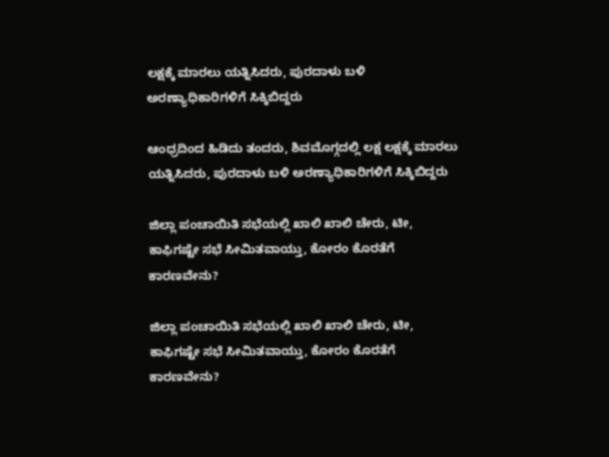ಲಕ್ಷಕ್ಕೆ ಮಾರಲು ಯತ್ನಿಸಿದರು, ಪುರದಾಳು ಬಳಿ ಅರಣ್ಯಾಧಿಕಾರಿಗಳಿಗೆ ಸಿಕ್ಕಿಬಿದ್ದರು

ಆಂಧ್ರದಿಂದ ಹಿಡಿದು ತಂದರು, ಶಿವಮೊಗ್ಗದಲ್ಲಿ ಲಕ್ಷ ಲಕ್ಷಕ್ಕೆ ಮಾರಲು ಯತ್ನಿಸಿದರು, ಪುರದಾಳು ಬಳಿ ಅರಣ್ಯಾಧಿಕಾರಿಗಳಿಗೆ ಸಿಕ್ಕಿಬಿದ್ದರು

ಜಿಲ್ಲಾ ಪಂಚಾಯಿತಿ ಸಭೆಯಲ್ಲಿ ಖಾಲಿ ಖಾಲಿ ಚೇರು, ಟೀ, ಕಾಫಿಗಷ್ಟೇ ಸಭೆ ಸೀಮಿತವಾಯ್ತು, ಕೋರಂ ಕೊರತೆಗೆ ಕಾರಣವೇನು?

ಜಿಲ್ಲಾ ಪಂಚಾಯಿತಿ ಸಭೆಯಲ್ಲಿ ಖಾಲಿ ಖಾಲಿ ಚೇರು, ಟೀ, ಕಾಫಿಗಷ್ಟೇ ಸಭೆ ಸೀಮಿತವಾಯ್ತು, ಕೋರಂ ಕೊರತೆಗೆ ಕಾರಣವೇನು?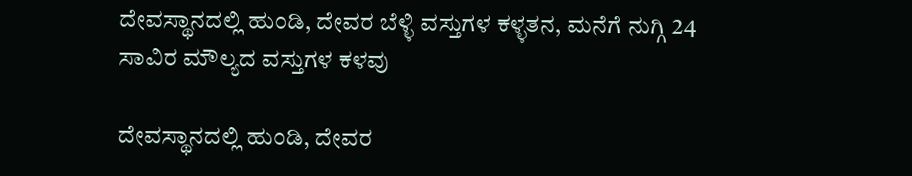ದೇವಸ್ಥಾನದಲ್ಲಿ ಹುಂಡಿ, ದೇವರ ಬೆಳ್ಳಿ ವಸ್ತುಗಳ ಕಳ್ಳತನ, ಮನೆಗೆ ನುಗ್ಗಿ 24 ಸಾವಿರ ಮೌಲ್ಯದ ವಸ್ತುಗಳ ಕಳವು

ದೇವಸ್ಥಾನದಲ್ಲಿ ಹುಂಡಿ, ದೇವರ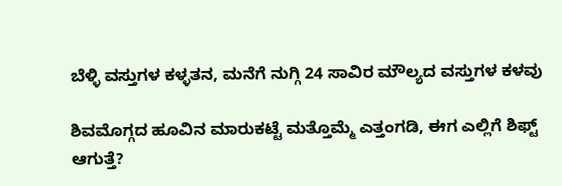ಬೆಳ್ಳಿ ವಸ್ತುಗಳ ಕಳ್ಳತನ, ಮನೆಗೆ ನುಗ್ಗಿ 24 ಸಾವಿರ ಮೌಲ್ಯದ ವಸ್ತುಗಳ ಕಳವು

ಶಿವಮೊಗ್ಗದ ಹೂವಿನ ಮಾರುಕಟ್ಟೆ ಮತ್ತೊಮ್ಮೆ ಎತ್ತಂಗಡಿ, ಈಗ ಎಲ್ಲಿಗೆ ಶಿಫ್ಟ್ ಆಗುತ್ತೆ?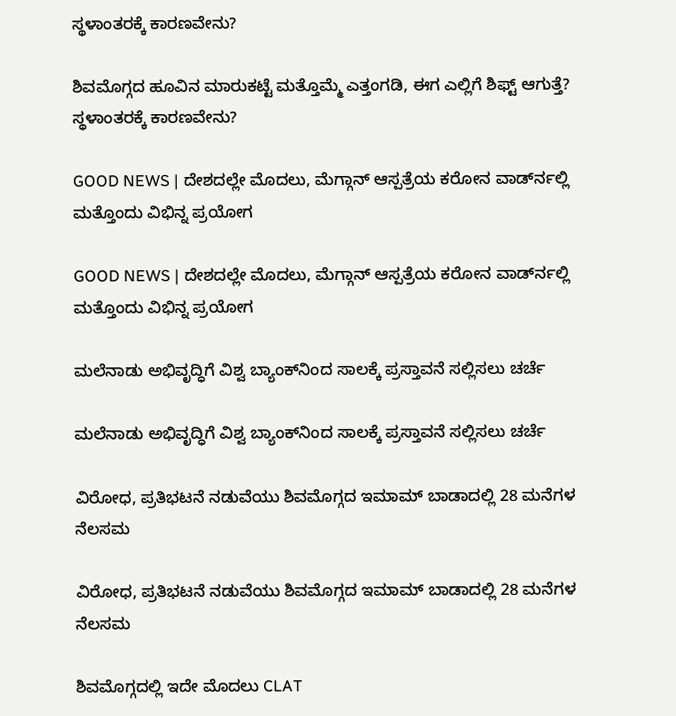ಸ್ಥಳಾಂತರಕ್ಕೆ ಕಾರಣವೇನು?

ಶಿವಮೊಗ್ಗದ ಹೂವಿನ ಮಾರುಕಟ್ಟೆ ಮತ್ತೊಮ್ಮೆ ಎತ್ತಂಗಡಿ, ಈಗ ಎಲ್ಲಿಗೆ ಶಿಫ್ಟ್ ಆಗುತ್ತೆ? ಸ್ಥಳಾಂತರಕ್ಕೆ ಕಾರಣವೇನು?

GOOD NEWS | ದೇಶದಲ್ಲೇ ಮೊದಲು, ಮೆಗ್ಗಾನ್ ಆಸ್ಪತ್ರೆಯ ಕರೋನ ವಾರ್ಡ್‍ನಲ್ಲಿ ಮತ್ತೊಂದು ವಿಭಿನ್ನ ಪ್ರಯೋಗ

GOOD NEWS | ದೇಶದಲ್ಲೇ ಮೊದಲು, ಮೆಗ್ಗಾನ್ ಆಸ್ಪತ್ರೆಯ ಕರೋನ ವಾರ್ಡ್‍ನಲ್ಲಿ ಮತ್ತೊಂದು ವಿಭಿನ್ನ ಪ್ರಯೋಗ

ಮಲೆನಾಡು ಅಭಿವೃದ್ಧಿಗೆ ವಿಶ್ವ ಬ್ಯಾಂಕ್‌ನಿಂದ ಸಾಲಕ್ಕೆ ಪ್ರಸ್ತಾವನೆ ಸಲ್ಲಿಸಲು ಚರ್ಚೆ

ಮಲೆನಾಡು ಅಭಿವೃದ್ಧಿಗೆ ವಿಶ್ವ ಬ್ಯಾಂಕ್‌ನಿಂದ ಸಾಲಕ್ಕೆ ಪ್ರಸ್ತಾವನೆ ಸಲ್ಲಿಸಲು ಚರ್ಚೆ

ವಿರೋಧ, ಪ್ರತಿಭಟನೆ ನಡುವೆಯು ಶಿವಮೊಗ್ಗದ ಇಮಾಮ್ ಬಾಡಾದಲ್ಲಿ 28 ಮನೆಗಳ ನೆಲಸಮ

ವಿರೋಧ, ಪ್ರತಿಭಟನೆ ನಡುವೆಯು ಶಿವಮೊಗ್ಗದ ಇಮಾಮ್ ಬಾಡಾದಲ್ಲಿ 28 ಮನೆಗಳ ನೆಲಸಮ

ಶಿವಮೊಗ್ಗದಲ್ಲಿ ಇದೇ ಮೊದಲು CLAT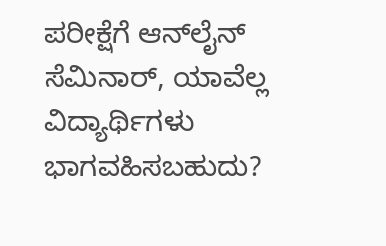ಪರೀಕ್ಷೆಗೆ ಆನ್‍ಲೈನ್ ಸೆಮಿನಾರ್, ಯಾವೆಲ್ಲ ವಿದ್ಯಾರ್ಥಿಗಳು ಭಾಗವಹಿಸಬಹುದು?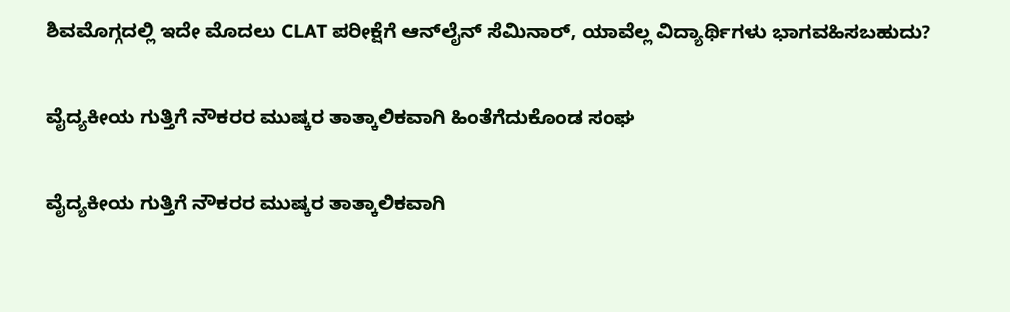ಶಿವಮೊಗ್ಗದಲ್ಲಿ ಇದೇ ಮೊದಲು CLAT ಪರೀಕ್ಷೆಗೆ ಆನ್‍ಲೈನ್ ಸೆಮಿನಾರ್, ಯಾವೆಲ್ಲ ವಿದ್ಯಾರ್ಥಿಗಳು ಭಾಗವಹಿಸಬಹುದು?

ವೈದ್ಯಕೀಯ ಗುತ್ತಿಗೆ ನೌಕರರ ಮುಷ್ಕರ ತಾತ್ಕಾಲಿಕವಾಗಿ ಹಿಂತೆಗೆದುಕೊಂಡ ಸಂಘ

ವೈದ್ಯಕೀಯ ಗುತ್ತಿಗೆ ನೌಕರರ ಮುಷ್ಕರ ತಾತ್ಕಾಲಿಕವಾಗಿ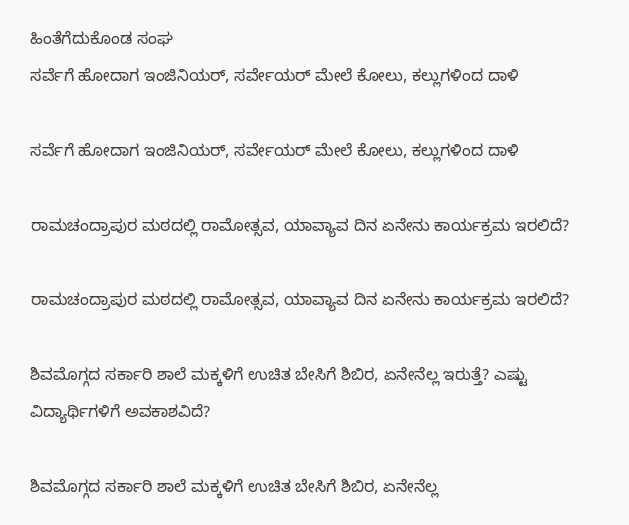ಹಿಂತೆಗೆದುಕೊಂಡ ಸಂಘ
ಸರ್ವೆಗೆ ಹೋದಾಗ ಇಂಜಿನಿಯರ್‌, ಸರ್ವೇಯರ್‌ ಮೇಲೆ ಕೋಲು, ಕಲ್ಲುಗಳಿಂದ ದಾಳಿ

ಸರ್ವೆಗೆ ಹೋದಾಗ ಇಂಜಿನಿಯರ್‌, ಸರ್ವೇಯರ್‌ ಮೇಲೆ ಕೋಲು, ಕಲ್ಲುಗಳಿಂದ ದಾಳಿ

ರಾಮಚಂದ್ರಾಪುರ ಮಠದಲ್ಲಿ ರಾಮೋತ್ಸವ, ಯಾವ್ಯಾವ ದಿನ ಏನೇನು ಕಾರ್ಯಕ್ರಮ ಇರಲಿದೆ?

ರಾಮಚಂದ್ರಾಪುರ ಮಠದಲ್ಲಿ ರಾಮೋತ್ಸವ, ಯಾವ್ಯಾವ ದಿನ ಏನೇನು ಕಾರ್ಯಕ್ರಮ ಇರಲಿದೆ?

ಶಿವಮೊಗ್ಗದ ಸರ್ಕಾರಿ ಶಾಲೆ ಮಕ್ಕಳಿಗೆ ಉಚಿತ ಬೇಸಿಗೆ ಶಿಬಿರ, ಏನೇನೆಲ್ಲ ಇರುತ್ತೆ? ಎಷ್ಟು ವಿದ್ಯಾರ್ಥಿಗಳಿಗೆ ಅವಕಾಶವಿದೆ?

ಶಿವಮೊಗ್ಗದ ಸರ್ಕಾರಿ ಶಾಲೆ ಮಕ್ಕಳಿಗೆ ಉಚಿತ ಬೇಸಿಗೆ ಶಿಬಿರ, ಏನೇನೆಲ್ಲ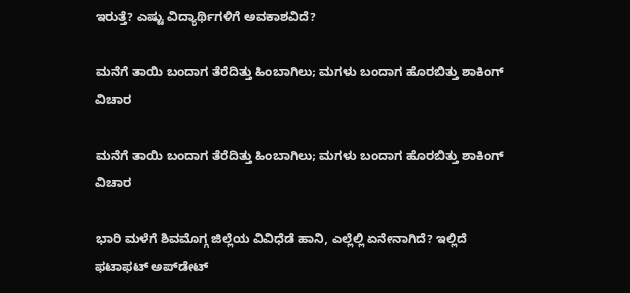ಇರುತ್ತೆ? ಎಷ್ಟು ವಿದ್ಯಾರ್ಥಿಗಳಿಗೆ ಅವಕಾಶವಿದೆ?

ಮನೆಗೆ ತಾಯಿ ಬಂದಾಗ ತೆರೆದಿತ್ತು ಹಿಂಬಾಗಿಲು; ಮಗಳು ಬಂದಾಗ ಹೊರಬಿತ್ತು ಶಾಕಿಂಗ್‌ ವಿಚಾರ

ಮನೆಗೆ ತಾಯಿ ಬಂದಾಗ ತೆರೆದಿತ್ತು ಹಿಂಬಾಗಿಲು; ಮಗಳು ಬಂದಾಗ ಹೊರಬಿತ್ತು ಶಾಕಿಂಗ್‌ ವಿಚಾರ

ಭಾರಿ ಮಳೆಗೆ ಶಿವಮೊಗ್ಗ ಜಿಲ್ಲೆಯ ವಿವಿಧೆಡೆ ಹಾನಿ, ಎಲ್ಲೆಲ್ಲಿ ಏನೇನಾಗಿದೆ? ಇಲ್ಲಿದೆ ಫಟಾಫಟ್‌ ಅಪ್‌ಡೇಟ್‌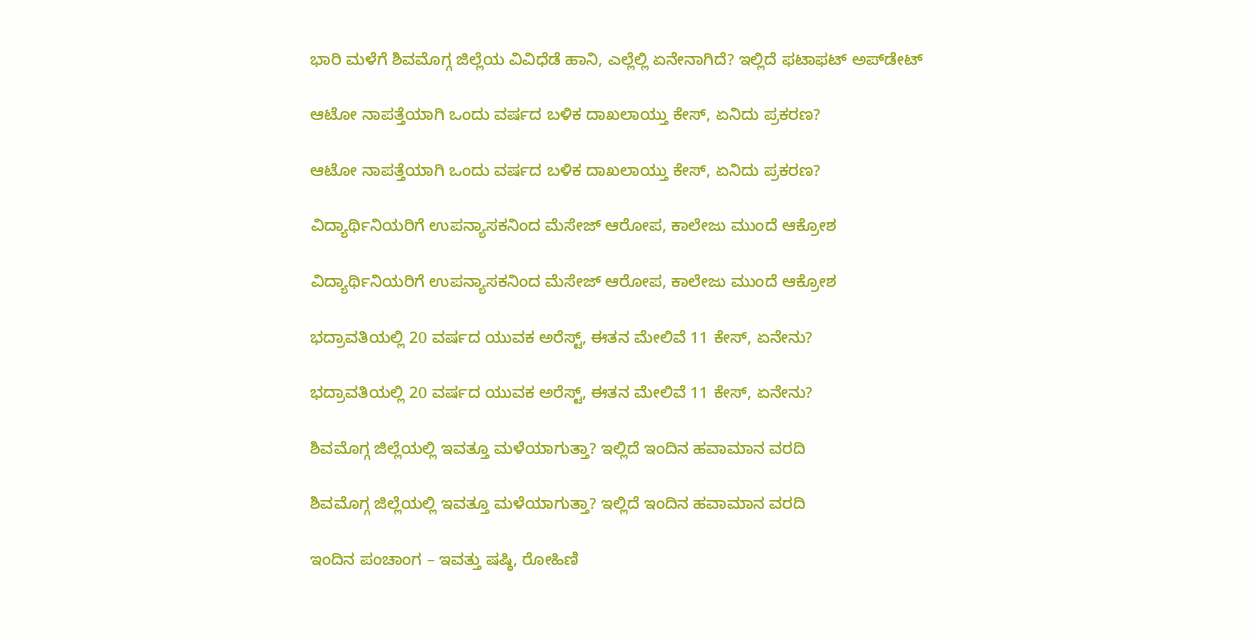ಭಾರಿ ಮಳೆಗೆ ಶಿವಮೊಗ್ಗ ಜಿಲ್ಲೆಯ ವಿವಿಧೆಡೆ ಹಾನಿ, ಎಲ್ಲೆಲ್ಲಿ ಏನೇನಾಗಿದೆ? ಇಲ್ಲಿದೆ ಫಟಾಫಟ್‌ ಅಪ್‌ಡೇಟ್‌

ಆಟೋ ನಾಪತ್ತೆಯಾಗಿ ಒಂದು ವರ್ಷದ ಬಳಿಕ ದಾಖಲಾಯ್ತು ಕೇಸ್‌, ಏನಿದು ಪ್ರಕರಣ?

ಆಟೋ ನಾಪತ್ತೆಯಾಗಿ ಒಂದು ವರ್ಷದ ಬಳಿಕ ದಾಖಲಾಯ್ತು ಕೇಸ್‌, ಏನಿದು ಪ್ರಕರಣ?

ವಿದ್ಯಾರ್ಥಿನಿಯರಿಗೆ ಉಪನ್ಯಾಸಕನಿಂದ ಮೆಸೇಜ್‌ ಆರೋಪ, ಕಾಲೇಜು ಮುಂದೆ ಆಕ್ರೋಶ

ವಿದ್ಯಾರ್ಥಿನಿಯರಿಗೆ ಉಪನ್ಯಾಸಕನಿಂದ ಮೆಸೇಜ್‌ ಆರೋಪ, ಕಾಲೇಜು ಮುಂದೆ ಆಕ್ರೋಶ

ಭದ್ರಾವತಿಯಲ್ಲಿ 20 ವರ್ಷದ ಯುವಕ ಅರೆಸ್ಟ್‌, ಈತನ ಮೇಲಿವೆ 11 ಕೇಸ್‌, ಏನೇನು?

ಭದ್ರಾವತಿಯಲ್ಲಿ 20 ವರ್ಷದ ಯುವಕ ಅರೆಸ್ಟ್‌, ಈತನ ಮೇಲಿವೆ 11 ಕೇಸ್‌, ಏನೇನು?

ಶಿವಮೊಗ್ಗ ಜಿಲ್ಲೆಯಲ್ಲಿ ಇವತ್ತೂ ಮಳೆಯಾಗುತ್ತಾ? ಇಲ್ಲಿದೆ ಇಂದಿನ ಹವಾಮಾನ ವರದಿ

ಶಿವಮೊಗ್ಗ ಜಿಲ್ಲೆಯಲ್ಲಿ ಇವತ್ತೂ ಮಳೆಯಾಗುತ್ತಾ? ಇಲ್ಲಿದೆ ಇಂದಿನ ಹವಾಮಾನ ವರದಿ

ಇಂದಿನ ಪಂಚಾಂಗ – ಇವತ್ತು ಷಷ್ಠಿ, ರೋಹಿಣಿ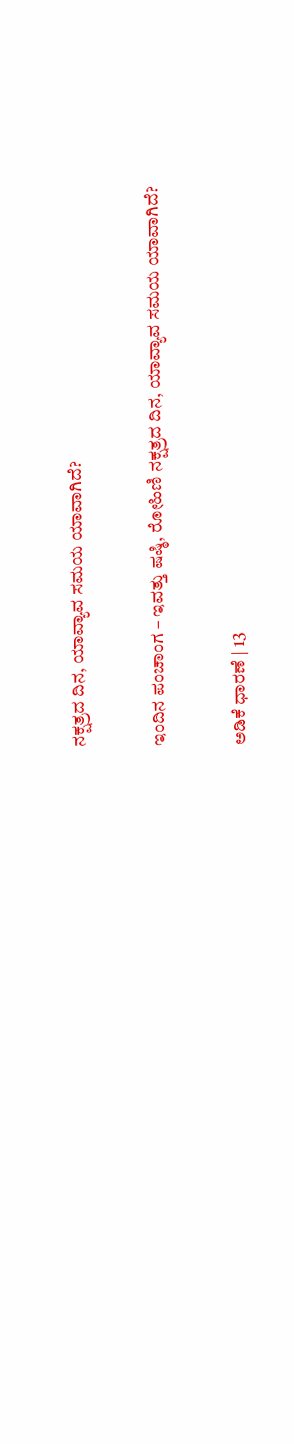ನಕ್ಷತ್ರದ ದಿನ, ಯಾವ್ಯಾವ ಸಮಯ ಯಾವಾಗಿದೆ?

ಇಂದಿನ ಪಂಚಾಂಗ – ಇವತ್ತು ಷಷ್ಠಿ, ರೋಹಿಣಿ ನಕ್ಷತ್ರದ ದಿನ, ಯಾವ್ಯಾವ ಸಮಯ ಯಾವಾಗಿದೆ?

ಅಡಿಕೆ ಧಾರಣೆ | 13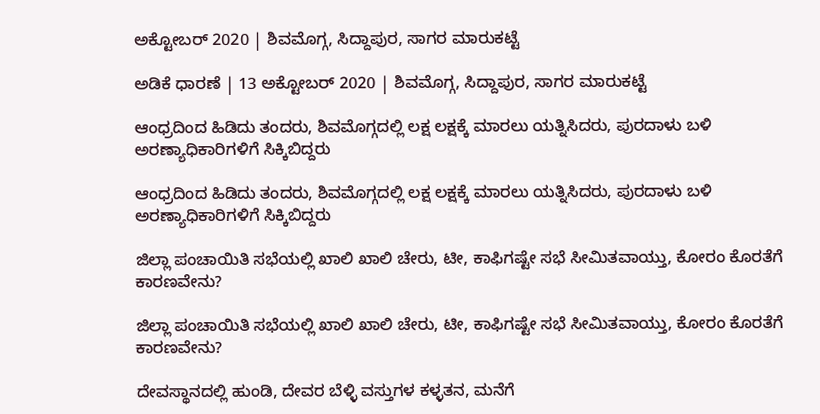ಅಕ್ಟೋಬರ್ 2020 | ಶಿವಮೊಗ್ಗ, ಸಿದ್ದಾಪುರ, ಸಾಗರ ಮಾರುಕಟ್ಟೆ

ಅಡಿಕೆ ಧಾರಣೆ | 13 ಅಕ್ಟೋಬರ್ 2020 | ಶಿವಮೊಗ್ಗ, ಸಿದ್ದಾಪುರ, ಸಾಗರ ಮಾರುಕಟ್ಟೆ

ಆಂಧ್ರದಿಂದ ಹಿಡಿದು ತಂದರು, ಶಿವಮೊಗ್ಗದಲ್ಲಿ ಲಕ್ಷ ಲಕ್ಷಕ್ಕೆ ಮಾರಲು ಯತ್ನಿಸಿದರು, ಪುರದಾಳು ಬಳಿ ಅರಣ್ಯಾಧಿಕಾರಿಗಳಿಗೆ ಸಿಕ್ಕಿಬಿದ್ದರು

ಆಂಧ್ರದಿಂದ ಹಿಡಿದು ತಂದರು, ಶಿವಮೊಗ್ಗದಲ್ಲಿ ಲಕ್ಷ ಲಕ್ಷಕ್ಕೆ ಮಾರಲು ಯತ್ನಿಸಿದರು, ಪುರದಾಳು ಬಳಿ ಅರಣ್ಯಾಧಿಕಾರಿಗಳಿಗೆ ಸಿಕ್ಕಿಬಿದ್ದರು

ಜಿಲ್ಲಾ ಪಂಚಾಯಿತಿ ಸಭೆಯಲ್ಲಿ ಖಾಲಿ ಖಾಲಿ ಚೇರು, ಟೀ, ಕಾಫಿಗಷ್ಟೇ ಸಭೆ ಸೀಮಿತವಾಯ್ತು, ಕೋರಂ ಕೊರತೆಗೆ ಕಾರಣವೇನು?

ಜಿಲ್ಲಾ ಪಂಚಾಯಿತಿ ಸಭೆಯಲ್ಲಿ ಖಾಲಿ ಖಾಲಿ ಚೇರು, ಟೀ, ಕಾಫಿಗಷ್ಟೇ ಸಭೆ ಸೀಮಿತವಾಯ್ತು, ಕೋರಂ ಕೊರತೆಗೆ ಕಾರಣವೇನು?

ದೇವಸ್ಥಾನದಲ್ಲಿ ಹುಂಡಿ, ದೇವರ ಬೆಳ್ಳಿ ವಸ್ತುಗಳ ಕಳ್ಳತನ, ಮನೆಗೆ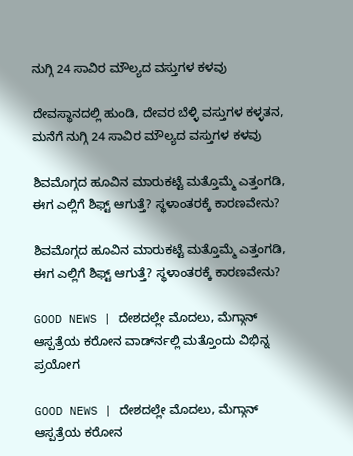ನುಗ್ಗಿ 24 ಸಾವಿರ ಮೌಲ್ಯದ ವಸ್ತುಗಳ ಕಳವು

ದೇವಸ್ಥಾನದಲ್ಲಿ ಹುಂಡಿ, ದೇವರ ಬೆಳ್ಳಿ ವಸ್ತುಗಳ ಕಳ್ಳತನ, ಮನೆಗೆ ನುಗ್ಗಿ 24 ಸಾವಿರ ಮೌಲ್ಯದ ವಸ್ತುಗಳ ಕಳವು

ಶಿವಮೊಗ್ಗದ ಹೂವಿನ ಮಾರುಕಟ್ಟೆ ಮತ್ತೊಮ್ಮೆ ಎತ್ತಂಗಡಿ, ಈಗ ಎಲ್ಲಿಗೆ ಶಿಫ್ಟ್ ಆಗುತ್ತೆ? ಸ್ಥಳಾಂತರಕ್ಕೆ ಕಾರಣವೇನು?

ಶಿವಮೊಗ್ಗದ ಹೂವಿನ ಮಾರುಕಟ್ಟೆ ಮತ್ತೊಮ್ಮೆ ಎತ್ತಂಗಡಿ, ಈಗ ಎಲ್ಲಿಗೆ ಶಿಫ್ಟ್ ಆಗುತ್ತೆ? ಸ್ಥಳಾಂತರಕ್ಕೆ ಕಾರಣವೇನು?

GOOD NEWS | ದೇಶದಲ್ಲೇ ಮೊದಲು, ಮೆಗ್ಗಾನ್ ಆಸ್ಪತ್ರೆಯ ಕರೋನ ವಾರ್ಡ್‍ನಲ್ಲಿ ಮತ್ತೊಂದು ವಿಭಿನ್ನ ಪ್ರಯೋಗ

GOOD NEWS | ದೇಶದಲ್ಲೇ ಮೊದಲು, ಮೆಗ್ಗಾನ್ ಆಸ್ಪತ್ರೆಯ ಕರೋನ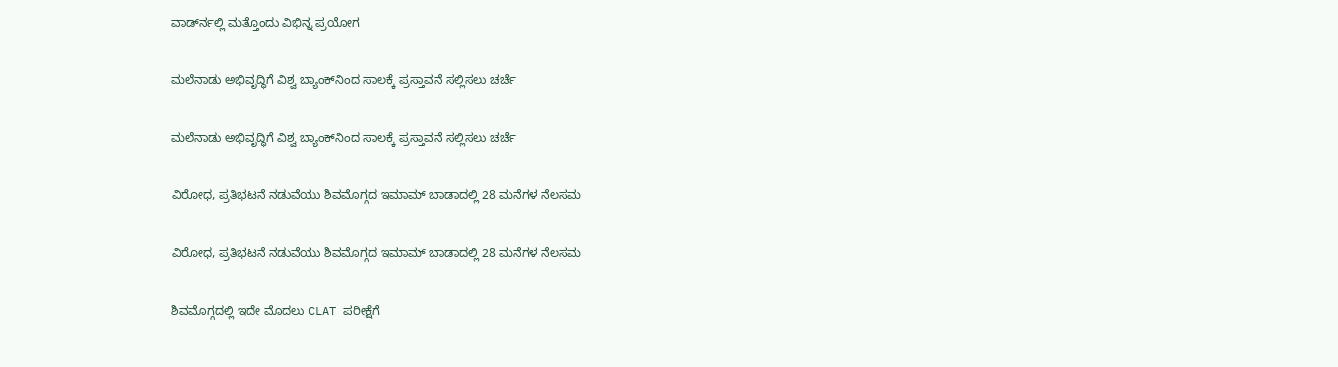ವಾರ್ಡ್‍ನಲ್ಲಿ ಮತ್ತೊಂದು ವಿಭಿನ್ನ ಪ್ರಯೋಗ

ಮಲೆನಾಡು ಅಭಿವೃದ್ಧಿಗೆ ವಿಶ್ವ ಬ್ಯಾಂಕ್‌ನಿಂದ ಸಾಲಕ್ಕೆ ಪ್ರಸ್ತಾವನೆ ಸಲ್ಲಿಸಲು ಚರ್ಚೆ

ಮಲೆನಾಡು ಅಭಿವೃದ್ಧಿಗೆ ವಿಶ್ವ ಬ್ಯಾಂಕ್‌ನಿಂದ ಸಾಲಕ್ಕೆ ಪ್ರಸ್ತಾವನೆ ಸಲ್ಲಿಸಲು ಚರ್ಚೆ

ವಿರೋಧ, ಪ್ರತಿಭಟನೆ ನಡುವೆಯು ಶಿವಮೊಗ್ಗದ ಇಮಾಮ್ ಬಾಡಾದಲ್ಲಿ 28 ಮನೆಗಳ ನೆಲಸಮ

ವಿರೋಧ, ಪ್ರತಿಭಟನೆ ನಡುವೆಯು ಶಿವಮೊಗ್ಗದ ಇಮಾಮ್ ಬಾಡಾದಲ್ಲಿ 28 ಮನೆಗಳ ನೆಲಸಮ

ಶಿವಮೊಗ್ಗದಲ್ಲಿ ಇದೇ ಮೊದಲು CLAT ಪರೀಕ್ಷೆಗೆ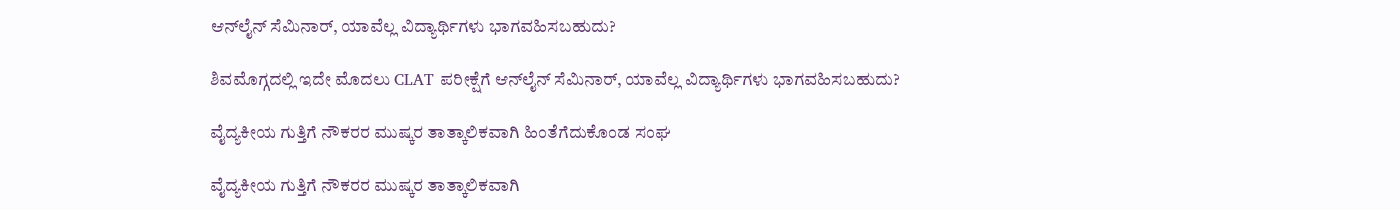ಆನ್‍ಲೈನ್ ಸೆಮಿನಾರ್, ಯಾವೆಲ್ಲ ವಿದ್ಯಾರ್ಥಿಗಳು ಭಾಗವಹಿಸಬಹುದು?

ಶಿವಮೊಗ್ಗದಲ್ಲಿ ಇದೇ ಮೊದಲು CLAT ಪರೀಕ್ಷೆಗೆ ಆನ್‍ಲೈನ್ ಸೆಮಿನಾರ್, ಯಾವೆಲ್ಲ ವಿದ್ಯಾರ್ಥಿಗಳು ಭಾಗವಹಿಸಬಹುದು?

ವೈದ್ಯಕೀಯ ಗುತ್ತಿಗೆ ನೌಕರರ ಮುಷ್ಕರ ತಾತ್ಕಾಲಿಕವಾಗಿ ಹಿಂತೆಗೆದುಕೊಂಡ ಸಂಘ

ವೈದ್ಯಕೀಯ ಗುತ್ತಿಗೆ ನೌಕರರ ಮುಷ್ಕರ ತಾತ್ಕಾಲಿಕವಾಗಿ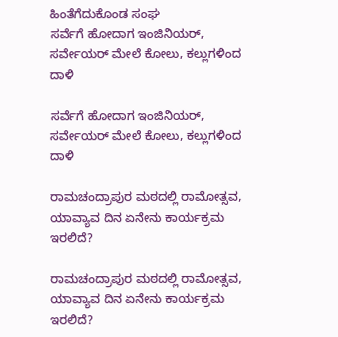ಹಿಂತೆಗೆದುಕೊಂಡ ಸಂಘ
ಸರ್ವೆಗೆ ಹೋದಾಗ ಇಂಜಿನಿಯರ್‌, ಸರ್ವೇಯರ್‌ ಮೇಲೆ ಕೋಲು, ಕಲ್ಲುಗಳಿಂದ ದಾಳಿ

ಸರ್ವೆಗೆ ಹೋದಾಗ ಇಂಜಿನಿಯರ್‌, ಸರ್ವೇಯರ್‌ ಮೇಲೆ ಕೋಲು, ಕಲ್ಲುಗಳಿಂದ ದಾಳಿ

ರಾಮಚಂದ್ರಾಪುರ ಮಠದಲ್ಲಿ ರಾಮೋತ್ಸವ, ಯಾವ್ಯಾವ ದಿನ ಏನೇನು ಕಾರ್ಯಕ್ರಮ ಇರಲಿದೆ?

ರಾಮಚಂದ್ರಾಪುರ ಮಠದಲ್ಲಿ ರಾಮೋತ್ಸವ, ಯಾವ್ಯಾವ ದಿನ ಏನೇನು ಕಾರ್ಯಕ್ರಮ ಇರಲಿದೆ?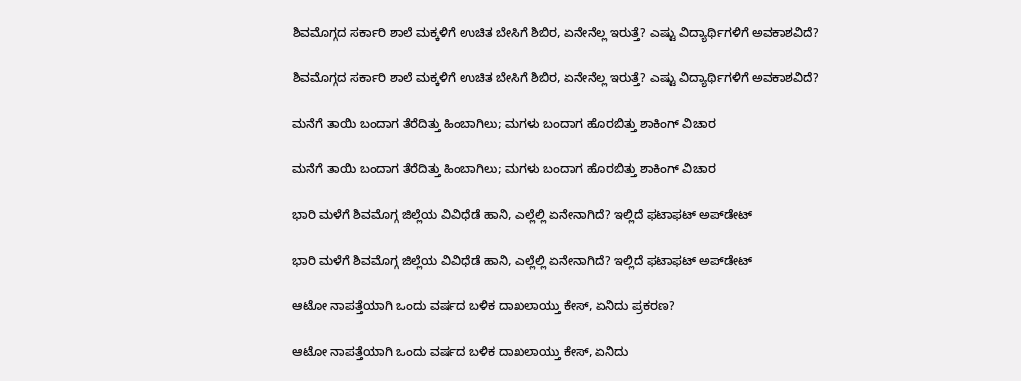ಶಿವಮೊಗ್ಗದ ಸರ್ಕಾರಿ ಶಾಲೆ ಮಕ್ಕಳಿಗೆ ಉಚಿತ ಬೇಸಿಗೆ ಶಿಬಿರ, ಏನೇನೆಲ್ಲ ಇರುತ್ತೆ? ಎಷ್ಟು ವಿದ್ಯಾರ್ಥಿಗಳಿಗೆ ಅವಕಾಶವಿದೆ?

ಶಿವಮೊಗ್ಗದ ಸರ್ಕಾರಿ ಶಾಲೆ ಮಕ್ಕಳಿಗೆ ಉಚಿತ ಬೇಸಿಗೆ ಶಿಬಿರ, ಏನೇನೆಲ್ಲ ಇರುತ್ತೆ? ಎಷ್ಟು ವಿದ್ಯಾರ್ಥಿಗಳಿಗೆ ಅವಕಾಶವಿದೆ?

ಮನೆಗೆ ತಾಯಿ ಬಂದಾಗ ತೆರೆದಿತ್ತು ಹಿಂಬಾಗಿಲು; ಮಗಳು ಬಂದಾಗ ಹೊರಬಿತ್ತು ಶಾಕಿಂಗ್‌ ವಿಚಾರ

ಮನೆಗೆ ತಾಯಿ ಬಂದಾಗ ತೆರೆದಿತ್ತು ಹಿಂಬಾಗಿಲು; ಮಗಳು ಬಂದಾಗ ಹೊರಬಿತ್ತು ಶಾಕಿಂಗ್‌ ವಿಚಾರ

ಭಾರಿ ಮಳೆಗೆ ಶಿವಮೊಗ್ಗ ಜಿಲ್ಲೆಯ ವಿವಿಧೆಡೆ ಹಾನಿ, ಎಲ್ಲೆಲ್ಲಿ ಏನೇನಾಗಿದೆ? ಇಲ್ಲಿದೆ ಫಟಾಫಟ್‌ ಅಪ್‌ಡೇಟ್‌

ಭಾರಿ ಮಳೆಗೆ ಶಿವಮೊಗ್ಗ ಜಿಲ್ಲೆಯ ವಿವಿಧೆಡೆ ಹಾನಿ, ಎಲ್ಲೆಲ್ಲಿ ಏನೇನಾಗಿದೆ? ಇಲ್ಲಿದೆ ಫಟಾಫಟ್‌ ಅಪ್‌ಡೇಟ್‌

ಆಟೋ ನಾಪತ್ತೆಯಾಗಿ ಒಂದು ವರ್ಷದ ಬಳಿಕ ದಾಖಲಾಯ್ತು ಕೇಸ್‌, ಏನಿದು ಪ್ರಕರಣ?

ಆಟೋ ನಾಪತ್ತೆಯಾಗಿ ಒಂದು ವರ್ಷದ ಬಳಿಕ ದಾಖಲಾಯ್ತು ಕೇಸ್‌, ಏನಿದು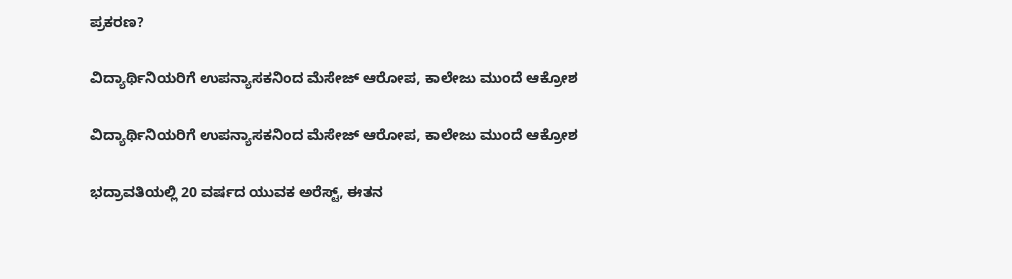ಪ್ರಕರಣ?

ವಿದ್ಯಾರ್ಥಿನಿಯರಿಗೆ ಉಪನ್ಯಾಸಕನಿಂದ ಮೆಸೇಜ್‌ ಆರೋಪ, ಕಾಲೇಜು ಮುಂದೆ ಆಕ್ರೋಶ

ವಿದ್ಯಾರ್ಥಿನಿಯರಿಗೆ ಉಪನ್ಯಾಸಕನಿಂದ ಮೆಸೇಜ್‌ ಆರೋಪ, ಕಾಲೇಜು ಮುಂದೆ ಆಕ್ರೋಶ

ಭದ್ರಾವತಿಯಲ್ಲಿ 20 ವರ್ಷದ ಯುವಕ ಅರೆಸ್ಟ್‌, ಈತನ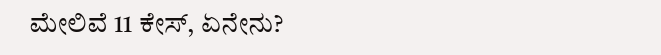ಮೇಲಿವೆ 11 ಕೇಸ್‌, ಏನೇನು?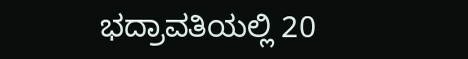ಭದ್ರಾವತಿಯಲ್ಲಿ 20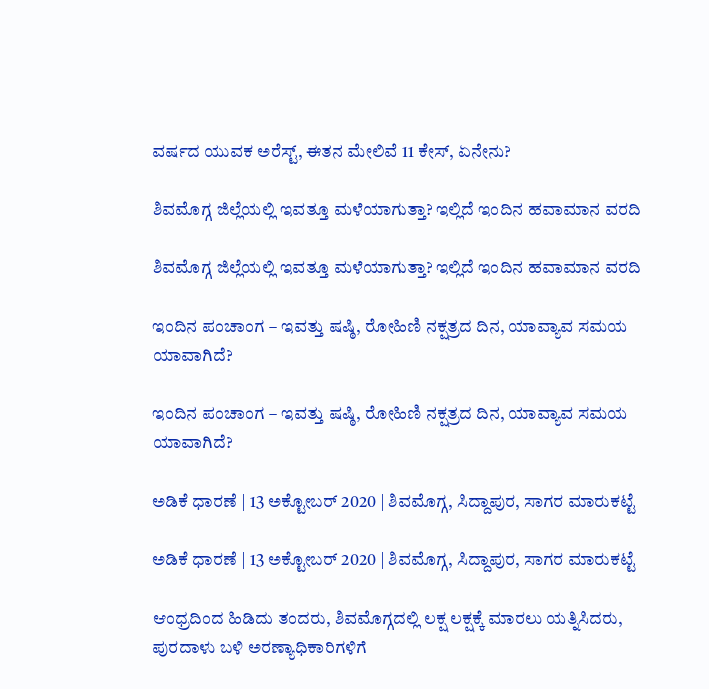ವರ್ಷದ ಯುವಕ ಅರೆಸ್ಟ್‌, ಈತನ ಮೇಲಿವೆ 11 ಕೇಸ್‌, ಏನೇನು?

ಶಿವಮೊಗ್ಗ ಜಿಲ್ಲೆಯಲ್ಲಿ ಇವತ್ತೂ ಮಳೆಯಾಗುತ್ತಾ? ಇಲ್ಲಿದೆ ಇಂದಿನ ಹವಾಮಾನ ವರದಿ

ಶಿವಮೊಗ್ಗ ಜಿಲ್ಲೆಯಲ್ಲಿ ಇವತ್ತೂ ಮಳೆಯಾಗುತ್ತಾ? ಇಲ್ಲಿದೆ ಇಂದಿನ ಹವಾಮಾನ ವರದಿ

ಇಂದಿನ ಪಂಚಾಂಗ – ಇವತ್ತು ಷಷ್ಠಿ, ರೋಹಿಣಿ ನಕ್ಷತ್ರದ ದಿನ, ಯಾವ್ಯಾವ ಸಮಯ ಯಾವಾಗಿದೆ?

ಇಂದಿನ ಪಂಚಾಂಗ – ಇವತ್ತು ಷಷ್ಠಿ, ರೋಹಿಣಿ ನಕ್ಷತ್ರದ ದಿನ, ಯಾವ್ಯಾವ ಸಮಯ ಯಾವಾಗಿದೆ?

ಅಡಿಕೆ ಧಾರಣೆ | 13 ಅಕ್ಟೋಬರ್ 2020 | ಶಿವಮೊಗ್ಗ, ಸಿದ್ದಾಪುರ, ಸಾಗರ ಮಾರುಕಟ್ಟೆ

ಅಡಿಕೆ ಧಾರಣೆ | 13 ಅಕ್ಟೋಬರ್ 2020 | ಶಿವಮೊಗ್ಗ, ಸಿದ್ದಾಪುರ, ಸಾಗರ ಮಾರುಕಟ್ಟೆ

ಆಂಧ್ರದಿಂದ ಹಿಡಿದು ತಂದರು, ಶಿವಮೊಗ್ಗದಲ್ಲಿ ಲಕ್ಷ ಲಕ್ಷಕ್ಕೆ ಮಾರಲು ಯತ್ನಿಸಿದರು, ಪುರದಾಳು ಬಳಿ ಅರಣ್ಯಾಧಿಕಾರಿಗಳಿಗೆ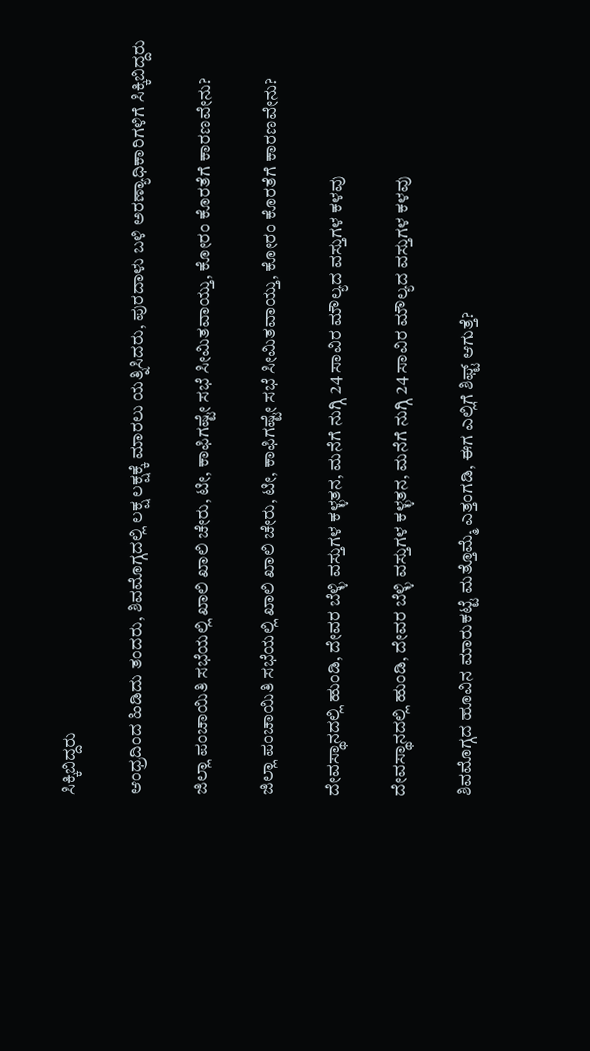ಸಿಕ್ಕಿಬಿದ್ದರು

ಆಂಧ್ರದಿಂದ ಹಿಡಿದು ತಂದರು, ಶಿವಮೊಗ್ಗದಲ್ಲಿ ಲಕ್ಷ ಲಕ್ಷಕ್ಕೆ ಮಾರಲು ಯತ್ನಿಸಿದರು, ಪುರದಾಳು ಬಳಿ ಅರಣ್ಯಾಧಿಕಾರಿಗಳಿಗೆ ಸಿಕ್ಕಿಬಿದ್ದರು

ಜಿಲ್ಲಾ ಪಂಚಾಯಿತಿ ಸಭೆಯಲ್ಲಿ ಖಾಲಿ ಖಾಲಿ ಚೇರು, ಟೀ, ಕಾಫಿಗಷ್ಟೇ ಸಭೆ ಸೀಮಿತವಾಯ್ತು, ಕೋರಂ ಕೊರತೆಗೆ ಕಾರಣವೇನು?

ಜಿಲ್ಲಾ ಪಂಚಾಯಿತಿ ಸಭೆಯಲ್ಲಿ ಖಾಲಿ ಖಾಲಿ ಚೇರು, ಟೀ, ಕಾಫಿಗಷ್ಟೇ ಸಭೆ ಸೀಮಿತವಾಯ್ತು, ಕೋರಂ ಕೊರತೆಗೆ ಕಾರಣವೇನು?

ದೇವಸ್ಥಾನದಲ್ಲಿ ಹುಂಡಿ, ದೇವರ ಬೆಳ್ಳಿ ವಸ್ತುಗಳ ಕಳ್ಳತನ, ಮನೆಗೆ ನುಗ್ಗಿ 24 ಸಾವಿರ ಮೌಲ್ಯದ ವಸ್ತುಗಳ ಕಳವು

ದೇವಸ್ಥಾನದಲ್ಲಿ ಹುಂಡಿ, ದೇವರ ಬೆಳ್ಳಿ ವಸ್ತುಗಳ ಕಳ್ಳತನ, ಮನೆಗೆ ನುಗ್ಗಿ 24 ಸಾವಿರ ಮೌಲ್ಯದ ವಸ್ತುಗಳ ಕಳವು

ಶಿವಮೊಗ್ಗದ ಹೂವಿನ ಮಾರುಕಟ್ಟೆ ಮತ್ತೊಮ್ಮೆ ಎತ್ತಂಗಡಿ, ಈಗ ಎಲ್ಲಿಗೆ ಶಿಫ್ಟ್ ಆಗುತ್ತೆ?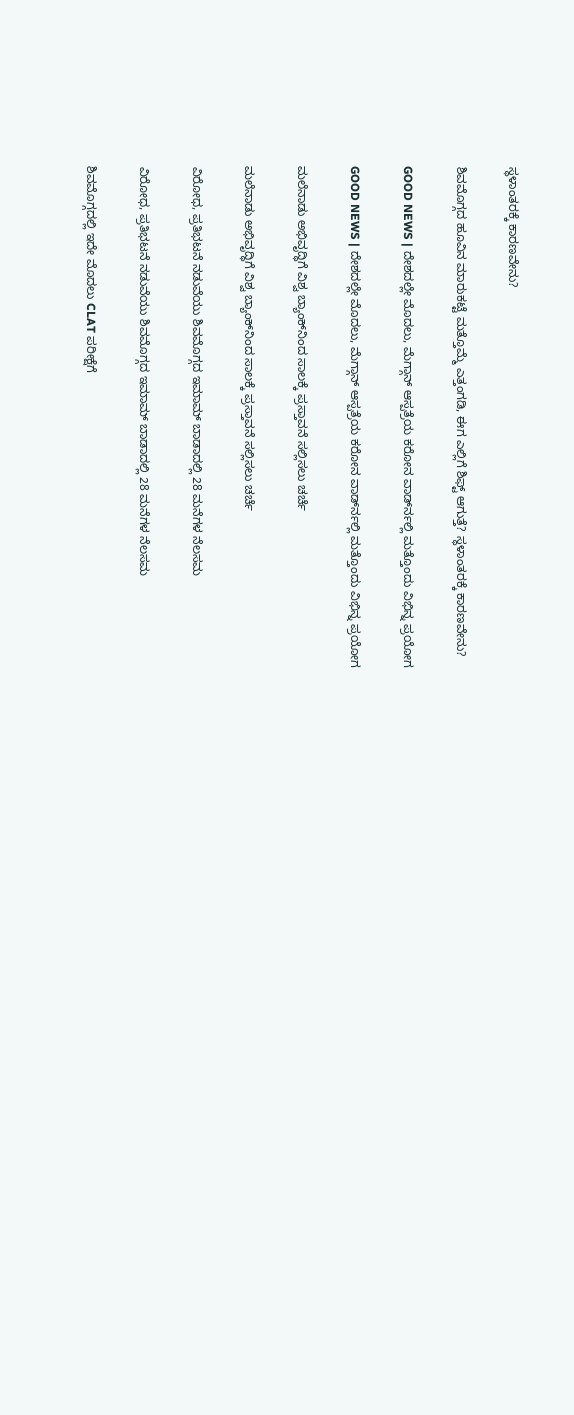ಸ್ಥಳಾಂತರಕ್ಕೆ ಕಾರಣವೇನು?

ಶಿವಮೊಗ್ಗದ ಹೂವಿನ ಮಾರುಕಟ್ಟೆ ಮತ್ತೊಮ್ಮೆ ಎತ್ತಂಗಡಿ, ಈಗ ಎಲ್ಲಿಗೆ ಶಿಫ್ಟ್ ಆಗುತ್ತೆ? ಸ್ಥಳಾಂತರಕ್ಕೆ ಕಾರಣವೇನು?

GOOD NEWS | ದೇಶದಲ್ಲೇ ಮೊದಲು, ಮೆಗ್ಗಾನ್ ಆಸ್ಪತ್ರೆಯ ಕರೋನ ವಾರ್ಡ್‍ನಲ್ಲಿ ಮತ್ತೊಂದು ವಿಭಿನ್ನ ಪ್ರಯೋಗ

GOOD NEWS | ದೇಶದಲ್ಲೇ ಮೊದಲು, ಮೆಗ್ಗಾನ್ ಆಸ್ಪತ್ರೆಯ ಕರೋನ ವಾರ್ಡ್‍ನಲ್ಲಿ ಮತ್ತೊಂದು ವಿಭಿನ್ನ ಪ್ರಯೋಗ

ಮಲೆನಾಡು ಅಭಿವೃದ್ಧಿಗೆ ವಿಶ್ವ ಬ್ಯಾಂಕ್‌ನಿಂದ ಸಾಲಕ್ಕೆ ಪ್ರಸ್ತಾವನೆ ಸಲ್ಲಿಸಲು ಚರ್ಚೆ

ಮಲೆನಾಡು ಅಭಿವೃದ್ಧಿಗೆ ವಿಶ್ವ ಬ್ಯಾಂಕ್‌ನಿಂದ ಸಾಲಕ್ಕೆ ಪ್ರಸ್ತಾವನೆ ಸಲ್ಲಿಸಲು ಚರ್ಚೆ

ವಿರೋಧ, ಪ್ರತಿಭಟನೆ ನಡುವೆಯು ಶಿವಮೊಗ್ಗದ ಇಮಾಮ್ ಬಾಡಾದಲ್ಲಿ 28 ಮನೆಗಳ ನೆಲಸಮ

ವಿರೋಧ, ಪ್ರತಿಭಟನೆ ನಡುವೆಯು ಶಿವಮೊಗ್ಗದ ಇಮಾಮ್ ಬಾಡಾದಲ್ಲಿ 28 ಮನೆಗಳ ನೆಲಸಮ

ಶಿವಮೊಗ್ಗದಲ್ಲಿ ಇದೇ ಮೊದಲು CLAT ಪರೀಕ್ಷೆಗೆ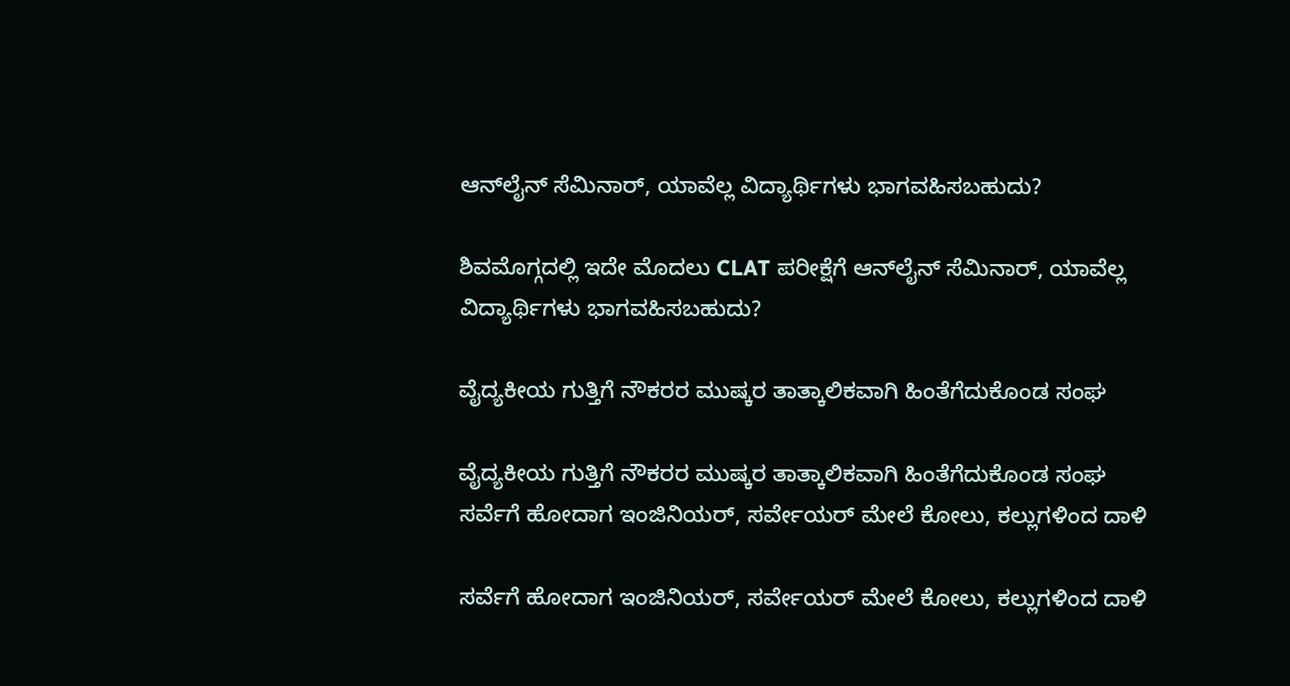ಆನ್‍ಲೈನ್ ಸೆಮಿನಾರ್, ಯಾವೆಲ್ಲ ವಿದ್ಯಾರ್ಥಿಗಳು ಭಾಗವಹಿಸಬಹುದು?

ಶಿವಮೊಗ್ಗದಲ್ಲಿ ಇದೇ ಮೊದಲು CLAT ಪರೀಕ್ಷೆಗೆ ಆನ್‍ಲೈನ್ ಸೆಮಿನಾರ್, ಯಾವೆಲ್ಲ ವಿದ್ಯಾರ್ಥಿಗಳು ಭಾಗವಹಿಸಬಹುದು?

ವೈದ್ಯಕೀಯ ಗುತ್ತಿಗೆ ನೌಕರರ ಮುಷ್ಕರ ತಾತ್ಕಾಲಿಕವಾಗಿ ಹಿಂತೆಗೆದುಕೊಂಡ ಸಂಘ

ವೈದ್ಯಕೀಯ ಗುತ್ತಿಗೆ ನೌಕರರ ಮುಷ್ಕರ ತಾತ್ಕಾಲಿಕವಾಗಿ ಹಿಂತೆಗೆದುಕೊಂಡ ಸಂಘ
ಸರ್ವೆಗೆ ಹೋದಾಗ ಇಂಜಿನಿಯರ್‌, ಸರ್ವೇಯರ್‌ ಮೇಲೆ ಕೋಲು, ಕಲ್ಲುಗಳಿಂದ ದಾಳಿ

ಸರ್ವೆಗೆ ಹೋದಾಗ ಇಂಜಿನಿಯರ್‌, ಸರ್ವೇಯರ್‌ ಮೇಲೆ ಕೋಲು, ಕಲ್ಲುಗಳಿಂದ ದಾಳಿ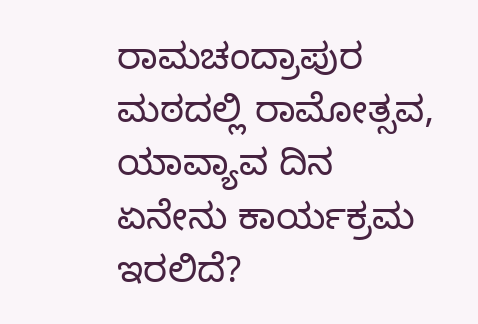ರಾಮಚಂದ್ರಾಪುರ ಮಠದಲ್ಲಿ ರಾಮೋತ್ಸವ, ಯಾವ್ಯಾವ ದಿನ ಏನೇನು ಕಾರ್ಯಕ್ರಮ ಇರಲಿದೆ?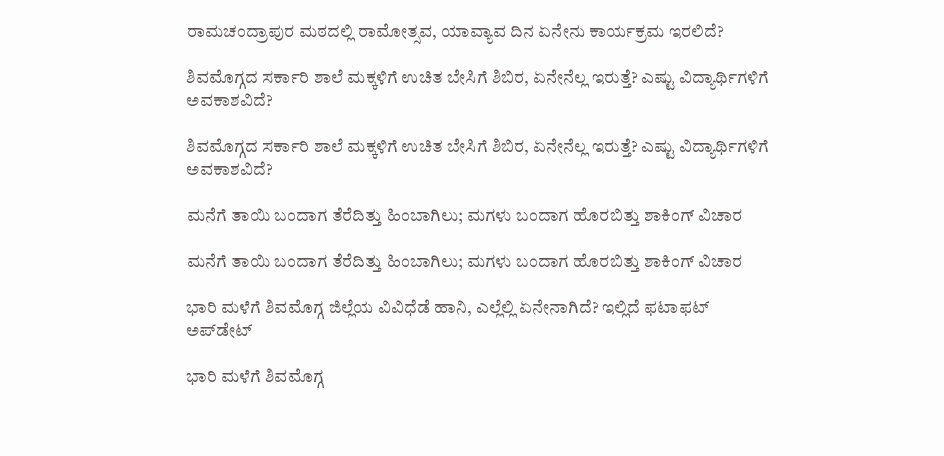ರಾಮಚಂದ್ರಾಪುರ ಮಠದಲ್ಲಿ ರಾಮೋತ್ಸವ, ಯಾವ್ಯಾವ ದಿನ ಏನೇನು ಕಾರ್ಯಕ್ರಮ ಇರಲಿದೆ?

ಶಿವಮೊಗ್ಗದ ಸರ್ಕಾರಿ ಶಾಲೆ ಮಕ್ಕಳಿಗೆ ಉಚಿತ ಬೇಸಿಗೆ ಶಿಬಿರ, ಏನೇನೆಲ್ಲ ಇರುತ್ತೆ? ಎಷ್ಟು ವಿದ್ಯಾರ್ಥಿಗಳಿಗೆ ಅವಕಾಶವಿದೆ?

ಶಿವಮೊಗ್ಗದ ಸರ್ಕಾರಿ ಶಾಲೆ ಮಕ್ಕಳಿಗೆ ಉಚಿತ ಬೇಸಿಗೆ ಶಿಬಿರ, ಏನೇನೆಲ್ಲ ಇರುತ್ತೆ? ಎಷ್ಟು ವಿದ್ಯಾರ್ಥಿಗಳಿಗೆ ಅವಕಾಶವಿದೆ?

ಮನೆಗೆ ತಾಯಿ ಬಂದಾಗ ತೆರೆದಿತ್ತು ಹಿಂಬಾಗಿಲು; ಮಗಳು ಬಂದಾಗ ಹೊರಬಿತ್ತು ಶಾಕಿಂಗ್‌ ವಿಚಾರ

ಮನೆಗೆ ತಾಯಿ ಬಂದಾಗ ತೆರೆದಿತ್ತು ಹಿಂಬಾಗಿಲು; ಮಗಳು ಬಂದಾಗ ಹೊರಬಿತ್ತು ಶಾಕಿಂಗ್‌ ವಿಚಾರ

ಭಾರಿ ಮಳೆಗೆ ಶಿವಮೊಗ್ಗ ಜಿಲ್ಲೆಯ ವಿವಿಧೆಡೆ ಹಾನಿ, ಎಲ್ಲೆಲ್ಲಿ ಏನೇನಾಗಿದೆ? ಇಲ್ಲಿದೆ ಫಟಾಫಟ್‌ ಅಪ್‌ಡೇಟ್‌

ಭಾರಿ ಮಳೆಗೆ ಶಿವಮೊಗ್ಗ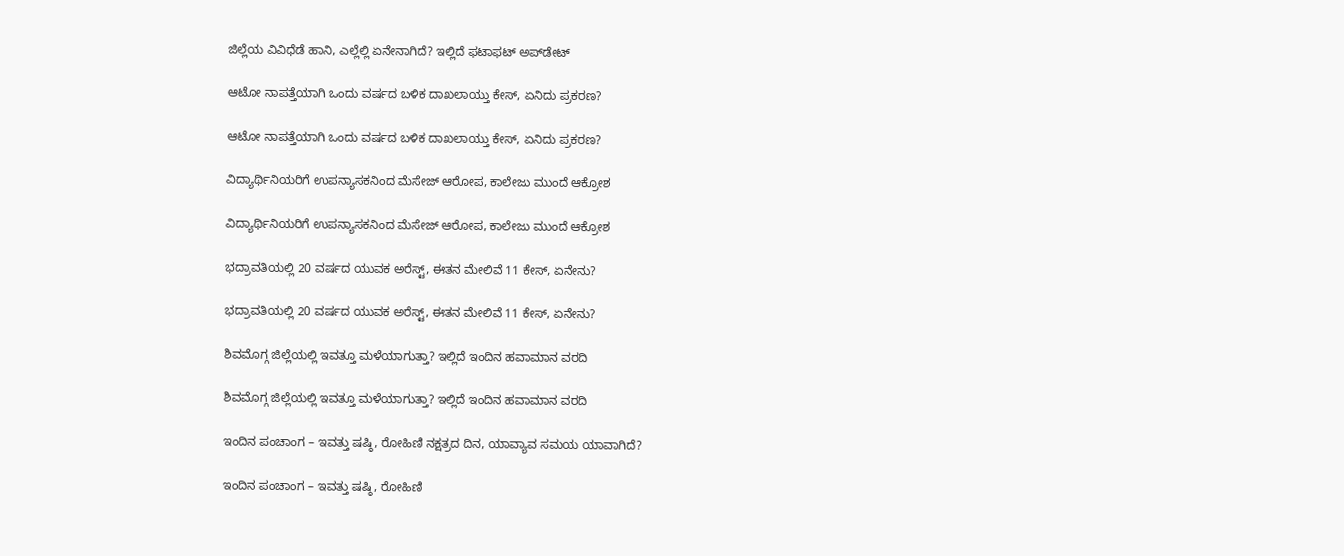ಜಿಲ್ಲೆಯ ವಿವಿಧೆಡೆ ಹಾನಿ, ಎಲ್ಲೆಲ್ಲಿ ಏನೇನಾಗಿದೆ? ಇಲ್ಲಿದೆ ಫಟಾಫಟ್‌ ಅಪ್‌ಡೇಟ್‌

ಆಟೋ ನಾಪತ್ತೆಯಾಗಿ ಒಂದು ವರ್ಷದ ಬಳಿಕ ದಾಖಲಾಯ್ತು ಕೇಸ್‌, ಏನಿದು ಪ್ರಕರಣ?

ಆಟೋ ನಾಪತ್ತೆಯಾಗಿ ಒಂದು ವರ್ಷದ ಬಳಿಕ ದಾಖಲಾಯ್ತು ಕೇಸ್‌, ಏನಿದು ಪ್ರಕರಣ?

ವಿದ್ಯಾರ್ಥಿನಿಯರಿಗೆ ಉಪನ್ಯಾಸಕನಿಂದ ಮೆಸೇಜ್‌ ಆರೋಪ, ಕಾಲೇಜು ಮುಂದೆ ಆಕ್ರೋಶ

ವಿದ್ಯಾರ್ಥಿನಿಯರಿಗೆ ಉಪನ್ಯಾಸಕನಿಂದ ಮೆಸೇಜ್‌ ಆರೋಪ, ಕಾಲೇಜು ಮುಂದೆ ಆಕ್ರೋಶ

ಭದ್ರಾವತಿಯಲ್ಲಿ 20 ವರ್ಷದ ಯುವಕ ಅರೆಸ್ಟ್‌, ಈತನ ಮೇಲಿವೆ 11 ಕೇಸ್‌, ಏನೇನು?

ಭದ್ರಾವತಿಯಲ್ಲಿ 20 ವರ್ಷದ ಯುವಕ ಅರೆಸ್ಟ್‌, ಈತನ ಮೇಲಿವೆ 11 ಕೇಸ್‌, ಏನೇನು?

ಶಿವಮೊಗ್ಗ ಜಿಲ್ಲೆಯಲ್ಲಿ ಇವತ್ತೂ ಮಳೆಯಾಗುತ್ತಾ? ಇಲ್ಲಿದೆ ಇಂದಿನ ಹವಾಮಾನ ವರದಿ

ಶಿವಮೊಗ್ಗ ಜಿಲ್ಲೆಯಲ್ಲಿ ಇವತ್ತೂ ಮಳೆಯಾಗುತ್ತಾ? ಇಲ್ಲಿದೆ ಇಂದಿನ ಹವಾಮಾನ ವರದಿ

ಇಂದಿನ ಪಂಚಾಂಗ – ಇವತ್ತು ಷಷ್ಠಿ, ರೋಹಿಣಿ ನಕ್ಷತ್ರದ ದಿನ, ಯಾವ್ಯಾವ ಸಮಯ ಯಾವಾಗಿದೆ?

ಇಂದಿನ ಪಂಚಾಂಗ – ಇವತ್ತು ಷಷ್ಠಿ, ರೋಹಿಣಿ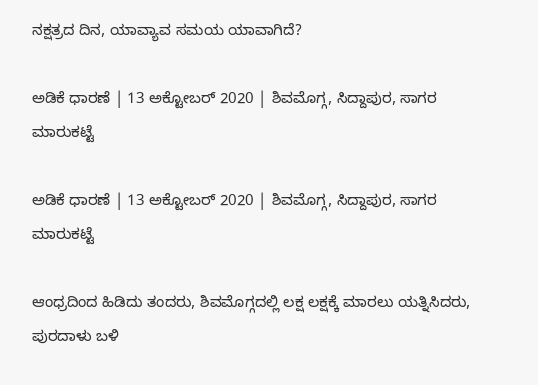ನಕ್ಷತ್ರದ ದಿನ, ಯಾವ್ಯಾವ ಸಮಯ ಯಾವಾಗಿದೆ?

ಅಡಿಕೆ ಧಾರಣೆ | 13 ಅಕ್ಟೋಬರ್ 2020 | ಶಿವಮೊಗ್ಗ, ಸಿದ್ದಾಪುರ, ಸಾಗರ ಮಾರುಕಟ್ಟೆ

ಅಡಿಕೆ ಧಾರಣೆ | 13 ಅಕ್ಟೋಬರ್ 2020 | ಶಿವಮೊಗ್ಗ, ಸಿದ್ದಾಪುರ, ಸಾಗರ ಮಾರುಕಟ್ಟೆ

ಆಂಧ್ರದಿಂದ ಹಿಡಿದು ತಂದರು, ಶಿವಮೊಗ್ಗದಲ್ಲಿ ಲಕ್ಷ ಲಕ್ಷಕ್ಕೆ ಮಾರಲು ಯತ್ನಿಸಿದರು, ಪುರದಾಳು ಬಳಿ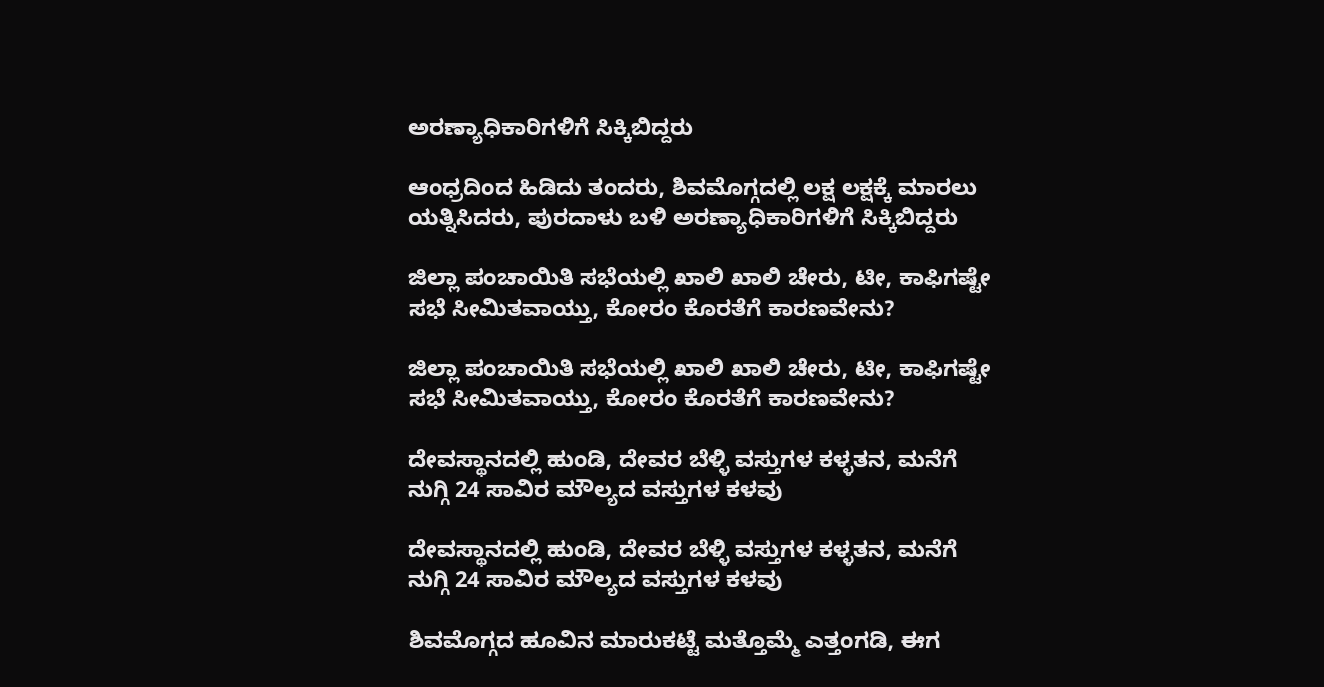ಅರಣ್ಯಾಧಿಕಾರಿಗಳಿಗೆ ಸಿಕ್ಕಿಬಿದ್ದರು

ಆಂಧ್ರದಿಂದ ಹಿಡಿದು ತಂದರು, ಶಿವಮೊಗ್ಗದಲ್ಲಿ ಲಕ್ಷ ಲಕ್ಷಕ್ಕೆ ಮಾರಲು ಯತ್ನಿಸಿದರು, ಪುರದಾಳು ಬಳಿ ಅರಣ್ಯಾಧಿಕಾರಿಗಳಿಗೆ ಸಿಕ್ಕಿಬಿದ್ದರು

ಜಿಲ್ಲಾ ಪಂಚಾಯಿತಿ ಸಭೆಯಲ್ಲಿ ಖಾಲಿ ಖಾಲಿ ಚೇರು, ಟೀ, ಕಾಫಿಗಷ್ಟೇ ಸಭೆ ಸೀಮಿತವಾಯ್ತು, ಕೋರಂ ಕೊರತೆಗೆ ಕಾರಣವೇನು?

ಜಿಲ್ಲಾ ಪಂಚಾಯಿತಿ ಸಭೆಯಲ್ಲಿ ಖಾಲಿ ಖಾಲಿ ಚೇರು, ಟೀ, ಕಾಫಿಗಷ್ಟೇ ಸಭೆ ಸೀಮಿತವಾಯ್ತು, ಕೋರಂ ಕೊರತೆಗೆ ಕಾರಣವೇನು?

ದೇವಸ್ಥಾನದಲ್ಲಿ ಹುಂಡಿ, ದೇವರ ಬೆಳ್ಳಿ ವಸ್ತುಗಳ ಕಳ್ಳತನ, ಮನೆಗೆ ನುಗ್ಗಿ 24 ಸಾವಿರ ಮೌಲ್ಯದ ವಸ್ತುಗಳ ಕಳವು

ದೇವಸ್ಥಾನದಲ್ಲಿ ಹುಂಡಿ, ದೇವರ ಬೆಳ್ಳಿ ವಸ್ತುಗಳ ಕಳ್ಳತನ, ಮನೆಗೆ ನುಗ್ಗಿ 24 ಸಾವಿರ ಮೌಲ್ಯದ ವಸ್ತುಗಳ ಕಳವು

ಶಿವಮೊಗ್ಗದ ಹೂವಿನ ಮಾರುಕಟ್ಟೆ ಮತ್ತೊಮ್ಮೆ ಎತ್ತಂಗಡಿ, ಈಗ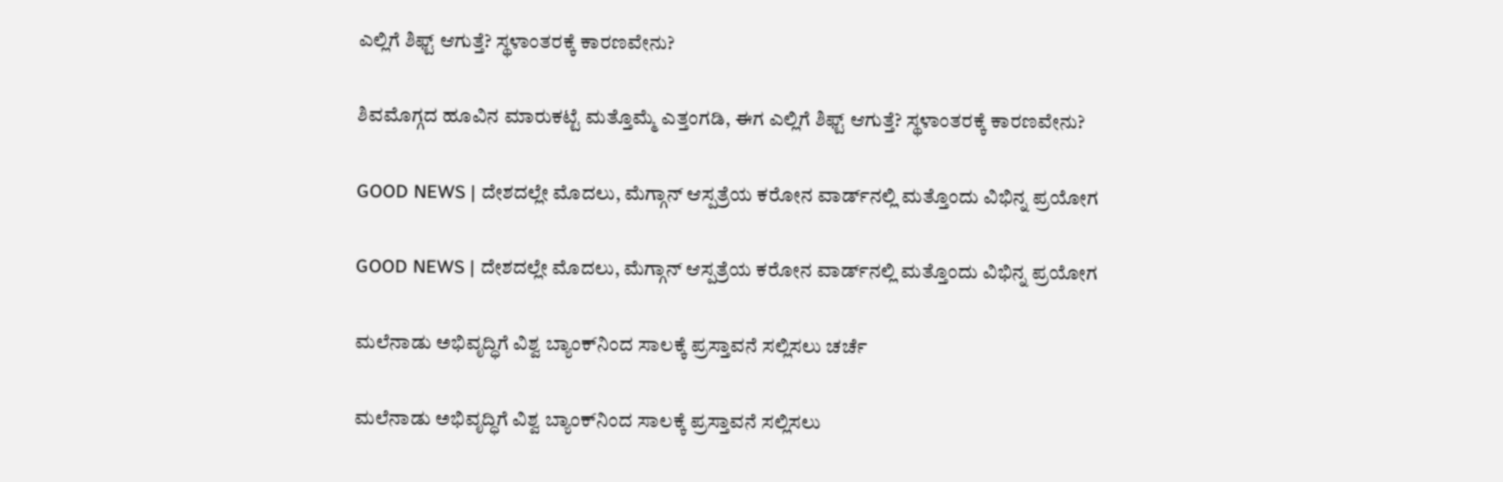ಎಲ್ಲಿಗೆ ಶಿಫ್ಟ್ ಆಗುತ್ತೆ? ಸ್ಥಳಾಂತರಕ್ಕೆ ಕಾರಣವೇನು?

ಶಿವಮೊಗ್ಗದ ಹೂವಿನ ಮಾರುಕಟ್ಟೆ ಮತ್ತೊಮ್ಮೆ ಎತ್ತಂಗಡಿ, ಈಗ ಎಲ್ಲಿಗೆ ಶಿಫ್ಟ್ ಆಗುತ್ತೆ? ಸ್ಥಳಾಂತರಕ್ಕೆ ಕಾರಣವೇನು?

GOOD NEWS | ದೇಶದಲ್ಲೇ ಮೊದಲು, ಮೆಗ್ಗಾನ್ ಆಸ್ಪತ್ರೆಯ ಕರೋನ ವಾರ್ಡ್‍ನಲ್ಲಿ ಮತ್ತೊಂದು ವಿಭಿನ್ನ ಪ್ರಯೋಗ

GOOD NEWS | ದೇಶದಲ್ಲೇ ಮೊದಲು, ಮೆಗ್ಗಾನ್ ಆಸ್ಪತ್ರೆಯ ಕರೋನ ವಾರ್ಡ್‍ನಲ್ಲಿ ಮತ್ತೊಂದು ವಿಭಿನ್ನ ಪ್ರಯೋಗ

ಮಲೆನಾಡು ಅಭಿವೃದ್ಧಿಗೆ ವಿಶ್ವ ಬ್ಯಾಂಕ್‌ನಿಂದ ಸಾಲಕ್ಕೆ ಪ್ರಸ್ತಾವನೆ ಸಲ್ಲಿಸಲು ಚರ್ಚೆ

ಮಲೆನಾಡು ಅಭಿವೃದ್ಧಿಗೆ ವಿಶ್ವ ಬ್ಯಾಂಕ್‌ನಿಂದ ಸಾಲಕ್ಕೆ ಪ್ರಸ್ತಾವನೆ ಸಲ್ಲಿಸಲು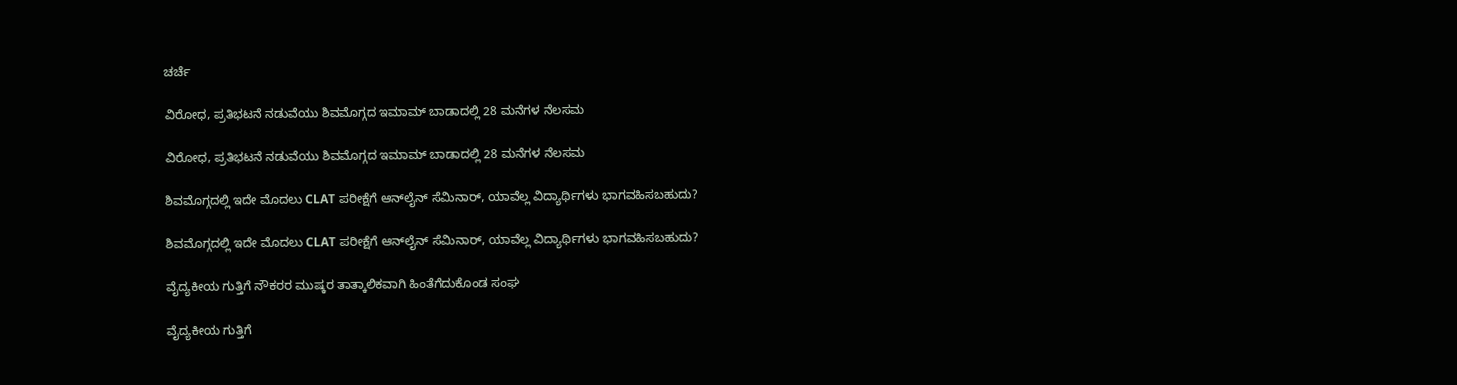ಚರ್ಚೆ

ವಿರೋಧ, ಪ್ರತಿಭಟನೆ ನಡುವೆಯು ಶಿವಮೊಗ್ಗದ ಇಮಾಮ್ ಬಾಡಾದಲ್ಲಿ 28 ಮನೆಗಳ ನೆಲಸಮ

ವಿರೋಧ, ಪ್ರತಿಭಟನೆ ನಡುವೆಯು ಶಿವಮೊಗ್ಗದ ಇಮಾಮ್ ಬಾಡಾದಲ್ಲಿ 28 ಮನೆಗಳ ನೆಲಸಮ

ಶಿವಮೊಗ್ಗದಲ್ಲಿ ಇದೇ ಮೊದಲು CLAT ಪರೀಕ್ಷೆಗೆ ಆನ್‍ಲೈನ್ ಸೆಮಿನಾರ್, ಯಾವೆಲ್ಲ ವಿದ್ಯಾರ್ಥಿಗಳು ಭಾಗವಹಿಸಬಹುದು?

ಶಿವಮೊಗ್ಗದಲ್ಲಿ ಇದೇ ಮೊದಲು CLAT ಪರೀಕ್ಷೆಗೆ ಆನ್‍ಲೈನ್ ಸೆಮಿನಾರ್, ಯಾವೆಲ್ಲ ವಿದ್ಯಾರ್ಥಿಗಳು ಭಾಗವಹಿಸಬಹುದು?

ವೈದ್ಯಕೀಯ ಗುತ್ತಿಗೆ ನೌಕರರ ಮುಷ್ಕರ ತಾತ್ಕಾಲಿಕವಾಗಿ ಹಿಂತೆಗೆದುಕೊಂಡ ಸಂಘ

ವೈದ್ಯಕೀಯ ಗುತ್ತಿಗೆ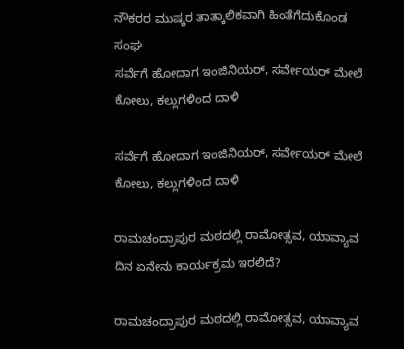ನೌಕರರ ಮುಷ್ಕರ ತಾತ್ಕಾಲಿಕವಾಗಿ ಹಿಂತೆಗೆದುಕೊಂಡ ಸಂಘ
ಸರ್ವೆಗೆ ಹೋದಾಗ ಇಂಜಿನಿಯರ್‌, ಸರ್ವೇಯರ್‌ ಮೇಲೆ ಕೋಲು, ಕಲ್ಲುಗಳಿಂದ ದಾಳಿ

ಸರ್ವೆಗೆ ಹೋದಾಗ ಇಂಜಿನಿಯರ್‌, ಸರ್ವೇಯರ್‌ ಮೇಲೆ ಕೋಲು, ಕಲ್ಲುಗಳಿಂದ ದಾಳಿ

ರಾಮಚಂದ್ರಾಪುರ ಮಠದಲ್ಲಿ ರಾಮೋತ್ಸವ, ಯಾವ್ಯಾವ ದಿನ ಏನೇನು ಕಾರ್ಯಕ್ರಮ ಇರಲಿದೆ?

ರಾಮಚಂದ್ರಾಪುರ ಮಠದಲ್ಲಿ ರಾಮೋತ್ಸವ, ಯಾವ್ಯಾವ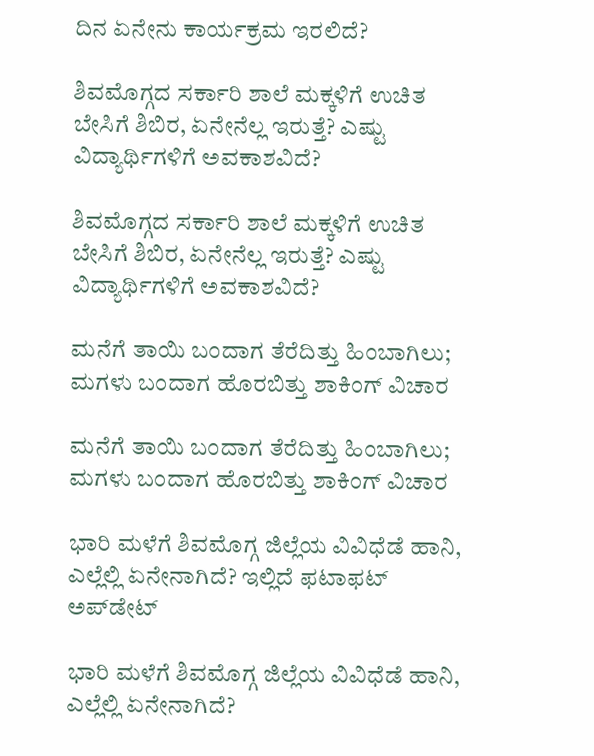ದಿನ ಏನೇನು ಕಾರ್ಯಕ್ರಮ ಇರಲಿದೆ?

ಶಿವಮೊಗ್ಗದ ಸರ್ಕಾರಿ ಶಾಲೆ ಮಕ್ಕಳಿಗೆ ಉಚಿತ ಬೇಸಿಗೆ ಶಿಬಿರ, ಏನೇನೆಲ್ಲ ಇರುತ್ತೆ? ಎಷ್ಟು ವಿದ್ಯಾರ್ಥಿಗಳಿಗೆ ಅವಕಾಶವಿದೆ?

ಶಿವಮೊಗ್ಗದ ಸರ್ಕಾರಿ ಶಾಲೆ ಮಕ್ಕಳಿಗೆ ಉಚಿತ ಬೇಸಿಗೆ ಶಿಬಿರ, ಏನೇನೆಲ್ಲ ಇರುತ್ತೆ? ಎಷ್ಟು ವಿದ್ಯಾರ್ಥಿಗಳಿಗೆ ಅವಕಾಶವಿದೆ?

ಮನೆಗೆ ತಾಯಿ ಬಂದಾಗ ತೆರೆದಿತ್ತು ಹಿಂಬಾಗಿಲು; ಮಗಳು ಬಂದಾಗ ಹೊರಬಿತ್ತು ಶಾಕಿಂಗ್‌ ವಿಚಾರ

ಮನೆಗೆ ತಾಯಿ ಬಂದಾಗ ತೆರೆದಿತ್ತು ಹಿಂಬಾಗಿಲು; ಮಗಳು ಬಂದಾಗ ಹೊರಬಿತ್ತು ಶಾಕಿಂಗ್‌ ವಿಚಾರ

ಭಾರಿ ಮಳೆಗೆ ಶಿವಮೊಗ್ಗ ಜಿಲ್ಲೆಯ ವಿವಿಧೆಡೆ ಹಾನಿ, ಎಲ್ಲೆಲ್ಲಿ ಏನೇನಾಗಿದೆ? ಇಲ್ಲಿದೆ ಫಟಾಫಟ್‌ ಅಪ್‌ಡೇಟ್‌

ಭಾರಿ ಮಳೆಗೆ ಶಿವಮೊಗ್ಗ ಜಿಲ್ಲೆಯ ವಿವಿಧೆಡೆ ಹಾನಿ, ಎಲ್ಲೆಲ್ಲಿ ಏನೇನಾಗಿದೆ?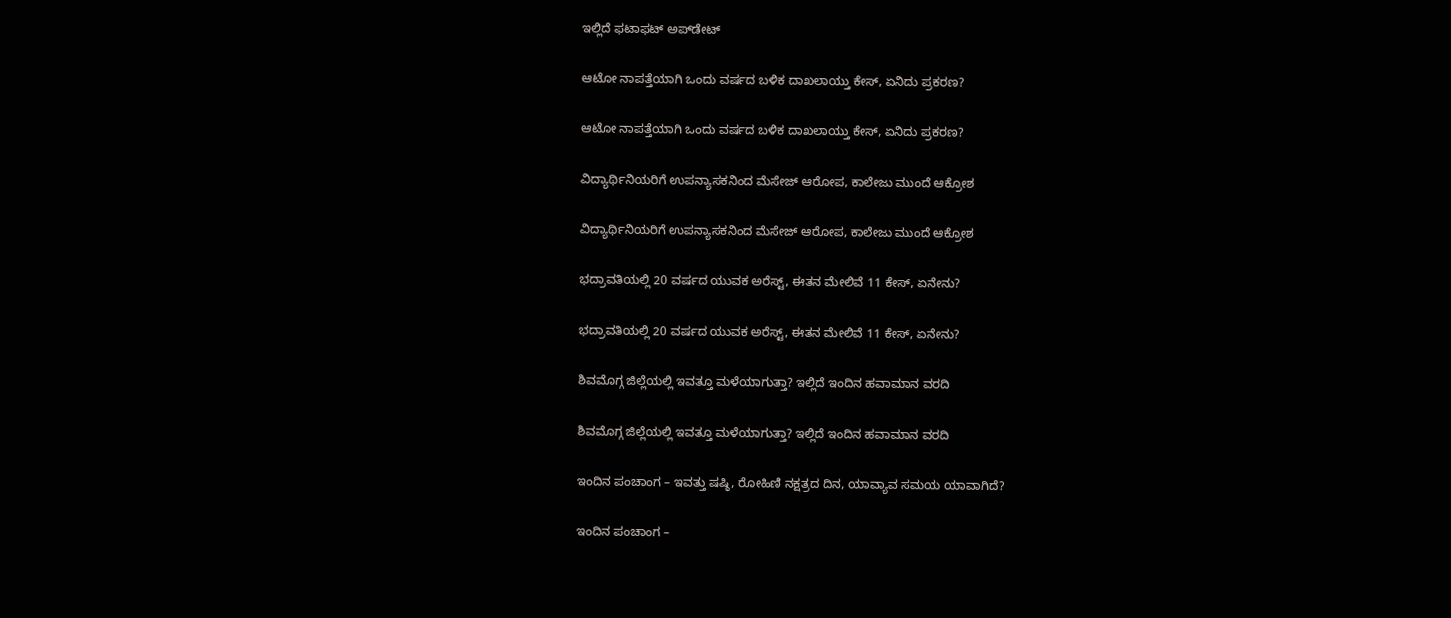ಇಲ್ಲಿದೆ ಫಟಾಫಟ್‌ ಅಪ್‌ಡೇಟ್‌

ಆಟೋ ನಾಪತ್ತೆಯಾಗಿ ಒಂದು ವರ್ಷದ ಬಳಿಕ ದಾಖಲಾಯ್ತು ಕೇಸ್‌, ಏನಿದು ಪ್ರಕರಣ?

ಆಟೋ ನಾಪತ್ತೆಯಾಗಿ ಒಂದು ವರ್ಷದ ಬಳಿಕ ದಾಖಲಾಯ್ತು ಕೇಸ್‌, ಏನಿದು ಪ್ರಕರಣ?

ವಿದ್ಯಾರ್ಥಿನಿಯರಿಗೆ ಉಪನ್ಯಾಸಕನಿಂದ ಮೆಸೇಜ್‌ ಆರೋಪ, ಕಾಲೇಜು ಮುಂದೆ ಆಕ್ರೋಶ

ವಿದ್ಯಾರ್ಥಿನಿಯರಿಗೆ ಉಪನ್ಯಾಸಕನಿಂದ ಮೆಸೇಜ್‌ ಆರೋಪ, ಕಾಲೇಜು ಮುಂದೆ ಆಕ್ರೋಶ

ಭದ್ರಾವತಿಯಲ್ಲಿ 20 ವರ್ಷದ ಯುವಕ ಅರೆಸ್ಟ್‌, ಈತನ ಮೇಲಿವೆ 11 ಕೇಸ್‌, ಏನೇನು?

ಭದ್ರಾವತಿಯಲ್ಲಿ 20 ವರ್ಷದ ಯುವಕ ಅರೆಸ್ಟ್‌, ಈತನ ಮೇಲಿವೆ 11 ಕೇಸ್‌, ಏನೇನು?

ಶಿವಮೊಗ್ಗ ಜಿಲ್ಲೆಯಲ್ಲಿ ಇವತ್ತೂ ಮಳೆಯಾಗುತ್ತಾ? ಇಲ್ಲಿದೆ ಇಂದಿನ ಹವಾಮಾನ ವರದಿ

ಶಿವಮೊಗ್ಗ ಜಿಲ್ಲೆಯಲ್ಲಿ ಇವತ್ತೂ ಮಳೆಯಾಗುತ್ತಾ? ಇಲ್ಲಿದೆ ಇಂದಿನ ಹವಾಮಾನ ವರದಿ

ಇಂದಿನ ಪಂಚಾಂಗ – ಇವತ್ತು ಷಷ್ಠಿ, ರೋಹಿಣಿ ನಕ್ಷತ್ರದ ದಿನ, ಯಾವ್ಯಾವ ಸಮಯ ಯಾವಾಗಿದೆ?

ಇಂದಿನ ಪಂಚಾಂಗ –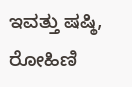ಇವತ್ತು ಷಷ್ಠಿ, ರೋಹಿಣಿ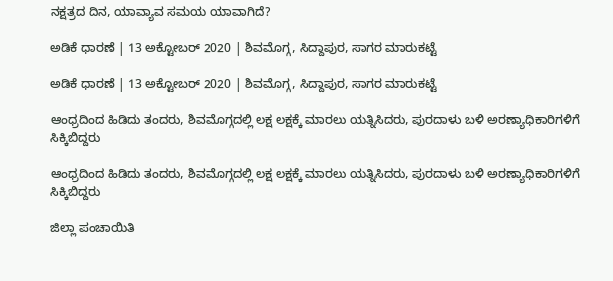ನಕ್ಷತ್ರದ ದಿನ, ಯಾವ್ಯಾವ ಸಮಯ ಯಾವಾಗಿದೆ?

ಅಡಿಕೆ ಧಾರಣೆ | 13 ಅಕ್ಟೋಬರ್ 2020 | ಶಿವಮೊಗ್ಗ, ಸಿದ್ದಾಪುರ, ಸಾಗರ ಮಾರುಕಟ್ಟೆ

ಅಡಿಕೆ ಧಾರಣೆ | 13 ಅಕ್ಟೋಬರ್ 2020 | ಶಿವಮೊಗ್ಗ, ಸಿದ್ದಾಪುರ, ಸಾಗರ ಮಾರುಕಟ್ಟೆ

ಆಂಧ್ರದಿಂದ ಹಿಡಿದು ತಂದರು, ಶಿವಮೊಗ್ಗದಲ್ಲಿ ಲಕ್ಷ ಲಕ್ಷಕ್ಕೆ ಮಾರಲು ಯತ್ನಿಸಿದರು, ಪುರದಾಳು ಬಳಿ ಅರಣ್ಯಾಧಿಕಾರಿಗಳಿಗೆ ಸಿಕ್ಕಿಬಿದ್ದರು

ಆಂಧ್ರದಿಂದ ಹಿಡಿದು ತಂದರು, ಶಿವಮೊಗ್ಗದಲ್ಲಿ ಲಕ್ಷ ಲಕ್ಷಕ್ಕೆ ಮಾರಲು ಯತ್ನಿಸಿದರು, ಪುರದಾಳು ಬಳಿ ಅರಣ್ಯಾಧಿಕಾರಿಗಳಿಗೆ ಸಿಕ್ಕಿಬಿದ್ದರು

ಜಿಲ್ಲಾ ಪಂಚಾಯಿತಿ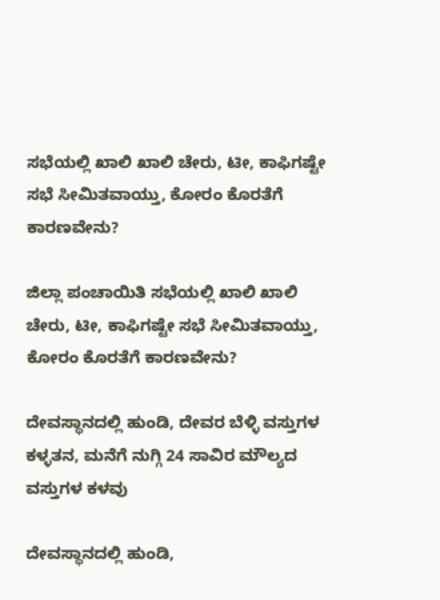ಸಭೆಯಲ್ಲಿ ಖಾಲಿ ಖಾಲಿ ಚೇರು, ಟೀ, ಕಾಫಿಗಷ್ಟೇ ಸಭೆ ಸೀಮಿತವಾಯ್ತು, ಕೋರಂ ಕೊರತೆಗೆ ಕಾರಣವೇನು?

ಜಿಲ್ಲಾ ಪಂಚಾಯಿತಿ ಸಭೆಯಲ್ಲಿ ಖಾಲಿ ಖಾಲಿ ಚೇರು, ಟೀ, ಕಾಫಿಗಷ್ಟೇ ಸಭೆ ಸೀಮಿತವಾಯ್ತು, ಕೋರಂ ಕೊರತೆಗೆ ಕಾರಣವೇನು?

ದೇವಸ್ಥಾನದಲ್ಲಿ ಹುಂಡಿ, ದೇವರ ಬೆಳ್ಳಿ ವಸ್ತುಗಳ ಕಳ್ಳತನ, ಮನೆಗೆ ನುಗ್ಗಿ 24 ಸಾವಿರ ಮೌಲ್ಯದ ವಸ್ತುಗಳ ಕಳವು

ದೇವಸ್ಥಾನದಲ್ಲಿ ಹುಂಡಿ,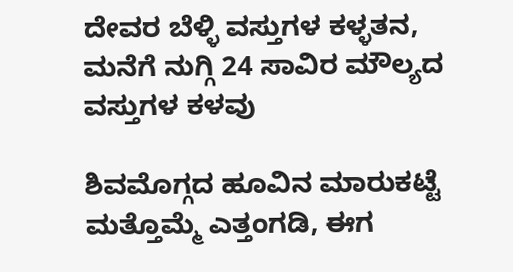ದೇವರ ಬೆಳ್ಳಿ ವಸ್ತುಗಳ ಕಳ್ಳತನ, ಮನೆಗೆ ನುಗ್ಗಿ 24 ಸಾವಿರ ಮೌಲ್ಯದ ವಸ್ತುಗಳ ಕಳವು

ಶಿವಮೊಗ್ಗದ ಹೂವಿನ ಮಾರುಕಟ್ಟೆ ಮತ್ತೊಮ್ಮೆ ಎತ್ತಂಗಡಿ, ಈಗ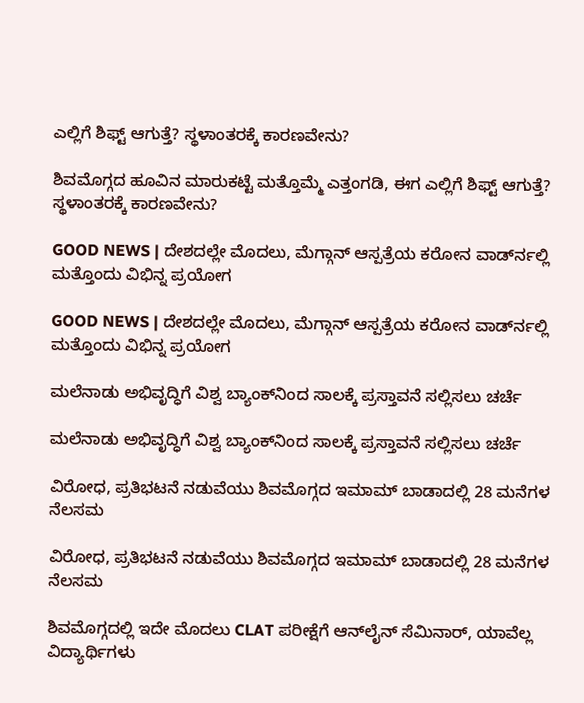ಎಲ್ಲಿಗೆ ಶಿಫ್ಟ್ ಆಗುತ್ತೆ? ಸ್ಥಳಾಂತರಕ್ಕೆ ಕಾರಣವೇನು?

ಶಿವಮೊಗ್ಗದ ಹೂವಿನ ಮಾರುಕಟ್ಟೆ ಮತ್ತೊಮ್ಮೆ ಎತ್ತಂಗಡಿ, ಈಗ ಎಲ್ಲಿಗೆ ಶಿಫ್ಟ್ ಆಗುತ್ತೆ? ಸ್ಥಳಾಂತರಕ್ಕೆ ಕಾರಣವೇನು?

GOOD NEWS | ದೇಶದಲ್ಲೇ ಮೊದಲು, ಮೆಗ್ಗಾನ್ ಆಸ್ಪತ್ರೆಯ ಕರೋನ ವಾರ್ಡ್‍ನಲ್ಲಿ ಮತ್ತೊಂದು ವಿಭಿನ್ನ ಪ್ರಯೋಗ

GOOD NEWS | ದೇಶದಲ್ಲೇ ಮೊದಲು, ಮೆಗ್ಗಾನ್ ಆಸ್ಪತ್ರೆಯ ಕರೋನ ವಾರ್ಡ್‍ನಲ್ಲಿ ಮತ್ತೊಂದು ವಿಭಿನ್ನ ಪ್ರಯೋಗ

ಮಲೆನಾಡು ಅಭಿವೃದ್ಧಿಗೆ ವಿಶ್ವ ಬ್ಯಾಂಕ್‌ನಿಂದ ಸಾಲಕ್ಕೆ ಪ್ರಸ್ತಾವನೆ ಸಲ್ಲಿಸಲು ಚರ್ಚೆ

ಮಲೆನಾಡು ಅಭಿವೃದ್ಧಿಗೆ ವಿಶ್ವ ಬ್ಯಾಂಕ್‌ನಿಂದ ಸಾಲಕ್ಕೆ ಪ್ರಸ್ತಾವನೆ ಸಲ್ಲಿಸಲು ಚರ್ಚೆ

ವಿರೋಧ, ಪ್ರತಿಭಟನೆ ನಡುವೆಯು ಶಿವಮೊಗ್ಗದ ಇಮಾಮ್ ಬಾಡಾದಲ್ಲಿ 28 ಮನೆಗಳ ನೆಲಸಮ

ವಿರೋಧ, ಪ್ರತಿಭಟನೆ ನಡುವೆಯು ಶಿವಮೊಗ್ಗದ ಇಮಾಮ್ ಬಾಡಾದಲ್ಲಿ 28 ಮನೆಗಳ ನೆಲಸಮ

ಶಿವಮೊಗ್ಗದಲ್ಲಿ ಇದೇ ಮೊದಲು CLAT ಪರೀಕ್ಷೆಗೆ ಆನ್‍ಲೈನ್ ಸೆಮಿನಾರ್, ಯಾವೆಲ್ಲ ವಿದ್ಯಾರ್ಥಿಗಳು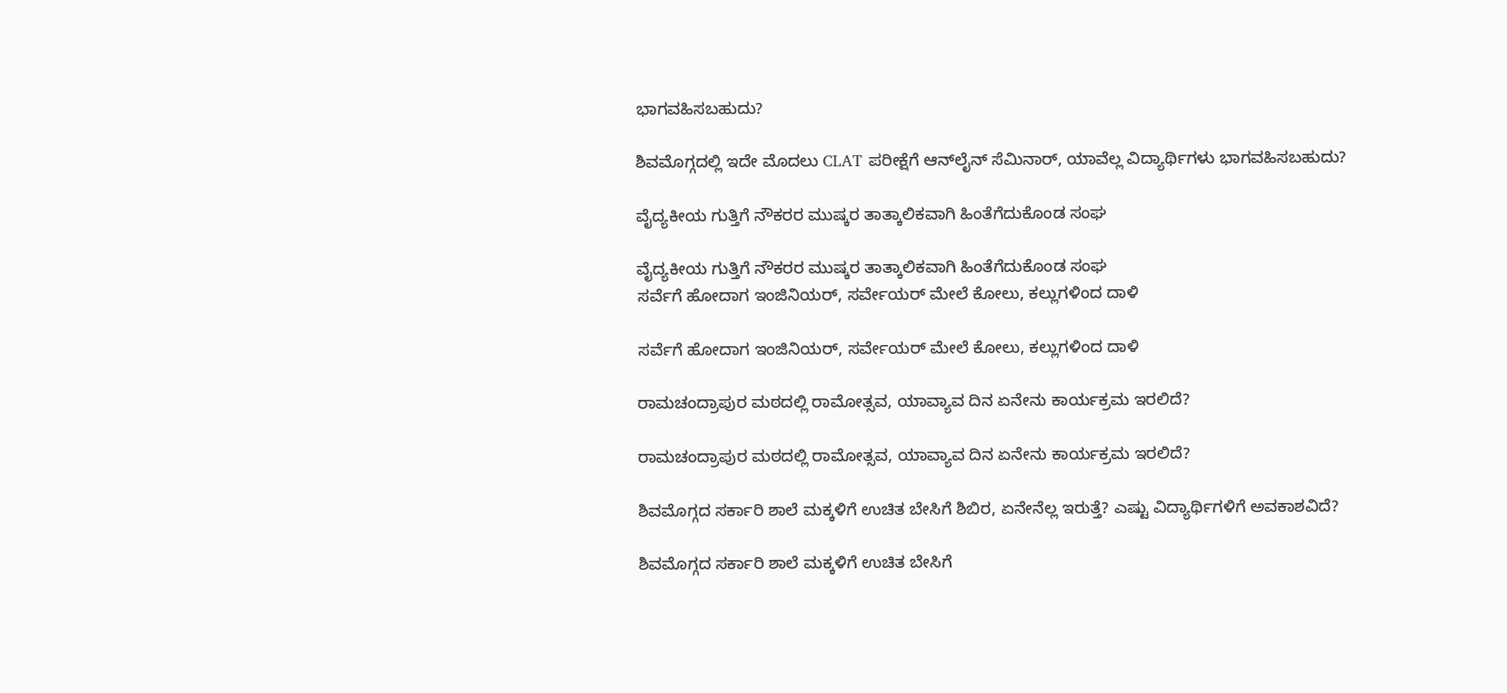ಭಾಗವಹಿಸಬಹುದು?

ಶಿವಮೊಗ್ಗದಲ್ಲಿ ಇದೇ ಮೊದಲು CLAT ಪರೀಕ್ಷೆಗೆ ಆನ್‍ಲೈನ್ ಸೆಮಿನಾರ್, ಯಾವೆಲ್ಲ ವಿದ್ಯಾರ್ಥಿಗಳು ಭಾಗವಹಿಸಬಹುದು?

ವೈದ್ಯಕೀಯ ಗುತ್ತಿಗೆ ನೌಕರರ ಮುಷ್ಕರ ತಾತ್ಕಾಲಿಕವಾಗಿ ಹಿಂತೆಗೆದುಕೊಂಡ ಸಂಘ

ವೈದ್ಯಕೀಯ ಗುತ್ತಿಗೆ ನೌಕರರ ಮುಷ್ಕರ ತಾತ್ಕಾಲಿಕವಾಗಿ ಹಿಂತೆಗೆದುಕೊಂಡ ಸಂಘ
ಸರ್ವೆಗೆ ಹೋದಾಗ ಇಂಜಿನಿಯರ್‌, ಸರ್ವೇಯರ್‌ ಮೇಲೆ ಕೋಲು, ಕಲ್ಲುಗಳಿಂದ ದಾಳಿ

ಸರ್ವೆಗೆ ಹೋದಾಗ ಇಂಜಿನಿಯರ್‌, ಸರ್ವೇಯರ್‌ ಮೇಲೆ ಕೋಲು, ಕಲ್ಲುಗಳಿಂದ ದಾಳಿ

ರಾಮಚಂದ್ರಾಪುರ ಮಠದಲ್ಲಿ ರಾಮೋತ್ಸವ, ಯಾವ್ಯಾವ ದಿನ ಏನೇನು ಕಾರ್ಯಕ್ರಮ ಇರಲಿದೆ?

ರಾಮಚಂದ್ರಾಪುರ ಮಠದಲ್ಲಿ ರಾಮೋತ್ಸವ, ಯಾವ್ಯಾವ ದಿನ ಏನೇನು ಕಾರ್ಯಕ್ರಮ ಇರಲಿದೆ?

ಶಿವಮೊಗ್ಗದ ಸರ್ಕಾರಿ ಶಾಲೆ ಮಕ್ಕಳಿಗೆ ಉಚಿತ ಬೇಸಿಗೆ ಶಿಬಿರ, ಏನೇನೆಲ್ಲ ಇರುತ್ತೆ? ಎಷ್ಟು ವಿದ್ಯಾರ್ಥಿಗಳಿಗೆ ಅವಕಾಶವಿದೆ?

ಶಿವಮೊಗ್ಗದ ಸರ್ಕಾರಿ ಶಾಲೆ ಮಕ್ಕಳಿಗೆ ಉಚಿತ ಬೇಸಿಗೆ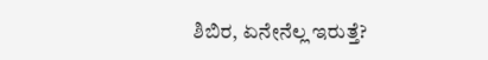ಶಿಬಿರ, ಏನೇನೆಲ್ಲ ಇರುತ್ತೆ?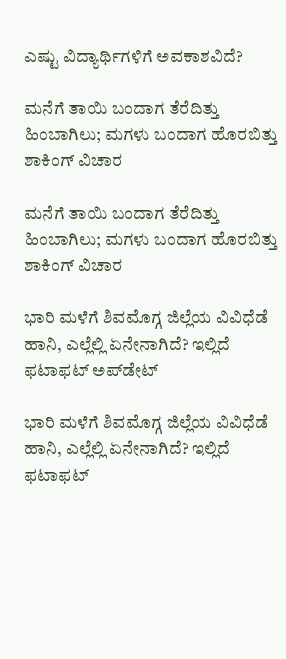ಎಷ್ಟು ವಿದ್ಯಾರ್ಥಿಗಳಿಗೆ ಅವಕಾಶವಿದೆ?

ಮನೆಗೆ ತಾಯಿ ಬಂದಾಗ ತೆರೆದಿತ್ತು ಹಿಂಬಾಗಿಲು; ಮಗಳು ಬಂದಾಗ ಹೊರಬಿತ್ತು ಶಾಕಿಂಗ್‌ ವಿಚಾರ

ಮನೆಗೆ ತಾಯಿ ಬಂದಾಗ ತೆರೆದಿತ್ತು ಹಿಂಬಾಗಿಲು; ಮಗಳು ಬಂದಾಗ ಹೊರಬಿತ್ತು ಶಾಕಿಂಗ್‌ ವಿಚಾರ

ಭಾರಿ ಮಳೆಗೆ ಶಿವಮೊಗ್ಗ ಜಿಲ್ಲೆಯ ವಿವಿಧೆಡೆ ಹಾನಿ, ಎಲ್ಲೆಲ್ಲಿ ಏನೇನಾಗಿದೆ? ಇಲ್ಲಿದೆ ಫಟಾಫಟ್‌ ಅಪ್‌ಡೇಟ್‌

ಭಾರಿ ಮಳೆಗೆ ಶಿವಮೊಗ್ಗ ಜಿಲ್ಲೆಯ ವಿವಿಧೆಡೆ ಹಾನಿ, ಎಲ್ಲೆಲ್ಲಿ ಏನೇನಾಗಿದೆ? ಇಲ್ಲಿದೆ ಫಟಾಫಟ್‌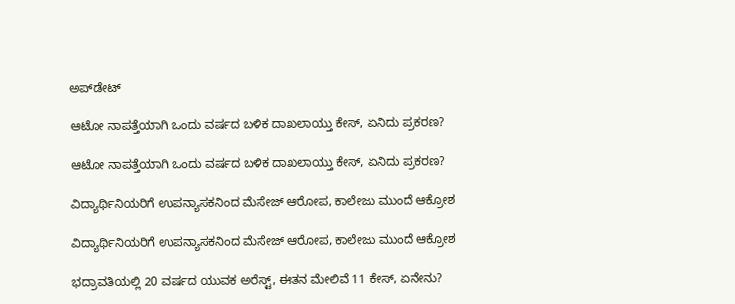ಅಪ್‌ಡೇಟ್‌

ಆಟೋ ನಾಪತ್ತೆಯಾಗಿ ಒಂದು ವರ್ಷದ ಬಳಿಕ ದಾಖಲಾಯ್ತು ಕೇಸ್‌, ಏನಿದು ಪ್ರಕರಣ?

ಆಟೋ ನಾಪತ್ತೆಯಾಗಿ ಒಂದು ವರ್ಷದ ಬಳಿಕ ದಾಖಲಾಯ್ತು ಕೇಸ್‌, ಏನಿದು ಪ್ರಕರಣ?

ವಿದ್ಯಾರ್ಥಿನಿಯರಿಗೆ ಉಪನ್ಯಾಸಕನಿಂದ ಮೆಸೇಜ್‌ ಆರೋಪ, ಕಾಲೇಜು ಮುಂದೆ ಆಕ್ರೋಶ

ವಿದ್ಯಾರ್ಥಿನಿಯರಿಗೆ ಉಪನ್ಯಾಸಕನಿಂದ ಮೆಸೇಜ್‌ ಆರೋಪ, ಕಾಲೇಜು ಮುಂದೆ ಆಕ್ರೋಶ

ಭದ್ರಾವತಿಯಲ್ಲಿ 20 ವರ್ಷದ ಯುವಕ ಅರೆಸ್ಟ್‌, ಈತನ ಮೇಲಿವೆ 11 ಕೇಸ್‌, ಏನೇನು?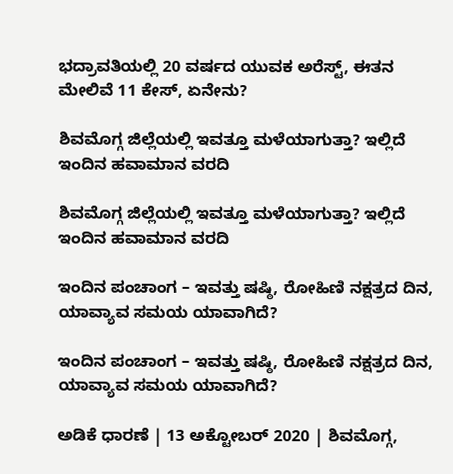ಭದ್ರಾವತಿಯಲ್ಲಿ 20 ವರ್ಷದ ಯುವಕ ಅರೆಸ್ಟ್‌, ಈತನ ಮೇಲಿವೆ 11 ಕೇಸ್‌, ಏನೇನು?

ಶಿವಮೊಗ್ಗ ಜಿಲ್ಲೆಯಲ್ಲಿ ಇವತ್ತೂ ಮಳೆಯಾಗುತ್ತಾ? ಇಲ್ಲಿದೆ ಇಂದಿನ ಹವಾಮಾನ ವರದಿ

ಶಿವಮೊಗ್ಗ ಜಿಲ್ಲೆಯಲ್ಲಿ ಇವತ್ತೂ ಮಳೆಯಾಗುತ್ತಾ? ಇಲ್ಲಿದೆ ಇಂದಿನ ಹವಾಮಾನ ವರದಿ

ಇಂದಿನ ಪಂಚಾಂಗ – ಇವತ್ತು ಷಷ್ಠಿ, ರೋಹಿಣಿ ನಕ್ಷತ್ರದ ದಿನ, ಯಾವ್ಯಾವ ಸಮಯ ಯಾವಾಗಿದೆ?

ಇಂದಿನ ಪಂಚಾಂಗ – ಇವತ್ತು ಷಷ್ಠಿ, ರೋಹಿಣಿ ನಕ್ಷತ್ರದ ದಿನ, ಯಾವ್ಯಾವ ಸಮಯ ಯಾವಾಗಿದೆ?

ಅಡಿಕೆ ಧಾರಣೆ | 13 ಅಕ್ಟೋಬರ್ 2020 | ಶಿವಮೊಗ್ಗ,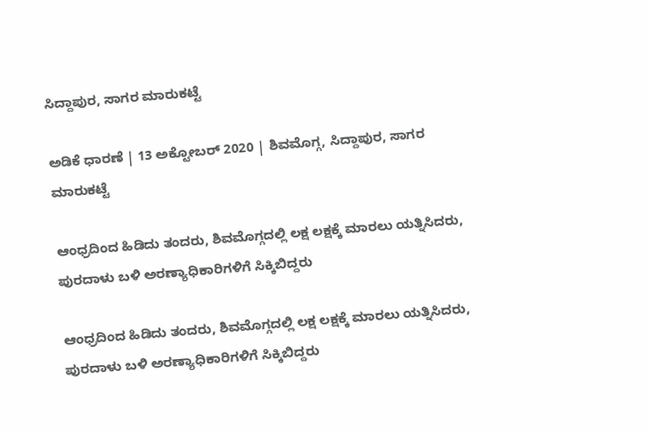ಸಿದ್ದಾಪುರ, ಸಾಗರ ಮಾರುಕಟ್ಟೆ

ಅಡಿಕೆ ಧಾರಣೆ | 13 ಅಕ್ಟೋಬರ್ 2020 | ಶಿವಮೊಗ್ಗ, ಸಿದ್ದಾಪುರ, ಸಾಗರ ಮಾರುಕಟ್ಟೆ

ಆಂಧ್ರದಿಂದ ಹಿಡಿದು ತಂದರು, ಶಿವಮೊಗ್ಗದಲ್ಲಿ ಲಕ್ಷ ಲಕ್ಷಕ್ಕೆ ಮಾರಲು ಯತ್ನಿಸಿದರು, ಪುರದಾಳು ಬಳಿ ಅರಣ್ಯಾಧಿಕಾರಿಗಳಿಗೆ ಸಿಕ್ಕಿಬಿದ್ದರು

ಆಂಧ್ರದಿಂದ ಹಿಡಿದು ತಂದರು, ಶಿವಮೊಗ್ಗದಲ್ಲಿ ಲಕ್ಷ ಲಕ್ಷಕ್ಕೆ ಮಾರಲು ಯತ್ನಿಸಿದರು, ಪುರದಾಳು ಬಳಿ ಅರಣ್ಯಾಧಿಕಾರಿಗಳಿಗೆ ಸಿಕ್ಕಿಬಿದ್ದರು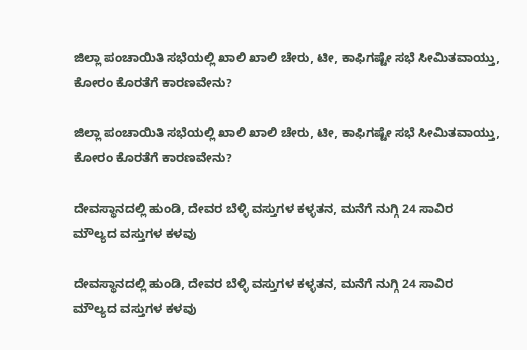ಜಿಲ್ಲಾ ಪಂಚಾಯಿತಿ ಸಭೆಯಲ್ಲಿ ಖಾಲಿ ಖಾಲಿ ಚೇರು, ಟೀ, ಕಾಫಿಗಷ್ಟೇ ಸಭೆ ಸೀಮಿತವಾಯ್ತು, ಕೋರಂ ಕೊರತೆಗೆ ಕಾರಣವೇನು?

ಜಿಲ್ಲಾ ಪಂಚಾಯಿತಿ ಸಭೆಯಲ್ಲಿ ಖಾಲಿ ಖಾಲಿ ಚೇರು, ಟೀ, ಕಾಫಿಗಷ್ಟೇ ಸಭೆ ಸೀಮಿತವಾಯ್ತು, ಕೋರಂ ಕೊರತೆಗೆ ಕಾರಣವೇನು?

ದೇವಸ್ಥಾನದಲ್ಲಿ ಹುಂಡಿ, ದೇವರ ಬೆಳ್ಳಿ ವಸ್ತುಗಳ ಕಳ್ಳತನ, ಮನೆಗೆ ನುಗ್ಗಿ 24 ಸಾವಿರ ಮೌಲ್ಯದ ವಸ್ತುಗಳ ಕಳವು

ದೇವಸ್ಥಾನದಲ್ಲಿ ಹುಂಡಿ, ದೇವರ ಬೆಳ್ಳಿ ವಸ್ತುಗಳ ಕಳ್ಳತನ, ಮನೆಗೆ ನುಗ್ಗಿ 24 ಸಾವಿರ ಮೌಲ್ಯದ ವಸ್ತುಗಳ ಕಳವು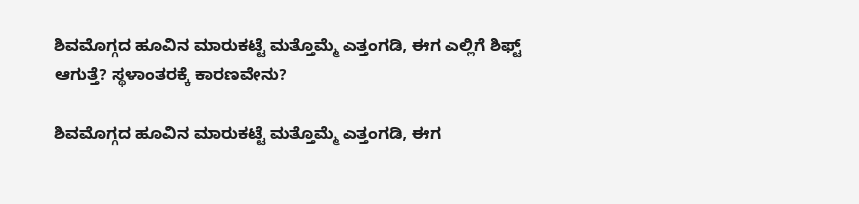ಶಿವಮೊಗ್ಗದ ಹೂವಿನ ಮಾರುಕಟ್ಟೆ ಮತ್ತೊಮ್ಮೆ ಎತ್ತಂಗಡಿ, ಈಗ ಎಲ್ಲಿಗೆ ಶಿಫ್ಟ್ ಆಗುತ್ತೆ? ಸ್ಥಳಾಂತರಕ್ಕೆ ಕಾರಣವೇನು?

ಶಿವಮೊಗ್ಗದ ಹೂವಿನ ಮಾರುಕಟ್ಟೆ ಮತ್ತೊಮ್ಮೆ ಎತ್ತಂಗಡಿ, ಈಗ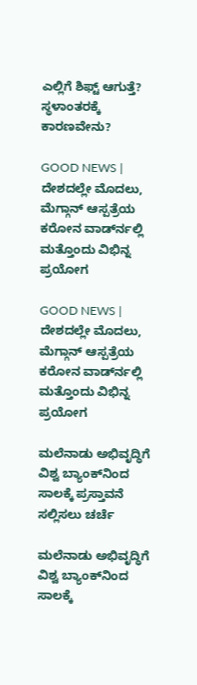ಎಲ್ಲಿಗೆ ಶಿಫ್ಟ್ ಆಗುತ್ತೆ? ಸ್ಥಳಾಂತರಕ್ಕೆ ಕಾರಣವೇನು?

GOOD NEWS | ದೇಶದಲ್ಲೇ ಮೊದಲು, ಮೆಗ್ಗಾನ್ ಆಸ್ಪತ್ರೆಯ ಕರೋನ ವಾರ್ಡ್‍ನಲ್ಲಿ ಮತ್ತೊಂದು ವಿಭಿನ್ನ ಪ್ರಯೋಗ

GOOD NEWS | ದೇಶದಲ್ಲೇ ಮೊದಲು, ಮೆಗ್ಗಾನ್ ಆಸ್ಪತ್ರೆಯ ಕರೋನ ವಾರ್ಡ್‍ನಲ್ಲಿ ಮತ್ತೊಂದು ವಿಭಿನ್ನ ಪ್ರಯೋಗ

ಮಲೆನಾಡು ಅಭಿವೃದ್ಧಿಗೆ ವಿಶ್ವ ಬ್ಯಾಂಕ್‌ನಿಂದ ಸಾಲಕ್ಕೆ ಪ್ರಸ್ತಾವನೆ ಸಲ್ಲಿಸಲು ಚರ್ಚೆ

ಮಲೆನಾಡು ಅಭಿವೃದ್ಧಿಗೆ ವಿಶ್ವ ಬ್ಯಾಂಕ್‌ನಿಂದ ಸಾಲಕ್ಕೆ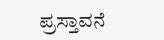ಪ್ರಸ್ತಾವನೆ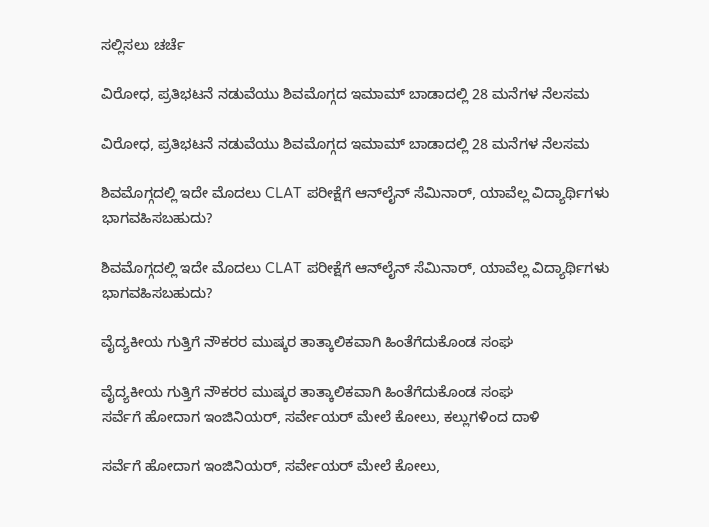ಸಲ್ಲಿಸಲು ಚರ್ಚೆ

ವಿರೋಧ, ಪ್ರತಿಭಟನೆ ನಡುವೆಯು ಶಿವಮೊಗ್ಗದ ಇಮಾಮ್ ಬಾಡಾದಲ್ಲಿ 28 ಮನೆಗಳ ನೆಲಸಮ

ವಿರೋಧ, ಪ್ರತಿಭಟನೆ ನಡುವೆಯು ಶಿವಮೊಗ್ಗದ ಇಮಾಮ್ ಬಾಡಾದಲ್ಲಿ 28 ಮನೆಗಳ ನೆಲಸಮ

ಶಿವಮೊಗ್ಗದಲ್ಲಿ ಇದೇ ಮೊದಲು CLAT ಪರೀಕ್ಷೆಗೆ ಆನ್‍ಲೈನ್ ಸೆಮಿನಾರ್, ಯಾವೆಲ್ಲ ವಿದ್ಯಾರ್ಥಿಗಳು ಭಾಗವಹಿಸಬಹುದು?

ಶಿವಮೊಗ್ಗದಲ್ಲಿ ಇದೇ ಮೊದಲು CLAT ಪರೀಕ್ಷೆಗೆ ಆನ್‍ಲೈನ್ ಸೆಮಿನಾರ್, ಯಾವೆಲ್ಲ ವಿದ್ಯಾರ್ಥಿಗಳು ಭಾಗವಹಿಸಬಹುದು?

ವೈದ್ಯಕೀಯ ಗುತ್ತಿಗೆ ನೌಕರರ ಮುಷ್ಕರ ತಾತ್ಕಾಲಿಕವಾಗಿ ಹಿಂತೆಗೆದುಕೊಂಡ ಸಂಘ

ವೈದ್ಯಕೀಯ ಗುತ್ತಿಗೆ ನೌಕರರ ಮುಷ್ಕರ ತಾತ್ಕಾಲಿಕವಾಗಿ ಹಿಂತೆಗೆದುಕೊಂಡ ಸಂಘ
ಸರ್ವೆಗೆ ಹೋದಾಗ ಇಂಜಿನಿಯರ್‌, ಸರ್ವೇಯರ್‌ ಮೇಲೆ ಕೋಲು, ಕಲ್ಲುಗಳಿಂದ ದಾಳಿ

ಸರ್ವೆಗೆ ಹೋದಾಗ ಇಂಜಿನಿಯರ್‌, ಸರ್ವೇಯರ್‌ ಮೇಲೆ ಕೋಲು,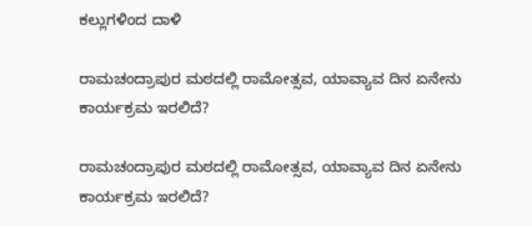ಕಲ್ಲುಗಳಿಂದ ದಾಳಿ

ರಾಮಚಂದ್ರಾಪುರ ಮಠದಲ್ಲಿ ರಾಮೋತ್ಸವ, ಯಾವ್ಯಾವ ದಿನ ಏನೇನು ಕಾರ್ಯಕ್ರಮ ಇರಲಿದೆ?

ರಾಮಚಂದ್ರಾಪುರ ಮಠದಲ್ಲಿ ರಾಮೋತ್ಸವ, ಯಾವ್ಯಾವ ದಿನ ಏನೇನು ಕಾರ್ಯಕ್ರಮ ಇರಲಿದೆ?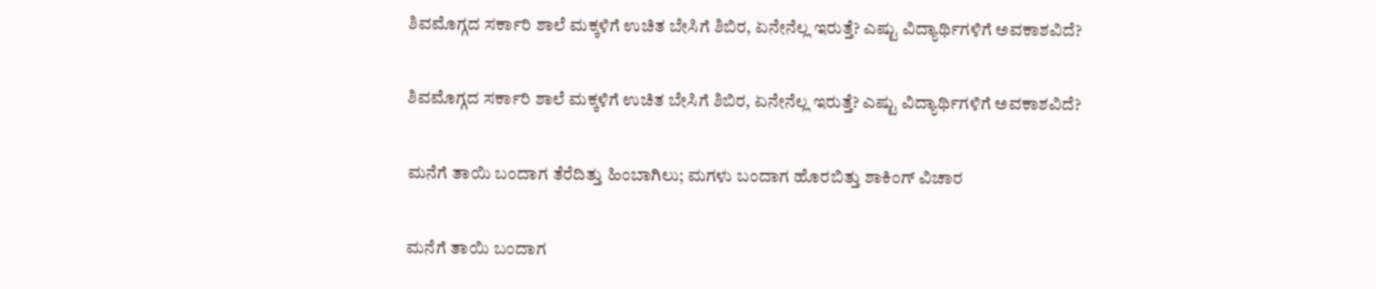ಶಿವಮೊಗ್ಗದ ಸರ್ಕಾರಿ ಶಾಲೆ ಮಕ್ಕಳಿಗೆ ಉಚಿತ ಬೇಸಿಗೆ ಶಿಬಿರ, ಏನೇನೆಲ್ಲ ಇರುತ್ತೆ? ಎಷ್ಟು ವಿದ್ಯಾರ್ಥಿಗಳಿಗೆ ಅವಕಾಶವಿದೆ?

ಶಿವಮೊಗ್ಗದ ಸರ್ಕಾರಿ ಶಾಲೆ ಮಕ್ಕಳಿಗೆ ಉಚಿತ ಬೇಸಿಗೆ ಶಿಬಿರ, ಏನೇನೆಲ್ಲ ಇರುತ್ತೆ? ಎಷ್ಟು ವಿದ್ಯಾರ್ಥಿಗಳಿಗೆ ಅವಕಾಶವಿದೆ?

ಮನೆಗೆ ತಾಯಿ ಬಂದಾಗ ತೆರೆದಿತ್ತು ಹಿಂಬಾಗಿಲು; ಮಗಳು ಬಂದಾಗ ಹೊರಬಿತ್ತು ಶಾಕಿಂಗ್‌ ವಿಚಾರ

ಮನೆಗೆ ತಾಯಿ ಬಂದಾಗ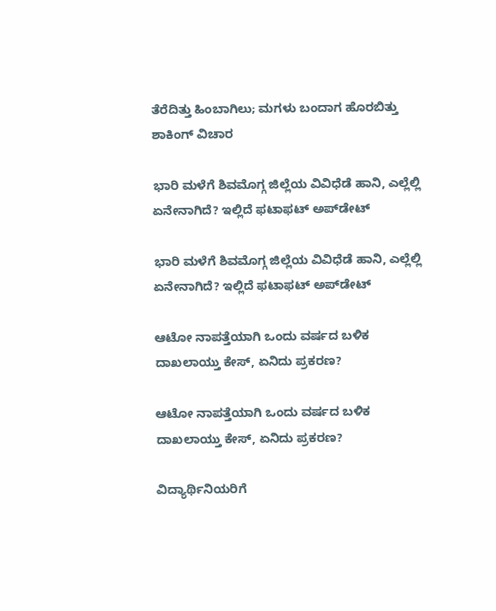ತೆರೆದಿತ್ತು ಹಿಂಬಾಗಿಲು; ಮಗಳು ಬಂದಾಗ ಹೊರಬಿತ್ತು ಶಾಕಿಂಗ್‌ ವಿಚಾರ

ಭಾರಿ ಮಳೆಗೆ ಶಿವಮೊಗ್ಗ ಜಿಲ್ಲೆಯ ವಿವಿಧೆಡೆ ಹಾನಿ, ಎಲ್ಲೆಲ್ಲಿ ಏನೇನಾಗಿದೆ? ಇಲ್ಲಿದೆ ಫಟಾಫಟ್‌ ಅಪ್‌ಡೇಟ್‌

ಭಾರಿ ಮಳೆಗೆ ಶಿವಮೊಗ್ಗ ಜಿಲ್ಲೆಯ ವಿವಿಧೆಡೆ ಹಾನಿ, ಎಲ್ಲೆಲ್ಲಿ ಏನೇನಾಗಿದೆ? ಇಲ್ಲಿದೆ ಫಟಾಫಟ್‌ ಅಪ್‌ಡೇಟ್‌

ಆಟೋ ನಾಪತ್ತೆಯಾಗಿ ಒಂದು ವರ್ಷದ ಬಳಿಕ ದಾಖಲಾಯ್ತು ಕೇಸ್‌, ಏನಿದು ಪ್ರಕರಣ?

ಆಟೋ ನಾಪತ್ತೆಯಾಗಿ ಒಂದು ವರ್ಷದ ಬಳಿಕ ದಾಖಲಾಯ್ತು ಕೇಸ್‌, ಏನಿದು ಪ್ರಕರಣ?

ವಿದ್ಯಾರ್ಥಿನಿಯರಿಗೆ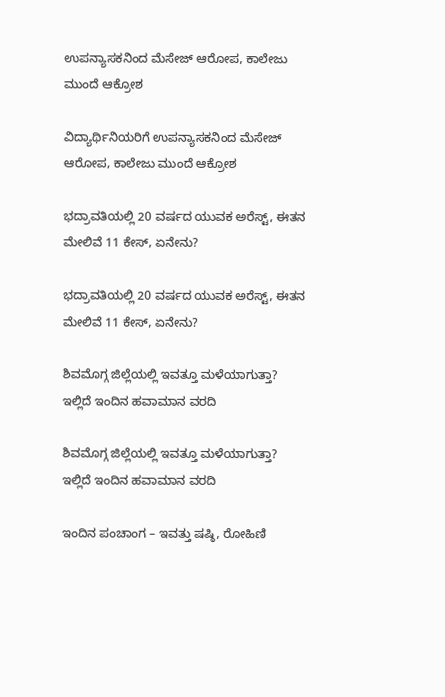ಉಪನ್ಯಾಸಕನಿಂದ ಮೆಸೇಜ್‌ ಆರೋಪ, ಕಾಲೇಜು ಮುಂದೆ ಆಕ್ರೋಶ

ವಿದ್ಯಾರ್ಥಿನಿಯರಿಗೆ ಉಪನ್ಯಾಸಕನಿಂದ ಮೆಸೇಜ್‌ ಆರೋಪ, ಕಾಲೇಜು ಮುಂದೆ ಆಕ್ರೋಶ

ಭದ್ರಾವತಿಯಲ್ಲಿ 20 ವರ್ಷದ ಯುವಕ ಅರೆಸ್ಟ್‌, ಈತನ ಮೇಲಿವೆ 11 ಕೇಸ್‌, ಏನೇನು?

ಭದ್ರಾವತಿಯಲ್ಲಿ 20 ವರ್ಷದ ಯುವಕ ಅರೆಸ್ಟ್‌, ಈತನ ಮೇಲಿವೆ 11 ಕೇಸ್‌, ಏನೇನು?

ಶಿವಮೊಗ್ಗ ಜಿಲ್ಲೆಯಲ್ಲಿ ಇವತ್ತೂ ಮಳೆಯಾಗುತ್ತಾ? ಇಲ್ಲಿದೆ ಇಂದಿನ ಹವಾಮಾನ ವರದಿ

ಶಿವಮೊಗ್ಗ ಜಿಲ್ಲೆಯಲ್ಲಿ ಇವತ್ತೂ ಮಳೆಯಾಗುತ್ತಾ? ಇಲ್ಲಿದೆ ಇಂದಿನ ಹವಾಮಾನ ವರದಿ

ಇಂದಿನ ಪಂಚಾಂಗ – ಇವತ್ತು ಷಷ್ಠಿ, ರೋಹಿಣಿ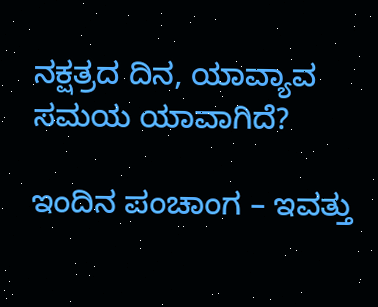ನಕ್ಷತ್ರದ ದಿನ, ಯಾವ್ಯಾವ ಸಮಯ ಯಾವಾಗಿದೆ?

ಇಂದಿನ ಪಂಚಾಂಗ – ಇವತ್ತು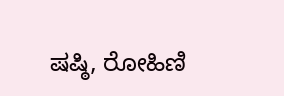ಷಷ್ಠಿ, ರೋಹಿಣಿ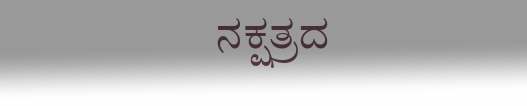ನಕ್ಷತ್ರದ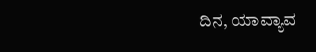ದಿನ, ಯಾವ್ಯಾವ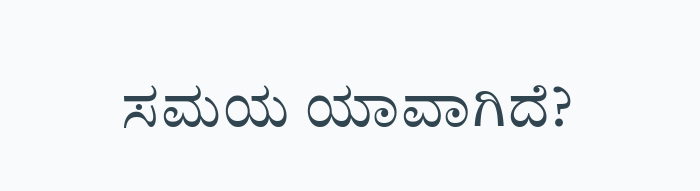ಸಮಯ ಯಾವಾಗಿದೆ?